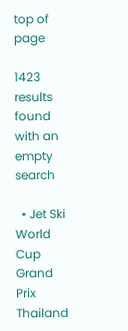top of page

1423 results found with an empty search

  • Jet Ski World Cup Grand Prix Thailand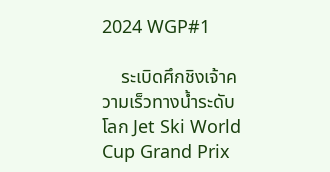2024 WGP#1

    ระเบิดศึกชิงเจ้าความเร็วทางน้ำระดับโลก Jet Ski World Cup Grand Prix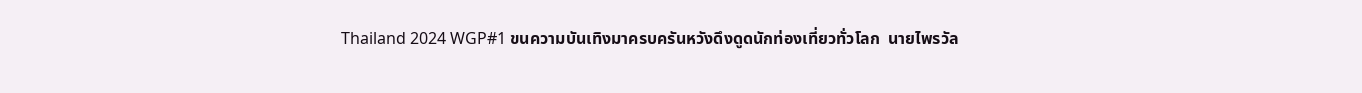Thailand 2024 WGP#1 ขนความบันเทิงมาครบครันหวังดึงดูดนักท่องเที่ยวทั่วโลก  นายไพรวัล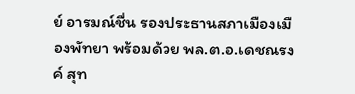ย์ อารมณ์ชื่น รองประธานสภาเมืองเมืองพัทยา พร้อมด้วย พล.ต.อ.เดชณรงค์ สุท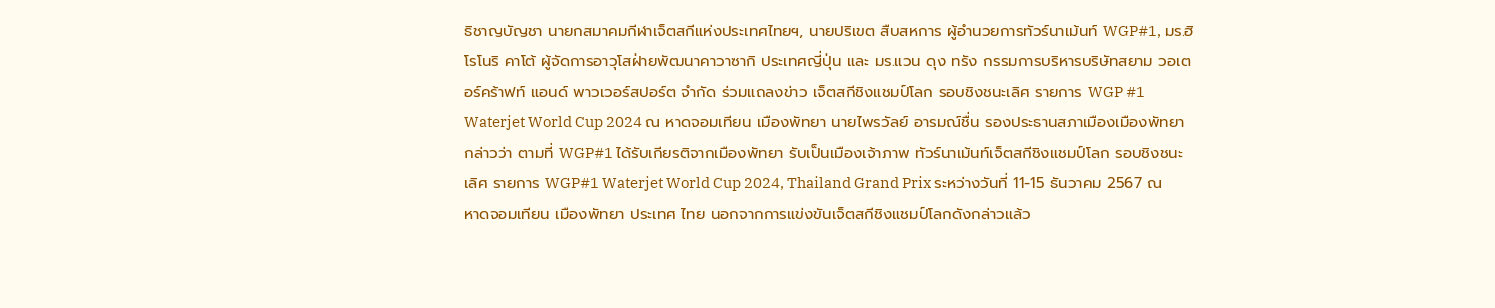ธิชาญบัญชา นายกสมาคมกีฬาเจ็ตสกีแห่งประเทศไทยฯ, นายปริเขต สืบสหการ ผู้อำนวยการทัวร์นาเม้นท์ WGP#1, มร.ฮิโรโนริ คาโต้ ผู้จัดการอาวุโสฝ่ายพัฒนาคาวาซากิ ประเทศญี่ปุ่น และ มร.แวน ดุง ทรัง กรรมการบริหารบริษัทสยาม วอเตอร์คร้าฟท์ แอนด์ พาวเวอร์สปอร์ต จำกัด ร่วมแถลงข่าว เจ็ตสกีชิงแชมป์โลก รอบชิงชนะเลิศ รายการ WGP #1 Waterjet World Cup 2024 ณ หาดจอมเทียน เมืองพัทยา นายไพรวัลย์ อารมณ์ชื่น รองประธานสภาเมืองเมืองพัทยา กล่าวว่า ตามที่ WGP#1 ได้รับเกียรติจากเมืองพัทยา รับเป็นเมืองเจ้าภาพ ทัวร์นาเม้นท์เจ็ตสกีชิงแชมป์โลก รอบชิงชนะเลิศ รายการ WGP#1 Waterjet World Cup 2024, Thailand Grand Prix ระหว่างวันที่ 11-15 ธันวาคม 2567 ณ หาดจอมเทียน เมืองพัทยา ประเทศ ไทย นอกจากการแข่งขันเจ็ตสกีชิงแชมป์โลกดังกล่าวแล้ว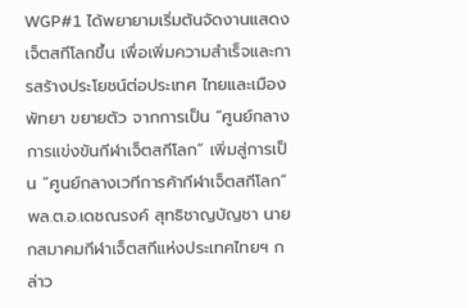WGP#1 ได้พยายามเริ่มต้นจัดงานแสดงเจ็ตสกีโลกขึ้น เพื่อเพิ่มความสำเร็จและการสร้างประโยชน์ต่อประเทศ ไทยและเมืองพัทยา ขยายตัว จากการเป็น “ศูนย์กลางการแข่งขันกีฬาเจ็ตสกีโลก” เพิ่มสู่การเป็น “ศูนย์กลางเวทีการค้ากีฬาเจ็ตสกีโลก” พล.ต.อ.เดชณรงค์ สุทธิชาญบัญชา นายกสมาคมกีฬาเจ็ตสกีแห่งประเทศไทยฯ กล่าว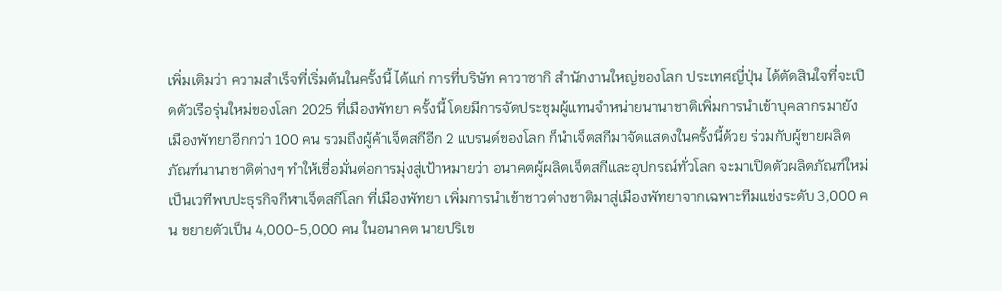เพิ่มเติมว่า ความสำเร็จที่เริ่มต้นในครั้งนี้ ได้แก่ การที่บริษัท คาวาซากิ สำนักงานใหญ่ของโลก ประเทศญี่ปุ่น ได้ตัดสินใจที่จะเปิดตัวเรือรุ่นใหม่ของโลก 2025 ที่เมืองพัทยา ครั้งนี้ โดยมีการจัดประชุมผู้แทนจำหน่ายนานาชาติเพิ่มการนำเข้าบุคลากรมายังเมืองพัทยาอีกกว่า 100 คน รวมถึงผู้ค้าเจ็ตสกีอีก 2 แบรนด์ของโลก ก็นำเจ็ตสกีมาจัดแสดงในครั้งนี้ด้วย ร่วมกับผู้ขายผลิตภัณฑ์นานาชาติต่างๆ ทำให้เชื่อมั่นต่อการมุ่งสู่เป้าหมายว่า อนาคตผู้ผลิตเจ็ตสกีและอุปกรณ์ทั่วโลก จะมาเปิดตัวผลิตภัณฑ์ใหม่ เป็นเวทีพบปะธุรกิจกีฬาเจ็ตสกีโลก ที่เมืองพัทยา เพิ่มการนำเข้าชาวต่างชาติมาสู่เมืองพัทยาจากเฉพาะทีมแข่งระดับ 3,000 คน ขยายตัวเป็น 4,000-5,000 คน ในอนาคต นายปริเข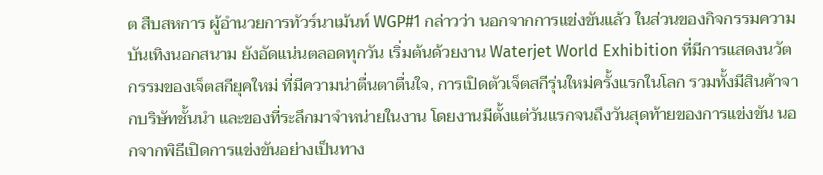ต สืบสหการ ผู้อำนวยการทัวร์นาเม้นท์ WGP#1 กล่าวว่า นอกจากการแข่งขันแล้ว ในส่วนของกิจกรรมความบันเทิงนอกสนาม ยังอัดแน่นตลอดทุกวัน เริ่มต้นด้วยงาน Waterjet World Exhibition ที่มีการแสดงนวัตกรรมของเจ็ตสกียุคใหม่ ที่มีความน่าตื่นตาตื่นใจ, การเปิดตัวเจ็ตสกีรุ่นใหม่ครั้งแรกในโลก รวมทั้งมีสินค้าจากบริษัทชั้นนำ และของที่ระลึกมาจำหน่ายในงาน โดยงานมีตั้งแต่วันแรกจนถึงวันสุดท้ายของการแข่งขัน นอกจากพิธีเปิดการแข่งขันอย่างเป็นทาง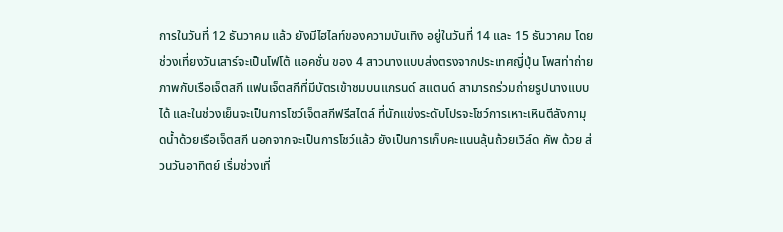การในวันที่ 12 ธันวาคม แล้ว ยังมีไฮไลท์ของความบันเทิง อยู่ในวันที่ 14 และ 15 ธันวาคม โดยช่วงเที่ยงวันเสาร์จะเป็นโฟโต้ แอคชั่น ของ 4 สาวนางแบบส่งตรงจากประเทศญี่ปุ่น โพสท่าถ่ายภาพกับเรือเจ็ตสกี แฟนเจ็ตสกีที่มีบัตรเข้าชมบนแกรนด์ สแตนด์ สามารถร่วมถ่ายรูปนางแบบได้ และในช่วงเย็นจะเป็นการโชว์เจ็ตสกีฟรีสไตล์ ที่นักแข่งระดับโปรจะโชว์การเหาะเหินตีลังกามุดน้ำด้วยเรือเจ็ตสกี นอกจากจะเป็นการโชว์แล้ว ยังเป็นการเก็บคะแนนลุ้นถ้วยเวิล์ด คัพ ด้วย ส่วนวันอาทิตย์ เริ่มช่วงเที่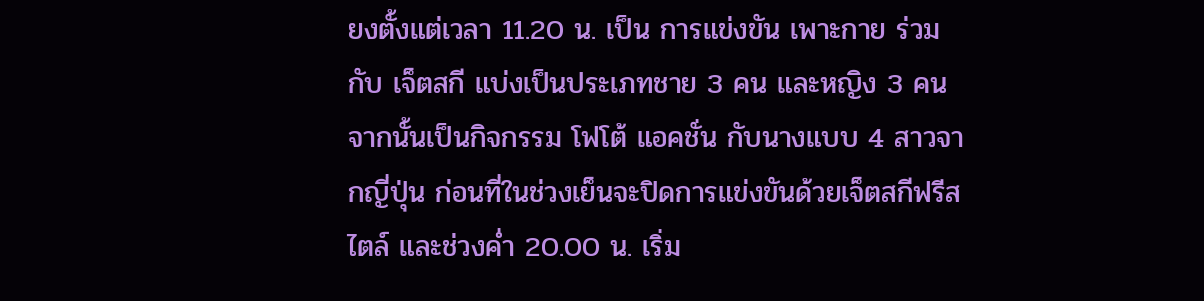ยงตั้งแต่เวลา 11.20 น. เป็น การแข่งขัน เพาะกาย ร่วมกับ เจ็ตสกี แบ่งเป็นประเภทชาย 3 คน และหญิง 3 คน จากนั้นเป็นกิจกรรม โฟโต้ แอคชั่น กับนางแบบ 4 สาวจากญี่ปุ่น ก่อนที่ในช่วงเย็นจะปิดการแข่งขันด้วยเจ็ตสกีฟรีสไตล์ และช่วงค่ำ 20.00 น. เริ่ม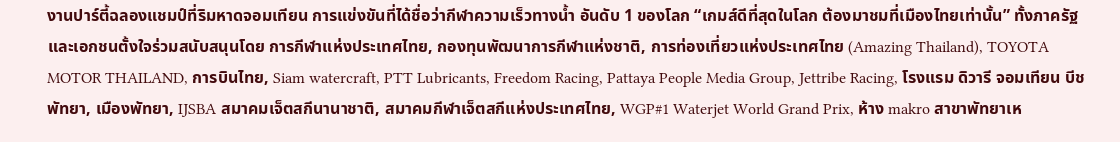งานปาร์ตี้ฉลองแชมป์ที่ริมหาดจอมเทียน การแข่งขันที่ได้ชื่อว่ากีฬาความเร็วทางน้ำ อันดับ 1 ของโลก “เกมส์ดีที่สุดในโลก ต้องมาชมที่เมืองไทยเท่านั้น” ทั้งภาครัฐและเอกชนตั้งใจร่วมสนับสนุนโดย การกีฬาแห่งประเทศไทย, กองทุนพัฒนาการกีฬาแห่งชาติ, การท่องเที่ยวแห่งประเทศไทย (Amazing Thailand), TOYOTA MOTOR THAILAND, การบินไทย, Siam watercraft, PTT Lubricants, Freedom Racing, Pattaya People Media Group, Jettribe Racing, โรงแรม ดิวารี จอมเทียน บีช พัทยา, เมืองพัทยา, IJSBA สมาคมเจ็ตสกีนานาชาติ, สมาคมกีฬาเจ็ตสกีแห่งประเทศไทย, WGP#1 Waterjet World Grand Prix, ห้าง makro สาขาพัทยาเห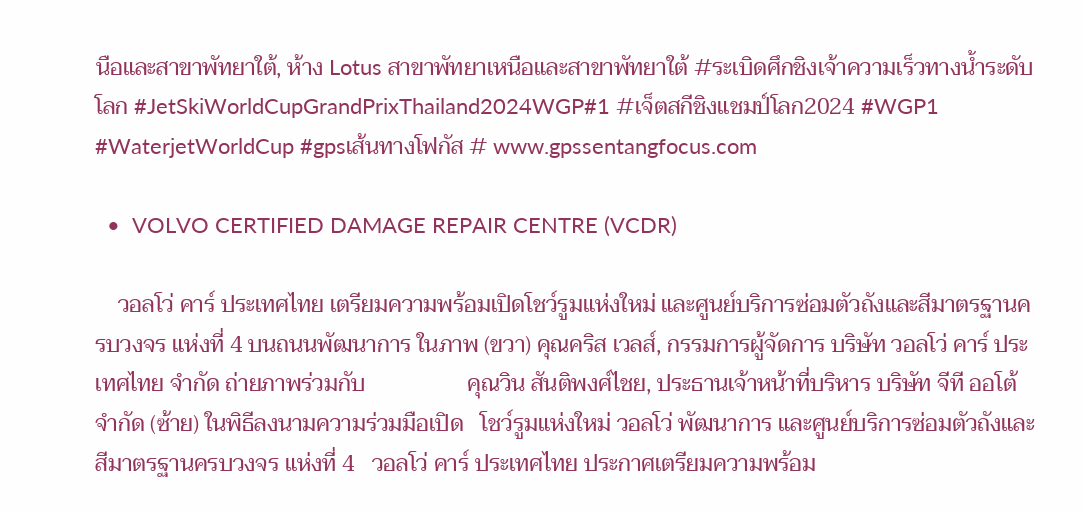นือและสาขาพัทยาใต้, ห้าง Lotus สาขาพัทยาเหนือและสาขาพัทยาใต้ #ระเบิดศึกชิงเจ้าความเร็วทางน้ำระดับโลก #JetSkiWorldCupGrandPrixThailand2024WGP#1 #เจ็ตสกีชิงแชมป์โลก2024 #WGP1 #WaterjetWorldCup #gpsเส้นทางโฟกัส # www.gpssentangfocus.com

  •  VOLVO CERTIFIED DAMAGE REPAIR CENTRE (VCDR)

    วอลโว่ คาร์ ประเทศไทย เตรียมความพร้อมเปิดโชว์รูมแห่งใหม่ และศูนย์บริการซ่อมตัวถังและสีมาตรฐานครบวงจร แห่งที่ 4 บนถนนพัฒนาการ ในภาพ (ขวา) คุณคริส เวลส์, กรรมการผู้จัดการ บริษัท วอลโว่ คาร์ ประเทศไทย จำกัด ถ่ายภาพร่วมกับ                  คุณวิน สันติพงศ์ไชย, ประธานเจ้าหน้าที่บริหาร บริษัท จีที ออโต้ จำกัด (ซ้าย) ในพิธีลงนามความร่วมมือเปิด   โชว์รูมแห่งใหม่ วอลโว่ พัฒนาการ และศูนย์บริการซ่อมตัวถังและสีมาตรฐานครบวงจร แห่งที่ 4   วอลโว่ คาร์ ประเทศไทย ประกาศเตรียมความพร้อม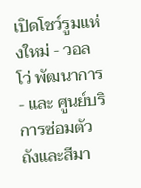เปิดโชว์รูมแห่งใหม่ - วอลโว่ พัฒนาการ  - และ ศูนย์บริการซ่อมตัวถังและสีมา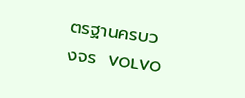ตรฐานครบวงจร  VOLVO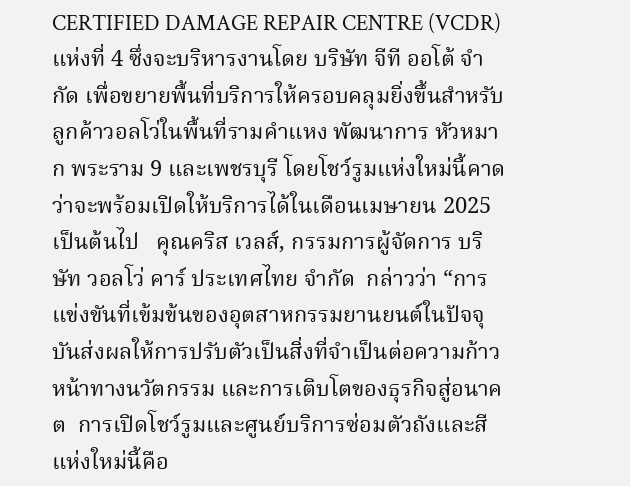CERTIFIED DAMAGE REPAIR CENTRE (VCDR) แห่งที่ 4 ซึ่งจะบริหารงานโดย บริษัท จีที ออโต้ จำกัด เพื่อขยายพื้นที่บริการให้ครอบคลุมยิ่งขึ้นสำหรับลูกค้าวอลโว่ในพื้นที่รามคำแหง พัฒนาการ หัวหมาก พระราม 9 และเพชรบุรี โดยโชว์รูมแห่งใหม่นี้คาดว่าจะพร้อมเปิดให้บริการได้ในเดือนเมษายน 2025 เป็นต้นไป   คุณคริส เวลส์, กรรมการผู้จัดการ บริษัท วอลโว่ คาร์ ประเทศไทย จำกัด  กล่าวว่า “การแข่งขันที่เข้มข้นของอุตสาหกรรมยานยนต์ในปัจจุบันส่งผลให้การปรับตัวเป็นสิ่งที่จำเป็นต่อความก้าวหน้าทางนวัตกรรม และการเติบโตของธุรกิจสู่อนาคต  การเปิดโชว์รูมและศูนย์บริการซ่อมตัวถังและสีแห่งใหม่นี้คือ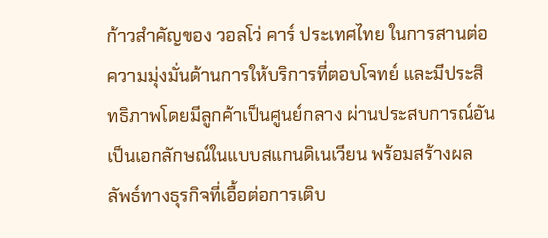ก้าวสำคัญของ วอลโว่ คาร์ ประเทศไทย ในการสานต่อความมุ่งมั่นด้านการให้บริการที่ตอบโจทย์ และมีประสิทธิภาพโดยมีลูกค้าเป็นศูนย์กลาง ผ่านประสบการณ์อันเป็นเอกลักษณ์ในแบบสแกนดิเนเวียน พร้อมสร้างผลลัพธ์ทางธุรกิจที่เอื้อต่อการเติบ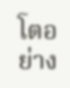โตอย่าง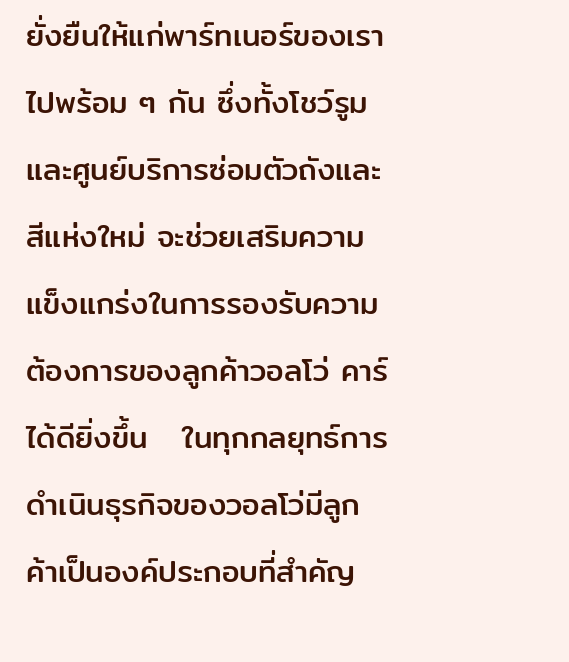ยั่งยืนให้แก่พาร์ทเนอร์ของเราไปพร้อม ๆ กัน ซึ่งทั้งโชว์รูม และศูนย์บริการซ่อมตัวถังและสีแห่งใหม่ จะช่วยเสริมความแข็งแกร่งในการรองรับความต้องการของลูกค้าวอลโว่ คาร์ ได้ดียิ่งขึ้น   ในทุกกลยุทธ์การดำเนินธุรกิจของวอลโว่มีลูกค้าเป็นองค์ประกอบที่สำคัญ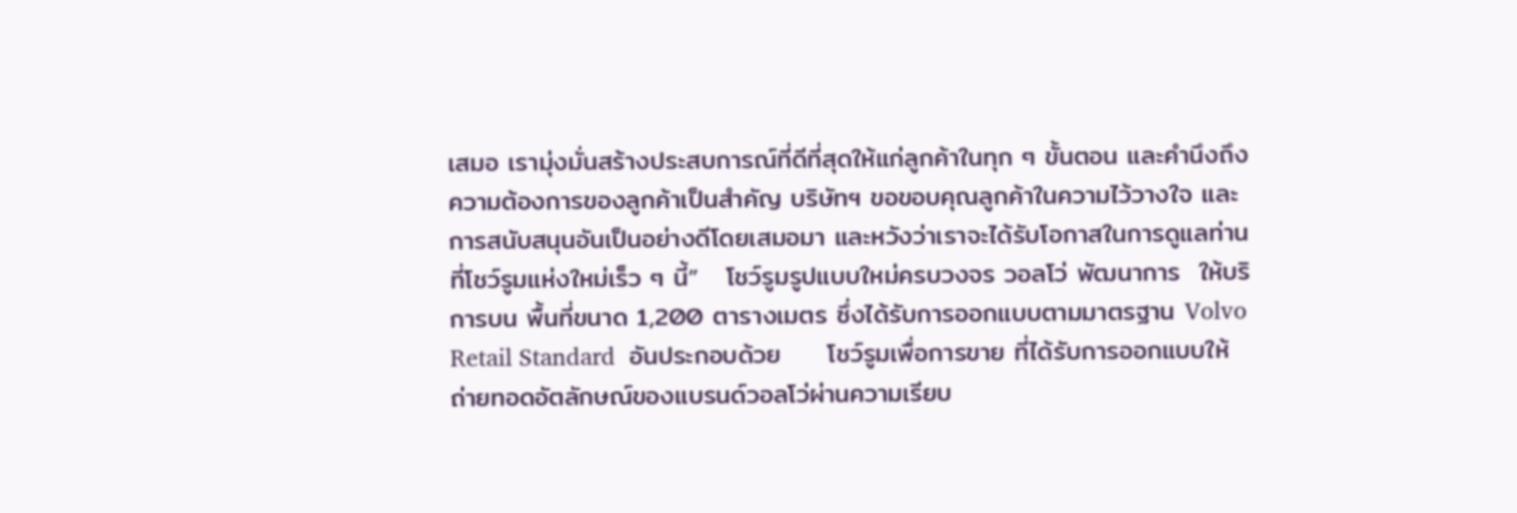เสมอ เรามุ่งมั่นสร้างประสบการณ์ที่ดีที่สุดให้แก่ลูกค้าในทุก ๆ ขั้นตอน และคำนึงถึงความต้องการของลูกค้าเป็นสำคัญ บริษัทฯ ขอขอบคุณลูกค้าในความไว้วางใจ และการสนับสนุนอันเป็นอย่างดีโดยเสมอมา และหวังว่าเราจะได้รับโอกาสในการดูแลท่านที่โชว์รูมแห่งใหม่เร็ว ๆ นี้”   โชว์รูมรูปแบบใหม่ครบวงจร วอลโว่ พัฒนาการ  ให้บริการบน พื้นที่ขนาด 1,200 ตารางเมตร ซึ่งได้รับการออกแบบตามมาตรฐาน Volvo  Retail Standard  อันประกอบด้วย     โชว์รูมเพื่อการขาย ที่ได้รับการออกแบบให้ถ่ายทอดอัตลักษณ์ของแบรนด์วอลโว่ผ่านความเรียบ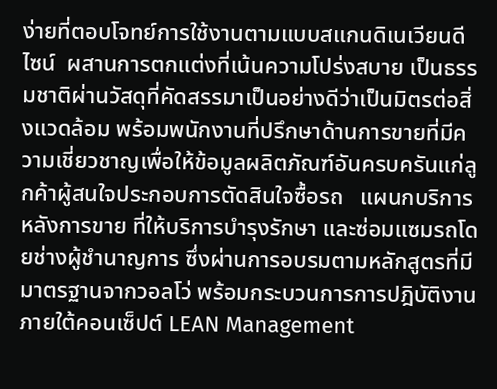ง่ายที่ตอบโจทย์การใช้งานตามแบบสแกนดิเนเวียนดีไซน์  ผสานการตกแต่งที่เน้นความโปร่งสบาย เป็นธรรมชาติผ่านวัสดุที่คัดสรรมาเป็นอย่างดีว่าเป็นมิตรต่อสิ่งแวดล้อม พร้อมพนักงานที่ปรึกษาด้านการขายที่มีความเชี่ยวชาญเพื่อให้ข้อมูลผลิตภัณฑ์อันครบครันแก่ลูกค้าผู้สนใจประกอบการตัดสินใจซื้อรถ   แผนกบริการหลังการขาย ที่ให้บริการบำรุงรักษา และซ่อมแซมรถโดยช่างผู้ชำนาญการ ซึ่งผ่านการอบรมตามหลักสูตรที่มีมาตรฐานจากวอลโว่ พร้อมกระบวนการการปฎิบัติงานภายใต้คอนเซ็ปต์ LEAN Management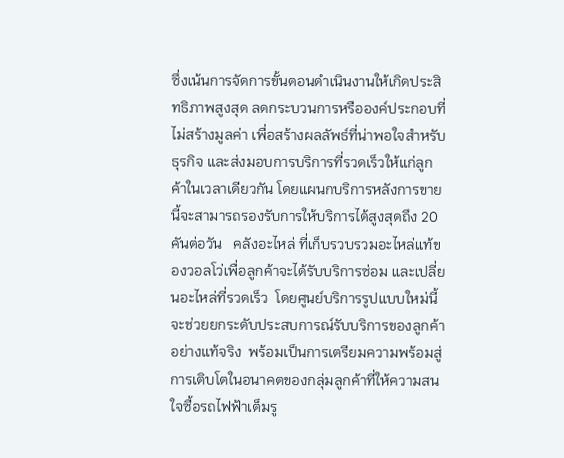ซึ่งเน้นการจัดการขั้นตอนดำเนินงานให้เกิดประสิทธิภาพสูงสุด ลดกระบวนการหรือองค์ประกอบที่ไม่สร้างมูลค่า เพื่อสร้างผลลัพธ์ที่น่าพอใจสำหรับธุรกิจ และส่งมอบการบริการที่รวดเร็วให้แก่ลูกค้าในเวลาเดียวกัน โดยแผนกบริการหลังการขายนี้จะสามารถรองรับการให้บริการได้สูงสุดถึง 20 คันต่อวัน   คลังอะไหล่ ที่เก็บรวบรวมอะไหล่แท้ของวอลโว่เพื่อลูกค้าจะได้รับบริการซ่อม และเปลี่ยนอะไหล่ที่รวดเร็ว  โดยศูนย์บริการรูปแบบใหม่นี้จะช่วยยกระดับประสบการณ์รับบริการของลูกค้าอย่างแท้จริง  พร้อมเป็นการเตรียมความพร้อมสู่การเติบโตในอนาคตของกลุ่มลูกค้าที่ให้ความสนใจซื้อรถไฟฟ้าเต็มรู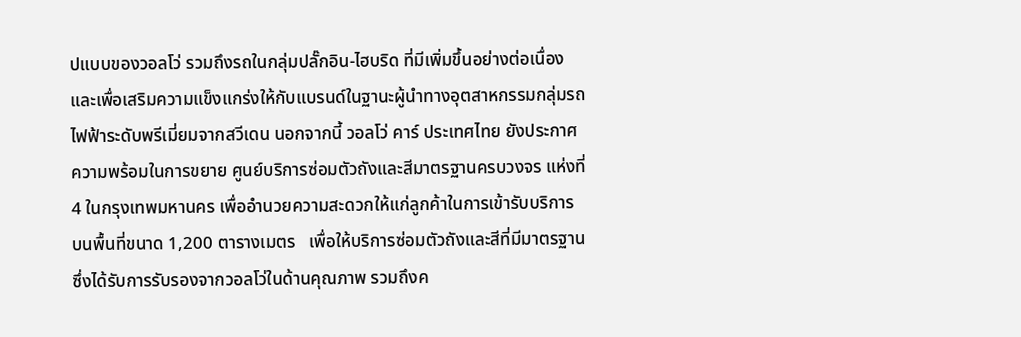ปแบบของวอลโว่ รวมถึงรถในกลุ่มปลั๊กอิน-ไฮบริด ที่มีเพิ่มขึ้นอย่างต่อเนื่อง และเพื่อเสริมความแข็งแกร่งให้กับแบรนด์ในฐานะผู้นำทางอุตสาหกรรมกลุ่มรถไฟฟ้าระดับพรีเมี่ยมจากสวีเดน นอกจากนี้ วอลโว่ คาร์ ประเทศไทย ยังประกาศความพร้อมในการขยาย ศูนย์บริการซ่อมตัวถังและสีมาตรฐานครบวงจร แห่งที่ 4 ในกรุงเทพมหานคร เพื่ออำนวยความสะดวกให้แก่ลูกค้าในการเข้ารับบริการ   บนพื้นที่ขนาด 1,200 ตารางเมตร   เพื่อให้บริการซ่อมตัวถังและสีที่มีมาตรฐานซึ่งได้รับการรับรองจากวอลโว่ในด้านคุณภาพ รวมถึงค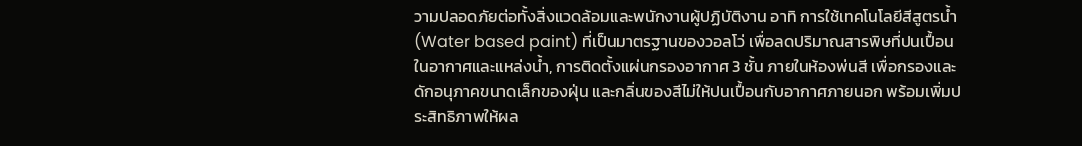วามปลอดภัยต่อทั้งสิ่งแวดล้อมและพนักงานผู้ปฏิบัติงาน อาทิ การใช้เทคโนโลยีสีสูตรน้ำ (Water based paint) ที่เป็นมาตรฐานของวอลโว่ เพื่อลดปริมาณสารพิษที่ปนเปื้อนในอากาศและแหล่งน้ำ, การติดตั้งแผ่นกรองอากาศ 3 ชั้น ภายในห้องพ่นสี เพื่อกรองและดักอนุภาคขนาดเล็กของฝุ่น และกลิ่นของสีไม่ให้ปนเปื้อนกับอากาศภายนอก พร้อมเพิ่มประสิทธิภาพให้ผล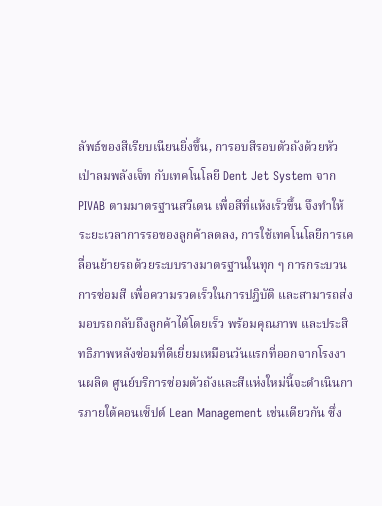ลัพธ์ของสีเรียบเนียนยิ่งขึ้น, การอบสีรอบตัวถังด้วยหัวเป่าลมพลังเจ็ท กับเทคโนโลยี Dent Jet System จาก PIVAB ตามมาตรฐานสวีเดน เพื่อสีที่แห้งเร็วขึ้น จึงทำให้ระยะเวลาการรอของลูกค้าลดลง, การใช้เทคโนโลยีการเคลื่อนย้ายรถด้วยระบบรางมาตรฐานในทุก ๆ การกระบวนการซ่อมสี เพื่อความรวดเร็วในการปฎิบัติ และสามารถส่งมอบรถกลับถึงลูกค้าได้โดยเร็ว พร้อมคุณภาพ และประสิทธิภาพหลังซ่อมที่ดีเยี่ยมเหมือนวันแรกที่ออกจากโรงงานผลิต ศูนย์บริการซ่อมตัวถังและสีแห่งใหม่นี้จะดำเนินการภายใต้คอนเซ็ปต์ Lean Management เช่นเดียวกัน ซึ่ง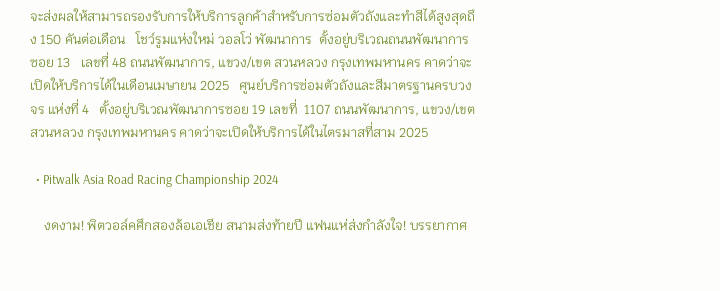จะส่งผลให้สามารถรองรับการให้บริการลูกค้าสำหรับการซ่อมตัวถังและทำสีได้สูงสุดถึง 150 คันต่อเดือน   โชว์รูมแห่งใหม่ วอลโว่ พัฒนาการ  ตั้งอยู่บริเวณถนนพัฒนาการซอย 13   เลขที่ 48 ถนนพัฒนาการ, แขวง/เขต สวนหลวง กรุงเทพมหานคร คาดว่าจะเปิดให้บริการได้ในเดือนเมษายน 2025   ศูนย์บริการซ่อมตัวถังและสีมาตรฐานครบวงจร แห่งที่ 4   ตั้งอยู่บริเวณพัฒนาการซอย 19 เลขที่  1107 ถนนพัฒนาการ, แขวง/เขต สวนหลวง กรุงเทพมหานคร คาดว่าจะเปิดให้บริการได้ในไตรมาสที่สาม 2025

  • Pitwalk Asia Road Racing Championship 2024

    งดงาม! พิตวอล์คศึกสองล้อเอเชีย สนามส่งท้ายปี แฟนแห่ส่งกำลังใจ! บรรยากาศ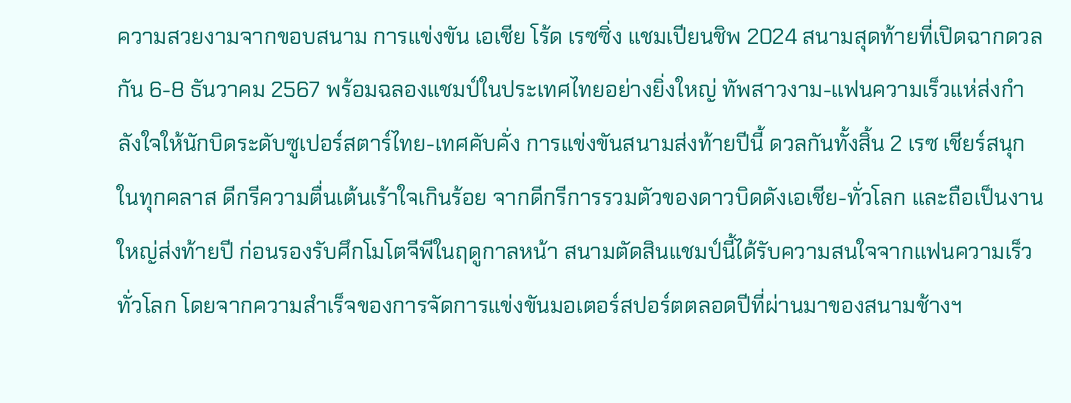ความสวยงามจากขอบสนาม การแข่งขัน เอเชีย โร้ด เรซซิ่ง แชมเปียนชิพ 2024 สนามสุดท้ายที่เปิดฉากดวลกัน 6-8 ธันวาคม 2567 พร้อมฉลองแชมป์ในประเทศไทยอย่างยิ่งใหญ่ ทัพสาวงาม-แฟนความเร็วแห่ส่งกำลังใจให้นักบิดระดับซูเปอร์สตาร์ไทย-เทศคับคั่ง การแข่งขันสนามส่งท้ายปีนี้ ดวลกันทั้งสิ้น 2 เรซ เชียร์สนุกในทุกคลาส ดีกรีความตื่นเต้นเร้าใจเกินร้อย จากดีกรีการรวมตัวของดาวบิดดังเอเชีย-ทั่วโลก และถือเป็นงานใหญ่ส่งท้ายปี ก่อนรองรับศึกโมโตจีพีในฤดูกาลหน้า สนามตัดสินแชมป์นี้ได้รับความสนใจจากแฟนความเร็วทั่วโลก โดยจากความสำเร็จของการจัดการแข่งขันมอเตอร์สปอร์ตตลอดปีที่ผ่านมาของสนามช้างฯ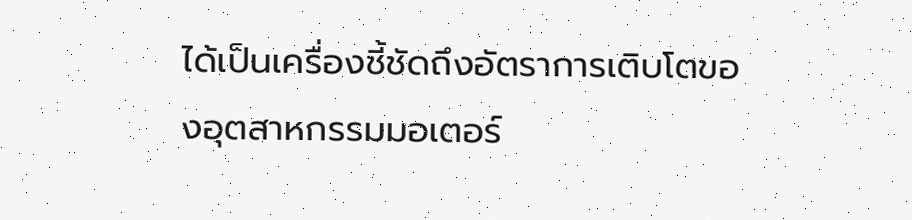ได้เป็นเครื่องชี้ชัดถึงอัตราการเติบโตของอุตสาหกรรมมอเตอร์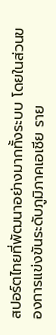สปอร์ตไทยที่พัฒนาอย่างมากทั้งระบบ โดยในส่วนของการแข่งขันระดับภูมิภาคเอเชีย ราย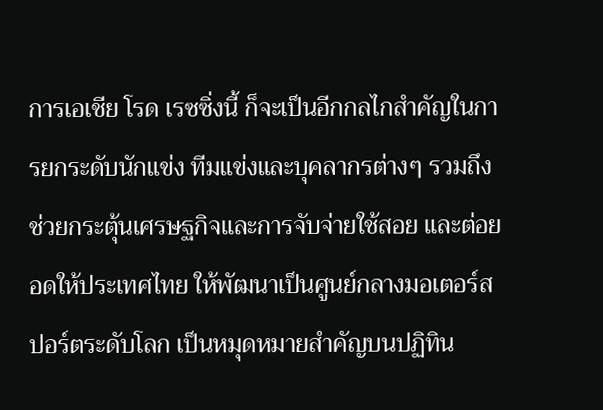การเอเชีย โรด เรซซิ่งนี้ ก็จะเป็นอีกกลไกสำคัญในการยกระดับนักแข่ง ทีมแข่งและบุคลากรต่างๆ รวมถึงช่วยกระตุ้นเศรษฐกิจและการจับจ่ายใช้สอย และต่อยอดให้ประเทศไทย ให้พัฒนาเป็นศูนย์กลางมอเตอร์สปอร์ตระดับโลก เป็นหมุดหมายสำคัญบนปฏิทิน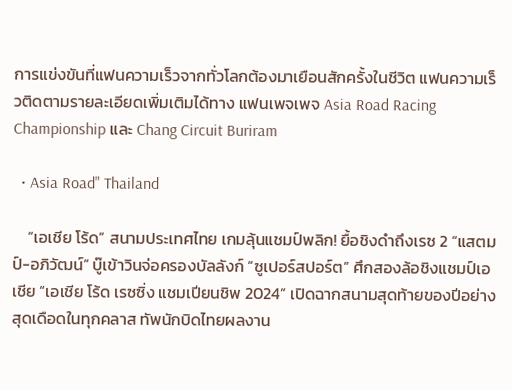การแข่งขันที่แฟนความเร็วจากทั่วโลกต้องมาเยือนสักครั้งในชีวิต แฟนความเร็วติดตามรายละเอียดเพิ่มเติมได้ทาง แฟนเพจเพจ Asia Road Racing Championship และ Chang Circuit Buriram

  • Asia Road" Thailand

    “เอเชีย โร้ด” สนามประเทศไทย เกมลุ้นแชมป์พลิก! ยื้อชิงดำถึงเรซ 2 “แสตมป์-อภิวัฒน์” บู๊เข้าวินจ่อครองบัลลังก์ “ซูเปอร์สปอร์ต” ศึกสองล้อชิงแชมป์เอเชีย “เอเชีย โร้ด เรซซิ่ง แชมเปียนชิพ 2024” เปิดฉากสนามสุดท้ายของปีอย่างสุดเดือดในทุกคลาส ทัพนักบิดไทยผลงาน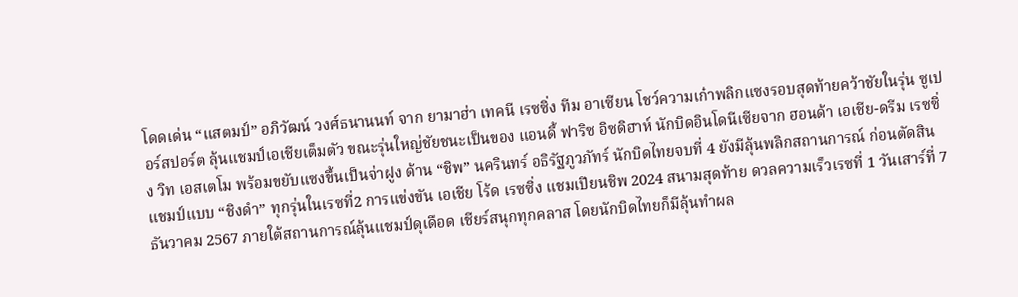โดดเด่น “แสตมป์” อภิวัฒน์ วงศ์ธนานนท์ จาก ยามาฮ่า เทคนี เรซซิ่ง ทีม อาเซียน โชว์ความเก๋าพลิกแซงรอบสุดท้ายคว้าชัยในรุ่น ซูเปอร์สปอร์ต ลุ้นแชมป์เอเชียเต็มตัว ขณะรุ่นใหญ่ชัยชนะเป็นของ แอนดี้ ฟาริซ อิซดิฮาห์ นักบิดอินโดนีเซียจาก ฮอนด้า เอเชีย-ดรีม เรซซิ่ง วิท เอสเตโม พร้อมขยับแซงขึ้นเป็นจ่าฝูง ด้าน “ชิพ” นครินทร์ อธิรัฐภูวภัทร์ นักบิดไทยจบที่ 4 ยังมีลุ้นพลิกสถานการณ์ ก่อนตัดสินแชมป์แบบ “ชิงดำ” ทุกรุ่นในเรซที่2 การแข่งขัน เอเชีย โร้ด เรซซิ่ง แชมเปียนชิพ 2024 สนามสุดท้าย ดวลความเร็วเรซที่ 1 วันเสาร์ที่ 7 ธันวาคม 2567 ภายใต้สถานการณ์ลุ้นแชมป์ดุเดือด เชียร์สนุกทุกคลาส โดยนักบิดไทยก็มีลุ้นทำผล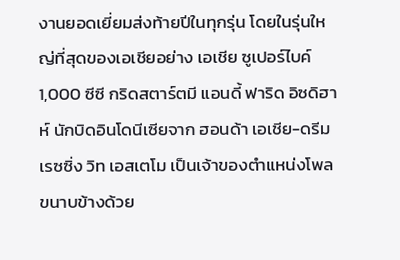งานยอดเยี่ยมส่งท้ายปีในทุกรุ่น โดยในรุ่นใหญ่ที่สุดของเอเชียอย่าง เอเชีย ซูเปอร์ไบค์ 1,000 ซีซี กริดสตาร์ตมี แอนดี้ ฟาริด อิซดิฮาห์ นักบิดอินโดนีเซียจาก ฮอนด้า เอเชีย-ดรีม เรซซิ่ง วิท เอสเตโม เป็นเจ้าของตำแหน่งโพล ขนาบข้างด้วย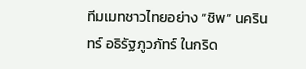ทีมเมทชาวไทยอย่าง “ชิพ” นครินทร์ อธิรัฐภูวภัทร์ ในกริด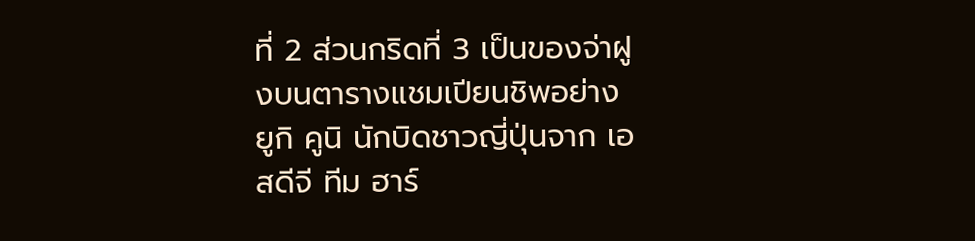ที่ 2 ส่วนกริดที่ 3 เป็นของจ่าฝูงบนตารางแชมเปียนชิพอย่าง ยูกิ คูนิ นักบิดชาวญี่ปุ่นจาก เอสดีจี ทีม ฮาร์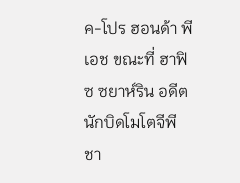ค-โปร ฮอนด้า พีเอช ขณะที่ ฮาฟิซ ซยาห์ริน อดีตนักบิดโมโตจีพีชา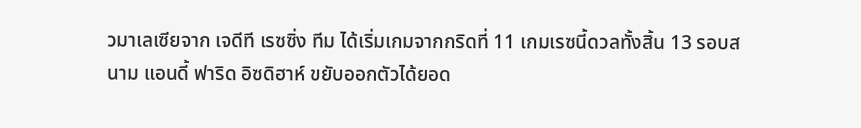วมาเลเซียจาก เจดีที เรซซิ่ง ทีม ได้เริ่มเกมจากกริดที่ 11 เกมเรซนี้ดวลทั้งสิ้น 13 รอบสนาม แอนดี้ ฟาริด อิซดิฮาห์ ขยับออกตัวได้ยอด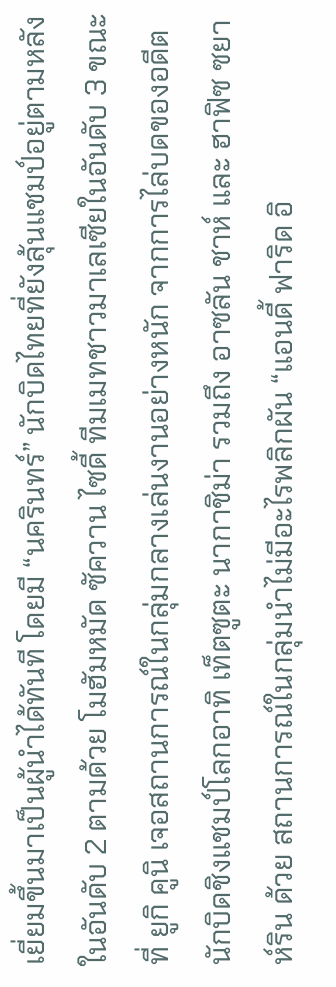เยี่ยมขึ้นมาเป็นผู้นำได้ทันที โดยมี “นครินทร์” นักบิดไทยที่ยังลุ้นแชมป์อยู่ตามหลังในอันดับ 2 ตามด้วย โมฮัมหมัด ซัควาน ไซดี้ ทีมเมทชาวมาเลเซียในอันดับ 3 ขณะที่ ยูกิ คูนิ เจอสถานการณ์ในกลุ่มกลางเล่นงานอย่างหนัก จากการไล่บดของอดีตนักบิดชิงแชมป์โลกอาทิ เท็ตซูตะ นากาชิม่า รวมถึง อาซลัน ชาห์ และ ฮาฟิซ ซยาห์ริน ด้วย สถานการณ์ในกลุ่มนำไม่มีอะไรพลิกผัน “แอนดี้ ฟาริด อิ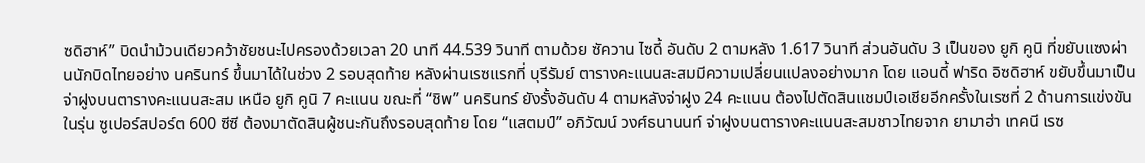ซดิฮาห์” บิดนำม้วนเดียวคว้าชัยชนะไปครองด้วยเวลา 20 นาที 44.539 วินาที ตามด้วย ซัควาน ไซดี้ อันดับ 2 ตามหลัง 1.617 วินาที ส่วนอันดับ 3 เป็นของ ยูกิ คูนิ ที่ขยับแซงผ่านนักบิดไทยอย่าง นครินทร์ ขึ้นมาได้ในช่วง 2 รอบสุดท้าย หลังผ่านเรซแรกที่ บุรีรัมย์ ตารางคะแนนสะสมมีความเปลี่ยนแปลงอย่างมาก โดย แอนดี้ ฟาริด อิซดิฮาห์ ขยับขึ้นมาเป็นจ่าฝูงบนตารางคะแนนสะสม เหนือ ยูกิ คูนิ 7 คะแนน ขณะที่ “ชิพ” นครินทร์ ยังรั้งอันดับ 4 ตามหลังจ่าฝูง 24 คะแนน ต้องไปตัดสินแชมป์เอเชียอีกครั้งในเรซที่ 2 ด้านการแข่งขันในรุ่น ซูเปอร์สปอร์ต 600 ซีซี ต้องมาตัดสินผู้ชนะกันถึงรอบสุดท้าย โดย “แสตมป์” อภิวัฒน์ วงศ์ธนานนท์ จ่าฝูงบนตารางคะแนนสะสมชาวไทยจาก ยามาฮ่า เทคนี เรซ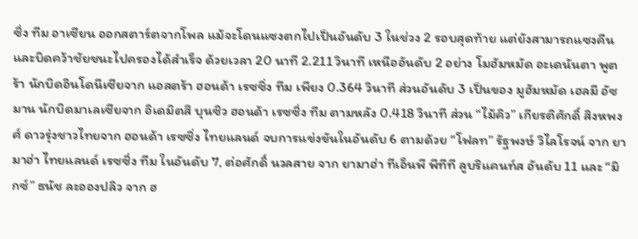ซิ่ง ทีม อาเซียน ออกสตาร์ตจากโพล แม้จะโดนแซงตกไปเป็นอันดับ 3 ในช่วง 2 รอบสุดท้าย แต่ยังสามารถแซงคืนและบิดคว้าชัยชนะไปครองได้สำเร็จ ด้วยเวลา 20 นาที 2.211 วินาที เหนืออันดับ 2 อย่าง โมฮัมหมัด อะเดนันตา พูตร้า นักบิดอินโดนีเซียจาก แอสตร้า ฮอนด้า เรซซิ่ง ทีม เพียง 0.364 วินาที ส่วนอันดับ 3 เป็นของ มูฮัมหมัด เฮลมี อัซมาน นักบิดมาเลเซียจาก อิเดมิตสึ บุนซิว ฮอนด้า เรซซิ่ง ทีม ตามหลัง 0.418 วินาที ส่วน “ไม้คิว” เกียรติศักดิ์ สิงหพงศ์ ดาวรุ่งชาวไทยจาก ฮอนด้า เรซซิ่ง ไทยแลนด์ จบการแข่งขันในอันดับ 6 ตามด้วย “โฟลท” รัฐพงษ์ วิไลโรจน์ จาก ยามาฮ่า ไทยแลนด์ เรซซิ่ง ทีม ในอันดับ 7, ต่อศักดิ์ นวลสาย จาก ยามาฮ่า ทีเอ็นพี พีทีที ลูบริแคนท์ส อันดับ 11 และ “มิกซ์” ธนัช ละอองปลิว จาก ฮ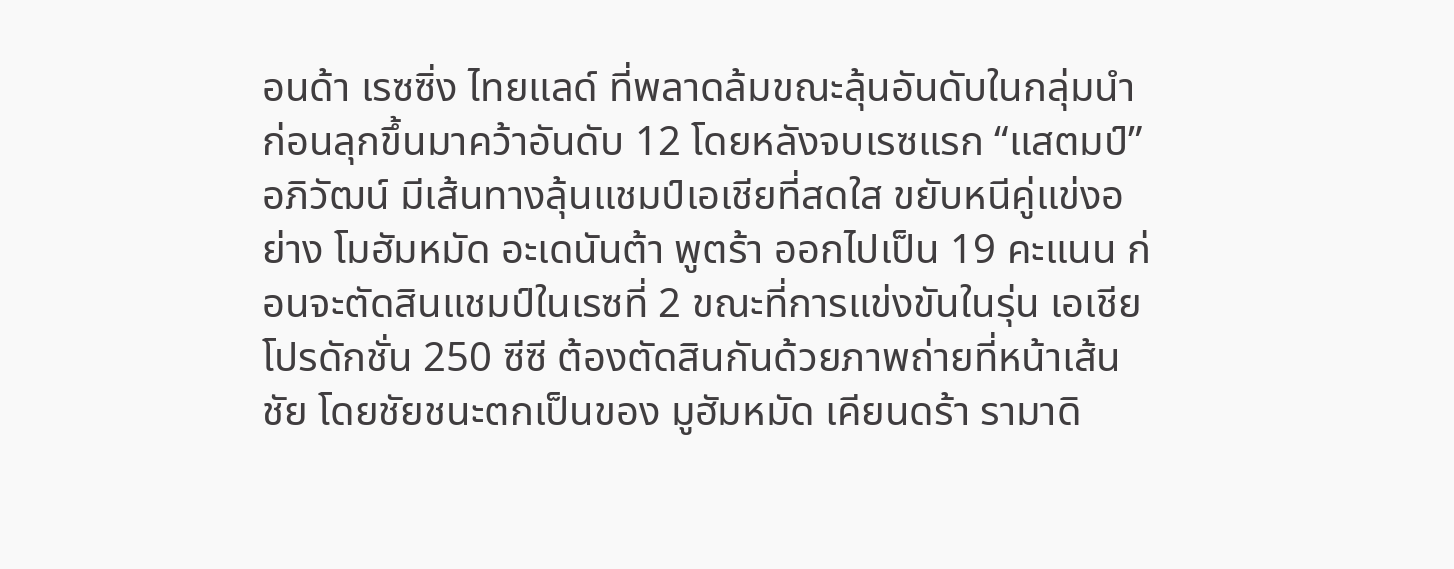อนด้า เรซซิ่ง ไทยแลด์ ที่พลาดล้มขณะลุ้นอันดับในกลุ่มนำ ก่อนลุกขึ้นมาคว้าอันดับ 12 โดยหลังจบเรซแรก “แสตมป์” อภิวัฒน์ มีเส้นทางลุ้นแชมป์เอเชียที่สดใส ขยับหนีคู่แข่งอย่าง โมฮัมหมัด อะเดนันต้า พูตร้า ออกไปเป็น 19 คะแนน ก่อนจะตัดสินแชมป์ในเรซที่ 2 ขณะที่การแข่งขันในรุ่น เอเชีย โปรดักชั่น 250 ซีซี ต้องตัดสินกันด้วยภาพถ่ายที่หน้าเส้นชัย โดยชัยชนะตกเป็นของ มูฮัมหมัด เคียนดร้า รามาดิ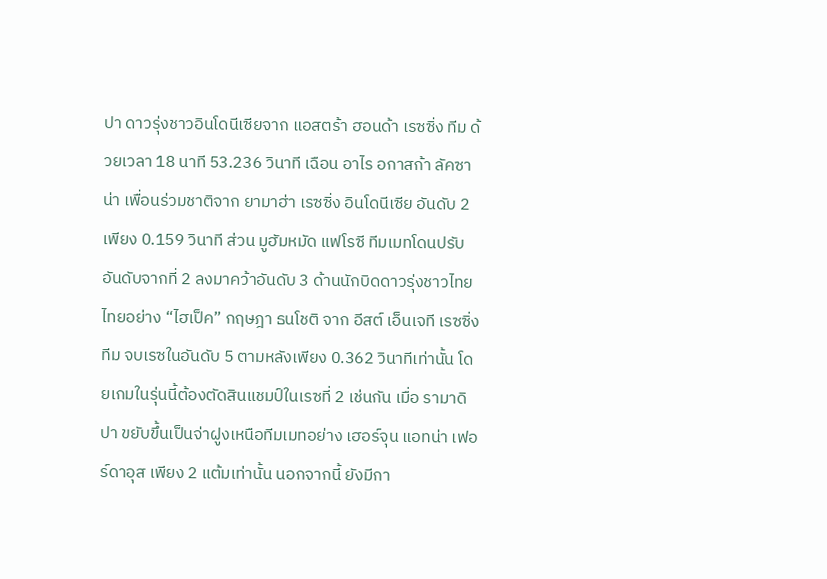ปา ดาวรุ่งชาวอินโดนีเซียจาก แอสตร้า ฮอนด้า เรซซิ่ง ทีม ด้วยเวลา 18 นาที 53.236 วินาที เฉือน อาไร อกาสก้า ลัคซาน่า เพื่อนร่วมชาติจาก ยามาฮ่า เรซซิ่ง อินโดนีเซีย อันดับ 2 เพียง 0.159 วินาที ส่วน มูฮัมหมัด แฟโรซี ทีมเมทโดนปรับอันดับจากที่ 2 ลงมาคว้าอันดับ 3 ด้านนักบิดดาวรุ่งชาวไทยไทยอย่าง “ไฮเป็ค” กฤษฎา ธนโชติ จาก อีสต์ เอ็นเจที เรซซิ่ง ทีม จบเรซในอันดับ 5 ตามหลังเพียง 0.362 วินาทีเท่านั้น โดยเกมในรุ่นนี้ต้องตัดสินแชมป์ในเรซที่ 2 เช่นกัน เมื่อ รามาดิปา ขยับขึ้นเป็นจ่าฝูงเหนือทีมเมทอย่าง เฮอร์จุน แอทน่า เฟอร์ดาอุส เพียง 2 แต้มเท่านั้น นอกจากนี้ ยังมีกา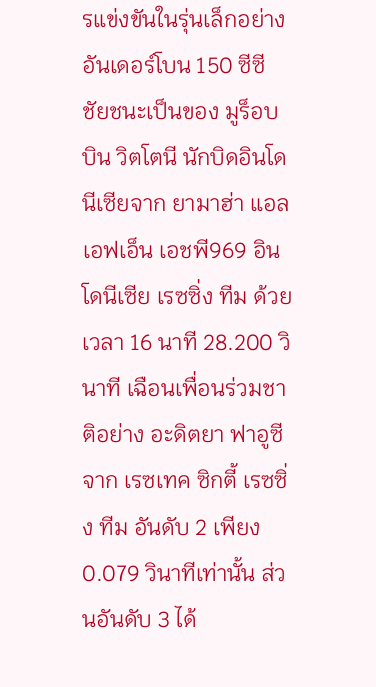รแข่งขันในรุ่นเล็กอย่าง อันเดอร์โบน 150 ซีซี ชัยชนะเป็นของ มูร็อบบิน วิตโตนี นักบิดอินโดนีเซียจาก ยามาฮ่า แอลเอฟเอ็น เอชพี969 อินโดนีเซีย เรซซิ่ง ทีม ด้วยเวลา 16 นาที 28.200 วินาที เฉือนเพื่อนร่วมชาติอย่าง อะดิตยา ฟาอูซี จาก เรซเทค ซิกตี้ เรซซิ่ง ทีม อันดับ 2 เพียง 0.079 วินาทีเท่านั้น ส่วนอันดับ 3 ได้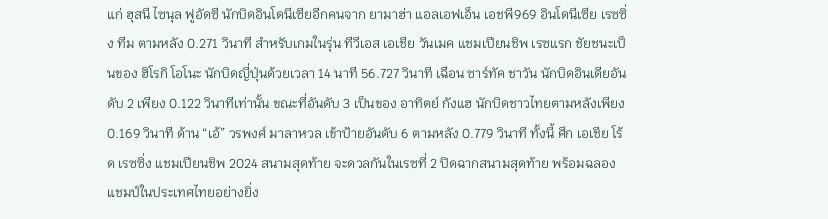แก่ ฮุสนี ไซนุล ฟูอัดซี นักบิดอินโดนีเซียอีกคนจาก ยามาฮ่า แอลเอฟเอ็น เอชพี969 อินโดนีเซีย เรซซิ่ง ทีม ตามหลัง 0.271 วินาที สำหรับเกมในรุ่น ทีวีเอส เอเชีย วันเมค แชมเปียนชิพ เรซแรก ชัยชนะเป็นของ ฮิโรกิ โอโนะ นักบิดญี่ปุ่นด้วยเวลา 14 นาที 56.727 วินาที เฉือน ซาร์ทัค ชาวัน นักบิดอินเดียอันดับ 2 เพียง 0.122 วินาทีเท่านั้น ขณะที่อันดับ 3 เป็นของ อาทิตย์ กังแฮ นักบิดชาวไทยตามหลังเพียง 0.169 วินาที ด้าน “เอ้” วรพงศ์ มาลาหวล เข้าป้ายอันดับ 6 ตามหลัง 0.779 วินาที ทั้งนี้ ศึก เอเชีย โร้ด เรซซิ่ง แชมเปียนชิพ 2024 สนามสุดท้าย จะดวลกันในเรซที่ 2 ปิดฉากสนามสุดท้าย พร้อมฉลองแชมป์ในประเทศไทยอย่างยิ่ง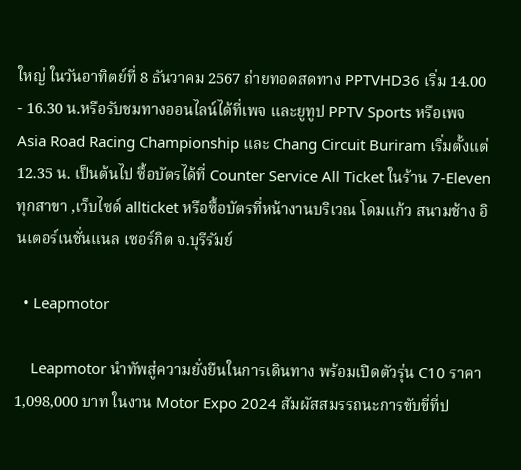ใหญ่ ในวันอาทิตย์ที่ 8 ธันวาคม 2567 ถ่ายทอดสดทาง PPTVHD36 เริ่ม 14.00 - 16.30 น.หรือรับชมทางออนไลน์ได้ที่เพจ และยูทูป PPTV Sports หรือเพจ Asia Road Racing Championship และ Chang Circuit Buriram เริ่มตั้งแต่ 12.35 น. เป็นต้นไป ซื้อบัตรได้ที่ Counter Service All Ticket ในร้าน 7-Eleven ทุกสาขา ,เว็บไซด์ allticket หรือซื้อบัตรที่หน้างานบริเวณ โดมแก้ว สนามช้าง อินเตอร์เนชั่นแนล เซอร์กิต จ.บุรีรัมย์

  • Leapmotor

    Leapmotor นำทัพสู่ความยั่งยืนในการเดินทาง พร้อมเปิดตัวรุ่น C10 ราคา 1,098,000 บาท ในงาน Motor Expo 2024 สัมผัสสมรรถนะการขับขี่ที่ป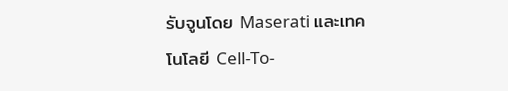รับจูนโดย Maserati และเทคโนโลยี Cell-To-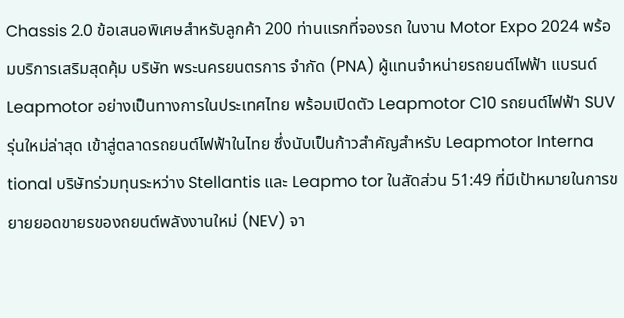Chassis 2.0 ข้อเสนอพิเศษสำหรับลูกค้า 200 ท่านแรกที่จองรถ ในงาน Motor Expo 2024 พร้อมบริการเสริมสุดคุ้ม บริษัท พระนครยนตรการ จำกัด (PNA) ผู้แทนจำหน่ายรถยนต์ไฟฟ้า แบรนด์ Leapmotor อย่างเป็นทางการในประเทศไทย พร้อมเปิดตัว Leapmotor C10 รถยนต์ไฟฟ้า SUV รุ่นใหม่ล่าสุด เข้าสู่ตลาดรถยนต์ไฟฟ้าในไทย ซึ่งนับเป็นก้าวสำคัญสำหรับ Leapmotor Interna tional บริษัทร่วมทุนระหว่าง Stellantis และ Leapmo tor ในสัดส่วน 51:49 ที่มีเป้าหมายในการขยายยอดขายรของถยนต์พลังงานใหม่ (NEV) จา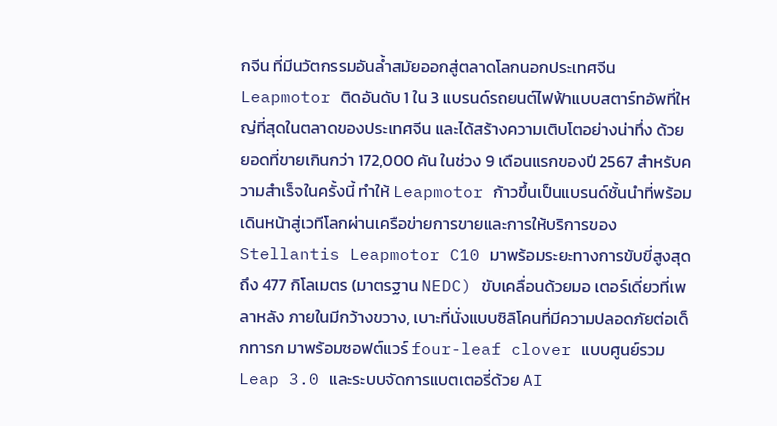กจีน ที่มีนวัตกรรมอันล้ำสมัยออกสู่ตลาดโลกนอกประเทศจีน Leapmotor ติดอันดับ 1 ใน 3 แบรนด์รถยนต์ไฟฟ้าแบบสตาร์ทอัพที่ใหญ่ที่สุดในตลาดของประเทศจีน และได้สร้างความเติบโตอย่างน่าทึ่ง ด้วยยอดที่ขายเกินกว่า 172,000 คัน ในช่วง 9 เดือนแรกของปี 2567 สำหรับความสำเร็จในครั้งนี้ ทำให้ Leapmotor ก้าวขึ้นเป็นแบรนด์ชั้นนำที่พร้อมเดินหน้าสู่เวทีโลกผ่านเครือข่ายการขายและการให้บริการของ Stellantis Leapmotor C10 มาพร้อมระยะทางการขับขี่สูงสุดถึง 477 กิโลเมตร (มาตรฐาน NEDC) ขับเคลื่อนด้วยมอ เตอร์เดี่ยวที่เพลาหลัง ภายในมีกว้างขวาง, เบาะที่นั่งแบบซิลิโคนที่มีความปลอดภัยต่อเด็กทารก มาพร้อมซอฟต์แวร์ four-leaf clover แบบศูนย์รวม Leap 3.0 และระบบจัดการแบตเตอรี่ด้วย AI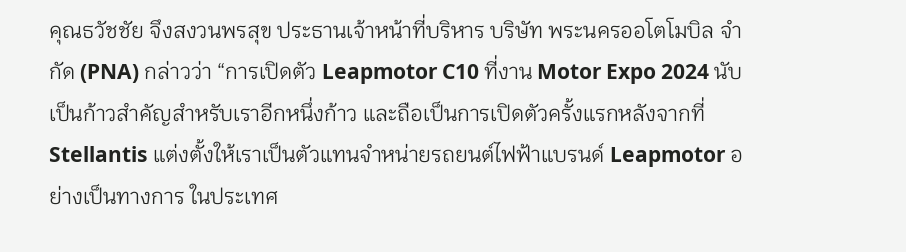คุณธวัชชัย จึงสงวนพรสุข ประธานเจ้าหน้าที่บริหาร บริษัท พระนครออโตโมบิล จำกัด (PNA) กล่าวว่า “การเปิดตัว Leapmotor C10 ที่งาน Motor Expo 2024 นับเป็นก้าวสำคัญสำหรับเราอีกหนึ่งก้าว และถือเป็นการเปิดตัวครั้งแรกหลังจากที่ Stellantis แต่งตั้งให้เราเป็นตัวแทนจำหน่ายรถยนต์ไฟฟ้าแบรนด์ Leapmotor อย่างเป็นทางการ ในประเทศ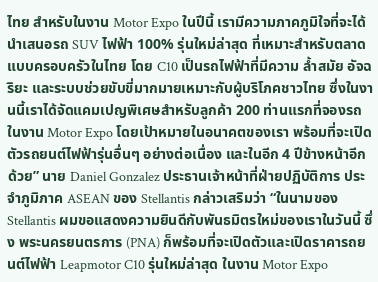ไทย สำหรับในงาน Motor Expo ในปีนี้ เรามีความภาคภูมิใจที่จะได้นำเสนอรถ SUV ไฟฟ้า 100% รุ่นใหม่ล่าสุด ที่เหมาะสำหรับตลาดแบบครอบครัวในไทย โดย C10 เป็นรถไฟฟ้าที่มีความ ล้ำสมัย อัจฉริยะ และระบบช่วยขับขี่มากมายเหมาะกับผู้บริโภคชาวไทย ซึ่งในงานนี้เราได้จัดแคมเปญพิเศษสำหรับลูกค้า 200 ท่านแรกที่จองรถในงาน Motor Expo โดยเป้าหมายในอนาคตของเรา พร้อมที่จะเปิดตัวรถยนต์ไฟฟ้ารุ่นอื่นๆ อย่างต่อเนื่อง และในอีก 4 ปีข้างหน้าอีกด้วย” นาย Daniel Gonzalez ประธานเจ้าหน้าที่ฝ่ายปฏิบัติการ ประจำภูมิภาค ASEAN ของ Stellantis กล่าวเสริมว่า “ในนามของ Stellantis ผมขอแสดงความยินดีกับพันธมิตรใหม่ของเราในวันนี้ ซึ่ง พระนครยนตรการ (PNA) ก็พร้อมที่จะเปิดตัวและเปิดราคารถยนต์ไฟฟ้า Leapmotor C10 รุ่นใหม่ล่าสุด ในงาน Motor Expo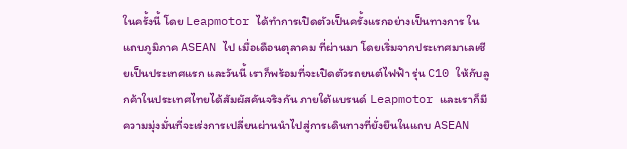ในครั้งนี้ โดย Leapmotor ได้ทำการเปิดตัวเป็นครั้งแรกอย่างเป็นทางการ ในแถบภูมิภาค ASEAN ไป เมื่อเดือนตุลาคม ที่ผ่านมา โดยเริ่มจากประเทศมาเลเซียเป็นประเทศแรก และวันนี้ เราก็พร้อมที่จะเปิดตัวรถยนต์ไฟฟ้า รุ่น C10 ให้กับลูกค้าในประเทศไทยได้สัมผัสคันจริงกัน ภายใต้แบรนด์ Leapmotor และเราก็มีความมุ่งมั่นที่จะเร่งการเปลี่ยนผ่านนำไปสู่การเดินทางที่ยั่งยืนในแถบ ASEAN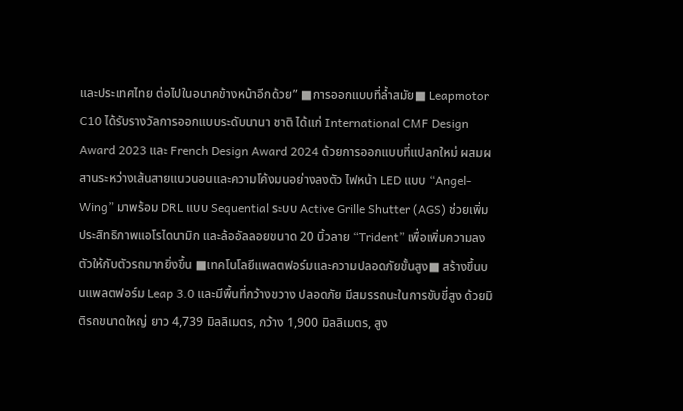และประเทศไทย ต่อไปในอนาคข้างหน้าอีกด้วย” ■การออกแบบที่ล้ำสมัย■ Leapmotor C10 ได้รับรางวัลการออกแบบระดับนานา ชาติ ได้แก่ International CMF Design Award 2023 และ French Design Award 2024 ด้วยการออกแบบที่แปลกใหม่ ผสมผสานระหว่างเส้นสายแนวนอนและความโค้งมนอย่างลงตัว ไฟหน้า LED แบบ “Angel- Wing” มาพร้อม DRL แบบ Sequential ระบบ Active Grille Shutter (AGS) ช่วยเพิ่มประสิทธิภาพแอโรไดนามิก และล้ออัลลอยขนาด 20 นิ้วลาย “Trident” เพื่อเพิ่มความลงตัวให้กับตัวรถมากยิ่งขึ้น ■เทคโนโลยีแพลตฟอร์มและความปลอดภัยขั้นสูง■ สร้างขึ้นบนแพลตฟอร์ม Leap 3.0 และมีพื้นที่กว้างขวาง ปลอดภัย มีสมรรถนะในการขับขี่สูง ด้วยมิติรถขนาดใหญ่ ยาว 4,739 มิลลิเมตร, กว้าง 1,900 มิลลิเมตร, สูง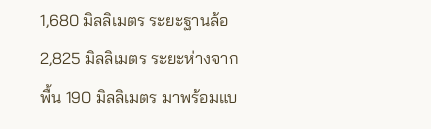1,680 มิลลิเมตร ระยะฐานล้อ 2,825 มิลลิเมตร ระยะห่างจากพื้น 190 มิลลิเมตร มาพร้อมแบ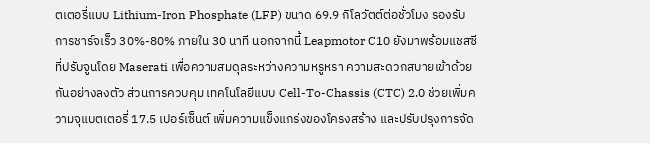ตเตอรี่แบบ Lithium-Iron Phosphate (LFP) ขนาด 69.9 กิโลวัตต์ต่อชั่วโมง รองรับการชาร์จเร็ว 30%-80% ภายใน 30 นาที นอกจากนี้ Leapmotor C10 ยังมาพร้อมแชสซีที่ปรับจูนโดย Maserati เพื่อความสมดุลระหว่างความหรูหรา ความสะดวกสบายเข้าด้วยกันอย่างลงตัว ส่วนการควบคุม เทคโนโลยีแบบ Cell-To-Chassis (CTC) 2.0 ช่วยเพิ่มความจุแบตเตอรี่ 17.5 เปอร์เซ็นต์ เพิ่มความแข็งแกร่งของโครงสร้าง และปรับปรุงการจัด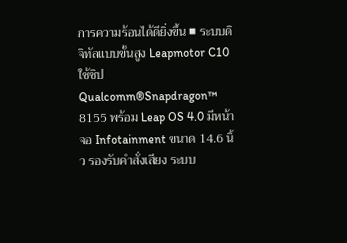การความร้อนได้ดียิ่งขึ้น ■ ระบบดิจิทัลแบบขั้นสูง Leapmotor C10 ใช้ชิป Qualcomm®Snapdragon™ 8155 พร้อม Leap OS 4.0 มีหน้าจอ Infotainment ขนาด 14.6 นิ้ว รองรับคำสั่งเสียง ระบบ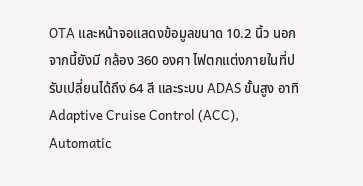OTA และหน้าจอแสดงข้อมูลขนาด 10.2 นิ้ว นอกจากนี้ยังมี กล้อง 360 องศา ไฟตกแต่งภายในที่ปรับเปลี่ยนได้ถึง 64 สี และระบบ ADAS ขั้นสูง อาทิ Adaptive Cruise Control (ACC), Automatic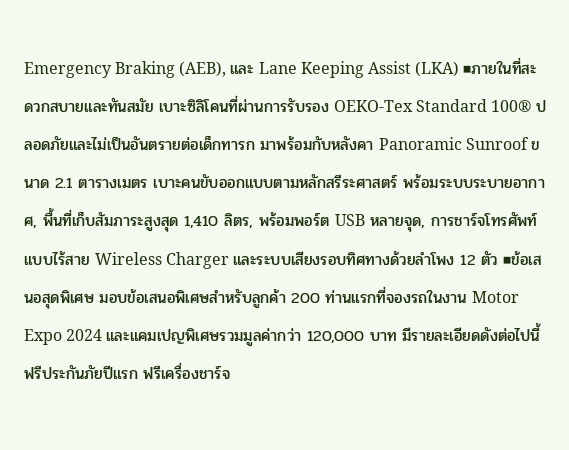Emergency Braking (AEB), และ Lane Keeping Assist (LKA) ■ภายในที่สะดวกสบายและทันสมัย เบาะซิลิโคนที่ผ่านการรับรอง OEKO-Tex Standard 100® ปลอดภัยและไม่เป็นอันตรายต่อเด็กทารก มาพร้อมกับหลังคา Panoramic Sunroof ขนาด 2.1 ตารางเมตร เบาะคนขับออกแบบตามหลักสรีระศาสตร์ พร้อมระบบระบายอากาศ, พื้นที่เก็บสัมภาระสูงสุด 1,410 ลิตร, พร้อมพอร์ต USB หลายจุด, การชาร์จโทรศัพท์แบบไร้สาย Wireless Charger และระบบเสียงรอบทิศทางด้วยลำโพง 12 ตัว ■ข้อเสนอสุดพิเศษ มอบข้อเสนอพิเศษสำหรับลูกค้า 200 ท่านแรกที่จองรถในงาน Motor Expo 2024 และแคมเปญพิเศษรวมมูลค่ากว่า 120,000 บาท มีรายละเอียดดังต่อไปนี้ ฟรีประกันภัยปีแรก ฟรีเครื่องชาร์จ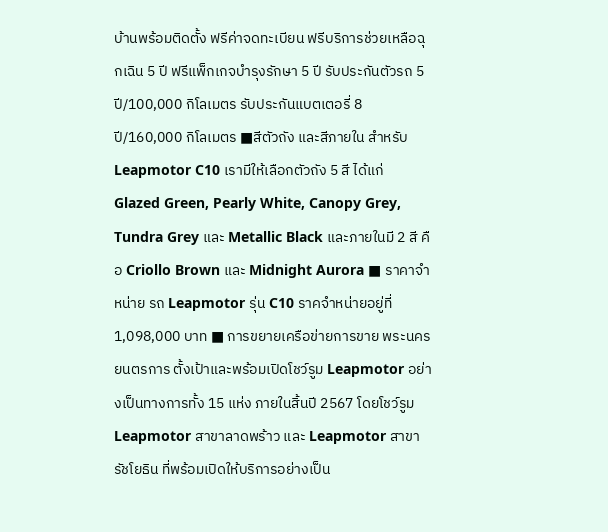บ้านพร้อมติดตั้ง ฟรีค่าจดทะเบียน ฟรีบริการช่วยเหลือฉุกเฉิน 5 ปี ฟรีแพ็กเกจบำรุงรักษา 5 ปี รับประกันตัวรถ 5 ปี/100,000 กิโลเมตร รับประกันแบตเตอรี่ 8 ปี/160,000 กิโลเมตร ■สีตัวถัง และสีภายใน สำหรับ Leapmotor C10 เรามีให้เลือกตัวถัง 5 สี ได้แก่ Glazed Green, Pearly White, Canopy Grey, Tundra Grey และ Metallic Black และภายในมี 2 สี คือ Criollo Brown และ Midnight Aurora ■ ราคาจำหน่าย รถ Leapmotor รุ่น C10 ราคจำหน่ายอยู่ที่ 1,098,000 บาท ■ การขยายเครือข่ายการขาย พระนครยนตรการ ตั้งเป้าและพร้อมเปิดโชว์รูม Leapmotor อย่างเป็นทางการทั้ง 15 แห่ง ภายในสิ้นปี 2567 โดยโชว์รูม Leapmotor สาขาลาดพร้าว และ Leapmotor สาขารัชโยธิน ที่พร้อมเปิดให้บริการอย่างเป็น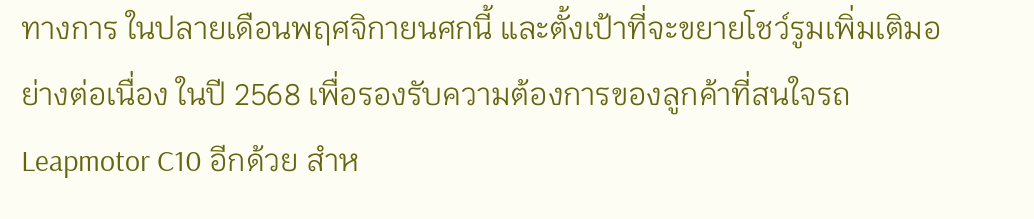ทางการ ในปลายเดือนพฤศจิกายนศกนี้ และตั้งเป้าที่จะขยายโชว์รูมเพิ่มเติมอย่างต่อเนื่อง ในปี 2568 เพื่อรองรับความต้องการของลูกค้าที่สนใจรถ Leapmotor C10 อีกด้วย สำห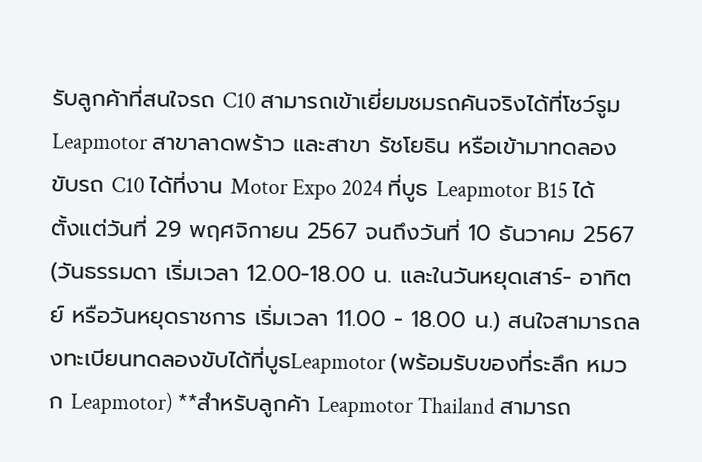รับลูกค้าที่สนใจรถ C10 สามารถเข้าเยี่ยมชมรถคันจริงได้ที่โชว์รูม Leapmotor สาขาลาดพร้าว และสาขา รัชโยธิน หรือเข้ามาทดลองขับรถ C10 ได้ที่งาน Motor Expo 2024 ที่บูธ Leapmotor B15 ได้ตั้งแต่วันที่ 29 พฤศจิกายน 2567 จนถึงวันที่ 10 ธันวาคม 2567 (วันธรรมดา เริ่มเวลา 12.00-18.00 น. และในวันหยุดเสาร์- อาทิตย์ หรือวันหยุดราชการ เริ่มเวลา 11.00 - 18.00 น.) สนใจสามารถลงทะเบียนทดลองขับได้ที่บูธLeapmotor (พร้อมรับของที่ระลึก หมวก Leapmotor) **สำหรับลูกค้า Leapmotor Thailand สามารถ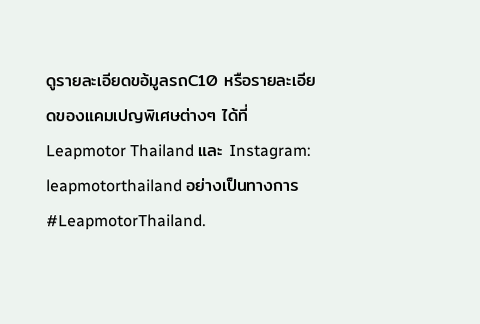ดูรายละเอียดขอ้มูลรถC10 หรือรายละเอียดของแคมเปญพิเศษต่างๆ ได้ที่ Leapmotor Thailand และ Instagram: leapmotorthailand อย่างเป็นทางการ #LeapmotorThailand.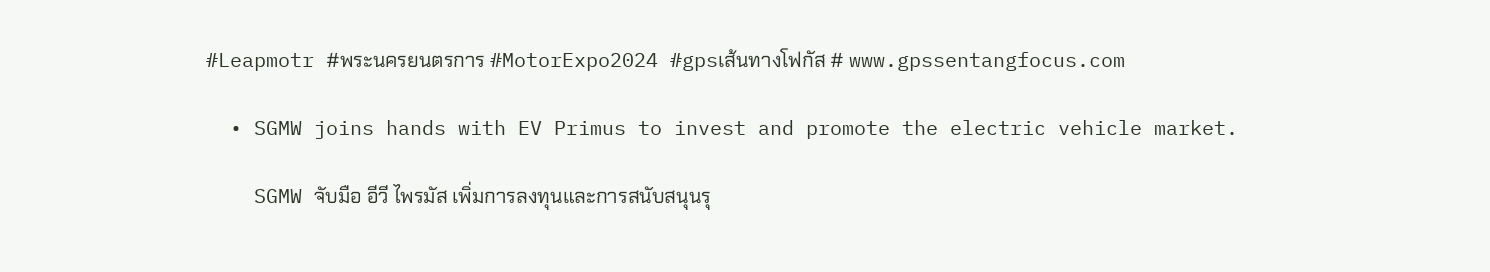#Leapmotr #พระนครยนตรการ #MotorExpo2024 #gpsเส้นทางโฟกัส # www.gpssentangfocus.com

  • SGMW joins hands with EV Primus to invest and promote the electric vehicle market.

    SGMW จับมือ อีวี ไพรมัส เพิ่มการลงทุนและการสนับสนุนรุ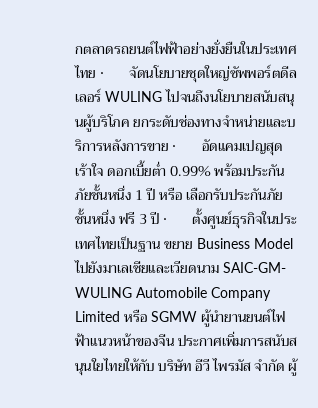กตลาดรถยนต์ไฟฟ้าอย่างยั่งยืนในประเทศไทย ·       จัดนโยบายชุดใหญ่ซัพพอร์ตดีลเลอร์ WULING ไปจนถึงนโยบายสนับสนุนผู้บริโภค ยกระดับช่องทางจำหน่ายและบริการหลังการขาย ·       อัดแคมเปญสุดเร้าใจ ดอกเบี้ยต่ำ 0.99% พร้อมประกันภัยชั้นหนึ่ง 1 ปี หรือ เลือกรับประกันภัยชั้นหนึ่ง ฟรี 3 ปี ·       ตั้งศูนย์ธุรกิจในประเทศไทยเป็นฐาน ขยาย Business Model ไปยังมาเลเซียและเวียดนาม SAIC-GM-WULING Automobile Company Limited หรือ SGMW ผู้นำยานยนต์ไฟฟ้าแนวหน้าของจีน ประกาศเพิ่มการสนับสนุนใยไทยให้กับ บริษัท อีวี ไพรมัส จำกัด ผู้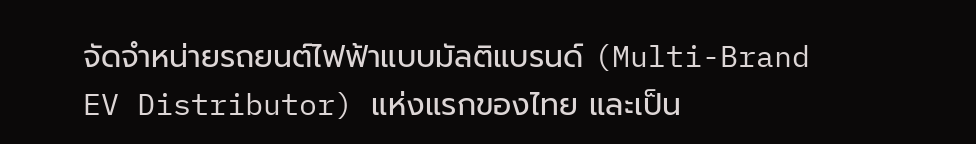จัดจำหน่ายรถยนต์ไฟฟ้าแบบมัลติแบรนด์ (Multi-Brand EV Distributor) แห่งแรกของไทย และเป็น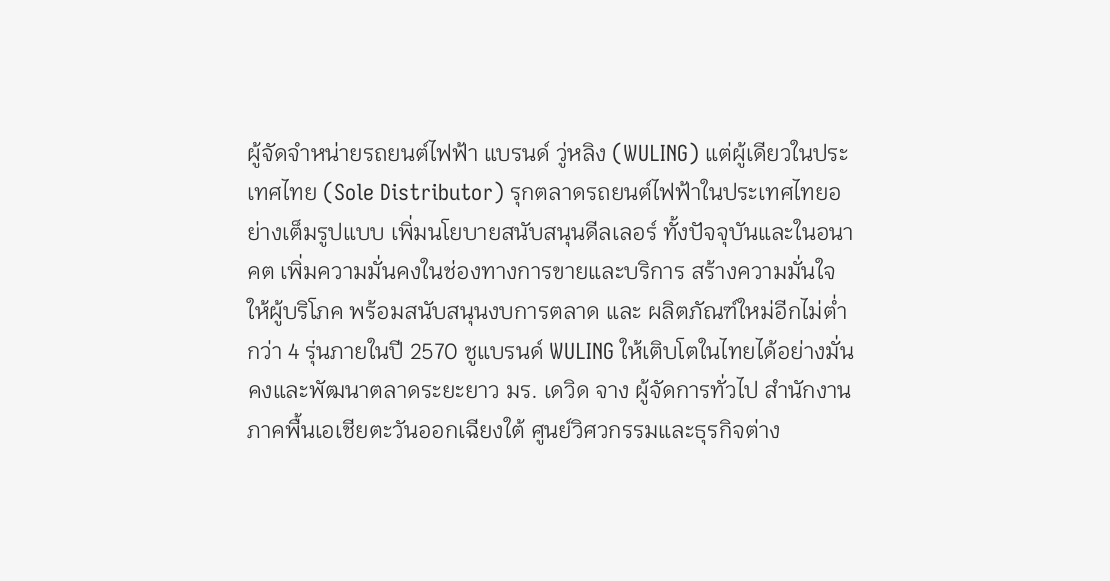ผู้จัดจำหน่ายรถยนต์ไฟฟ้า แบรนด์ วู่หลิง (WULING) แต่ผู้เดียวในประเทศไทย (Sole Distributor) รุกตลาดรถยนต์ไฟฟ้าในประเทศไทยอย่างเต็มรูปแบบ เพิ่มนโยบายสนับสนุนดีลเลอร์ ทั้งปัจจุบันและในอนาคต เพิ่มความมั่นคงในช่องทางการขายและบริการ สร้างความมั่นใจให้ผู้บริโภค พร้อมสนับสนุนงบการตลาด และ ผลิตภัณฑ์ใหม่อีกไม่ต่ำกว่า 4 รุ่นภายในปี 2570 ชูแบรนด์ WULING ให้เติบโตในไทยได้อย่างมั่นคงและพัฒนาตลาดระยะยาว มร. เดวิด จาง ผู้จัดการทั่วไป สำนักงานภาคพื้นเอเชียตะวันออกเฉียงใต้ ศูนย์วิศวกรรมและธุรกิจต่าง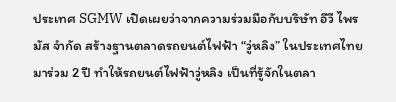ประเทศ SGMW เปิดเผยว่าจากความร่วมมือกับบริษัท อีวี ไพรมัส จำกัด สร้างฐานตลาดรถยนต์ไฟฟ้า “วู่หลิง” ในประเทศไทยมาร่วม 2 ปี ทำให้รถยนต์ไฟฟ้าวู่หลิง เป็นที่รู้จักในตลา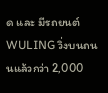ด และ มีรถยนต์ WULING วิ่งบนถนนแล้วกว่า 2,000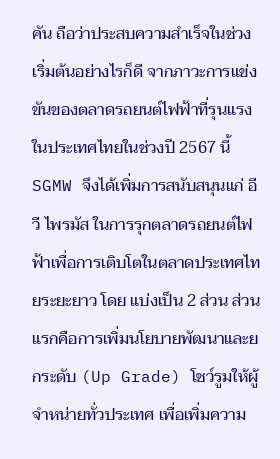คัน ถือว่าประสบความสำเร็จในช่วงเริ่มต้นอย่างไรก็ดี จากภาวะการแข่งขันของตลาดรถยนต์ไฟฟ้าที่รุนแรงในประเทศไทยในช่วงปี 2567 นี้ SGMW จึงได้เพิ่มการสนับสนุนแก่ อีวี ไพรมัส ในการรุกตลาดรถยนต์ไฟฟ้าเพื่อการเติบโตในตลาดประเทศไทยระยะยาว โดย แบ่งเป็น 2 ส่วน ส่วนแรกคือการเพิ่มนโยบายพัฒนาและยกระดับ (Up Grade) โชว์รูมให้ผู้จำหน่ายทั่วประเทศ เพื่อเพิ่มความ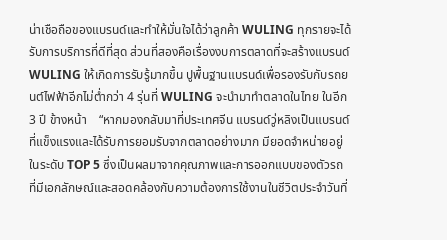น่าเชือถือของแบรนด์และทำให้มั่นใจได้ว่าลูกค้า WULING ทุกรายจะได้รับการบริการที่ดีที่สุด ส่วนที่สองคือเรื่องงบการตลาดที่จะสร้างแบรนด์ WULING ให้เกิดการรับรู้มากขึ้น ปูพื้นฐานแบรนด์เพื่อรองรับกับรถยนต์ไฟฟ้าอีกไม่ต่ำกว่า 4 รุ่นที่ WULING จะนำมาทำตลาดในไทย ในอีก 3 ปี ข้างหน้า    “หากมองกลับมาที่ประเทศจีน แบรนด์วู่หลิงเป็นแบรนด์ที่แข็งแรงและได้รับการยอมรับจากตลาดอย่างมาก มียอดจำหน่ายอยู่ในระดับ TOP 5 ซึ่งเป็นผลมาจากคุณภาพและการออกแบบของตัวรถ ที่มีเอกลักษณ์และสอดคล้องกับความต้องการใช้งานในชีวิตประจำวันที่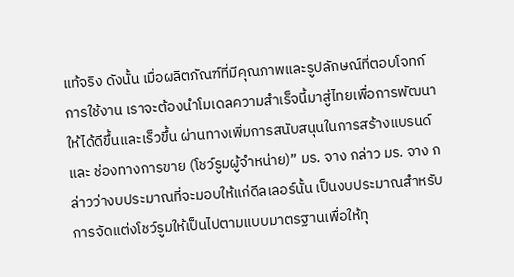แท้จริง ดังนั้น เมื่อผลิตภัณฑ์ที่มีคุณภาพและรูปลักษณ์ที่ตอบโจทก์การใช้งาน เราจะต้องนำโมเดลความสำเร็จนี้มาสู่ไทยเพื่อการพัฒนาให้ได้ดีขึ้นและเร็วขึ้น ผ่านทางเพิ่มการสนับสนุนในการสร้างแบรนด์ และ ช่องทางการขาย (โชว์รูมผู้จำหน่าย)” มร. จาง กล่าว มร. จาง กล่าวว่างบประมาณที่จะมอบให้แก่ดีลเลอร์นั้น เป็นงบประมาณสำหรับการจัดแต่งโชว์รูมให้เป็นไปตามแบบมาตรฐานเพื่อให้ทุ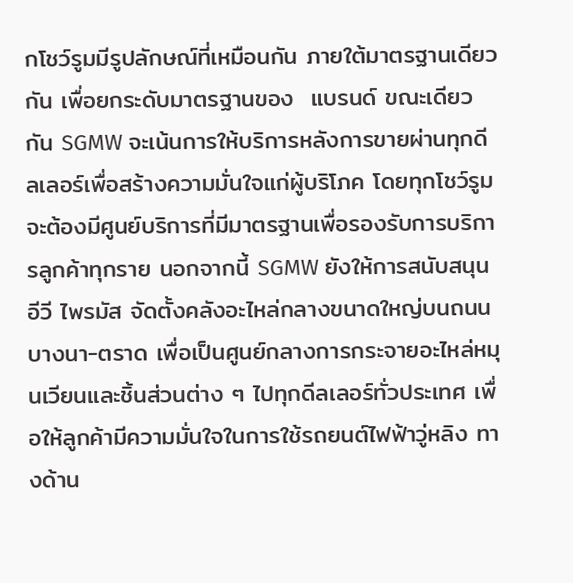กโชว์รูมมีรูปลักษณ์ที่เหมือนกัน ภายใต้มาตรฐานเดียวกัน เพื่อยกระดับมาตรฐานของ  แบรนด์ ขณะเดียวกัน SGMW จะเน้นการให้บริการหลังการขายผ่านทุกดีลเลอร์เพื่อสร้างความมั่นใจแก่ผู้บริโภค โดยทุกโชว์รูมจะต้องมีศูนย์บริการที่มีมาตรฐานเพื่อรองรับการบริการลูกค้าทุกราย นอกจากนี้ SGMW ยังให้การสนับสนุน อีวี ไพรมัส จัดตั้งคลังอะไหล่กลางขนาดใหญ่บนถนนบางนา-ตราด เพื่อเป็นศูนย์กลางการกระจายอะไหล่หมุนเวียนและชิ้นส่วนต่าง ๆ ไปทุกดีลเลอร์ทั่วประเทศ เพื่อให้ลูกค้ามีความมั่นใจในการใช้รถยนต์ไฟฟ้าวู่หลิง ทางด้าน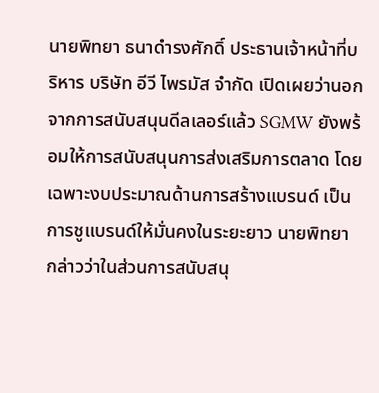นายพิทยา ธนาดำรงศักดิ์ ประธานเจ้าหน้าที่บริหาร บริษัท อีวี ไพรมัส จำกัด เปิดเผยว่านอกจากการสนับสนุนดีลเลอร์แล้ว SGMW ยังพร้อมให้การสนับสนุนการส่งเสริมการตลาด โดยเฉพาะงบประมาณด้านการสร้างแบรนด์ เป็นการชูแบรนด์ให้มั่นคงในระยะยาว นายพิทยา กล่าวว่าในส่วนการสนับสนุ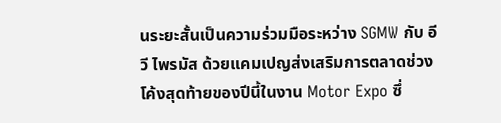นระยะสั้นเป็นความร่วมมือระหว่าง SGMW กับ อีวี ไพรมัส ด้วยแคมเปญส่งเสริมการตลาดช่วงโค้งสุดท้ายของปีนี้ในงาน Motor Expo ซึ่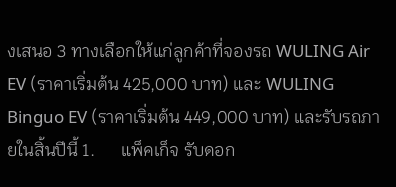งเสนอ 3 ทางเลือกให้แก่ลูกค้าที่จองรถ WULING Air EV (ราคาเริ่มต้น 425,000 บาท) และ WULING Binguo EV (ราคาเริ่มต้น 449,000 บาท) และรับรถภายในสิ้นปีนี้ 1.      แพ็คเก็จ รับดอก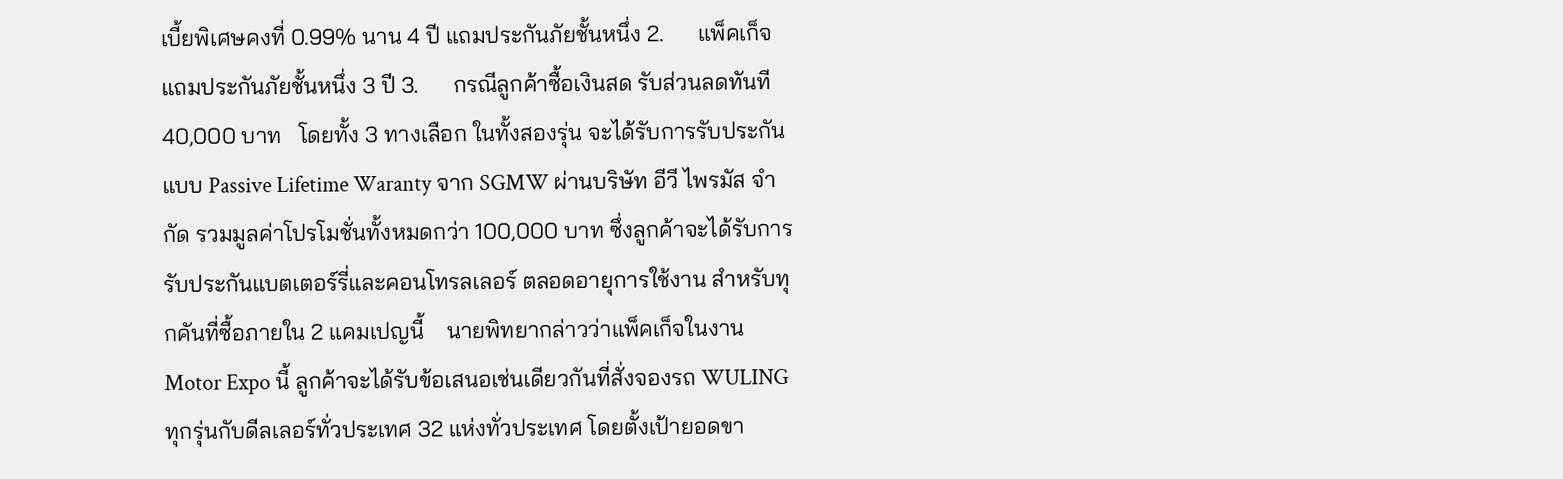เบี้ยพิเศษคงที่ 0.99% นาน 4 ปี แถมประกันภัยชั้นหนึ่ง 2.      แพ็คเก็จ แถมประกันภัยชั้นหนึ่ง 3 ปี 3.      กรณีลูกค้าซื้อเงินสด รับส่วนลดทันที 40,000 บาท   โดยทั้ง 3 ทางเลือก ในทั้งสองรุ่น จะได้รับการรับประกันแบบ Passive Lifetime Waranty จาก SGMW ผ่านบริษัท อีวี ไพรมัส จำกัด รวมมูลค่าโปรโมชั่นทั้งหมดกว่า 100,000 บาท ซึ่งลูกค้าจะได้รับการรับประกันแบตเตอร์รี่และคอนโทรลเลอร์ ตลอดอายุการใช้งาน สำหรับทุกคันที่ซื้อภายใน 2 แคมเปญนี้    นายพิทยากล่าวว่าแพ็คเก็จในงาน Motor Expo นี้ ลูกค้าจะได้รับข้อเสนอเช่นเดียวกันที่สั่งจองรถ WULING ทุกรุ่นกับดีลเลอร์ทั่วประเทศ 32 แห่งทั่วประเทศ โดยตั้งเป้ายอดขา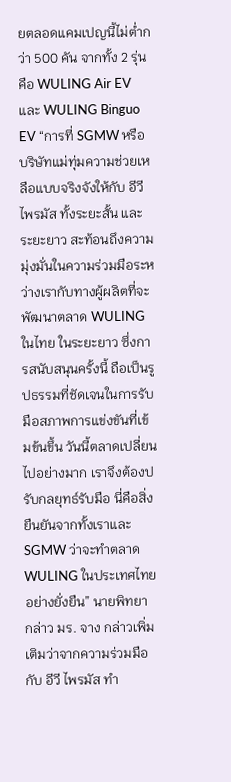ยตลอดแคมเปญนี้ไม่ต่ำกว่า 500 คัน จากทั้ง 2 รุ่นคือ WULING Air EV และ WULING Binguo EV “การที่ SGMW หรือ บริษัทแม่ทุ่มความช่วยเหลือแบบจริงจังให้กับ อีวี ไพรมัส ทั้งระยะสั้น และระยะยาว สะท้อนถึงความมุ่งมั่นในความร่วมมือระหว่างเรากับทางผู้ผลิตที่จะพัฒนาตลาด WULING ในไทย ในระยะยาว ซึ่งการสนับสนุนครั้งนี้ ถือเป็นรูปธรรมที่ชัดเจนในการรับมือสภาพการแข่งขันที่เข้มข้นขึ้น วันนี้ตลาดเปลี่ยนไปอย่างมาก เราจึงต้องปรับกลยุทธ์รับมือ นี่คือสิ่งยืนยันจากทั้งเราและ SGMW ว่าจะทำตลาด WULING ในประเทศไทยอย่างยั่งยืน” นายพิทยา กล่าว มร. จาง กล่าวเพิ่มเติมว่าจากความร่วมมือกับ อีวี ไพรมัส ทำ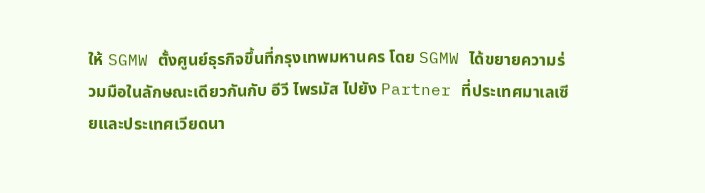ให้ SGMW ตั้งศูนย์ธุรกิจขึ้นที่กรุงเทพมหานคร โดย SGMW ได้ขยายความร่วมมือในลักษณะเดียวกันกับ อีวี ไพรมัส ไปยัง Partner ที่ประเทศมาเลเซียและประเทศเวียดนา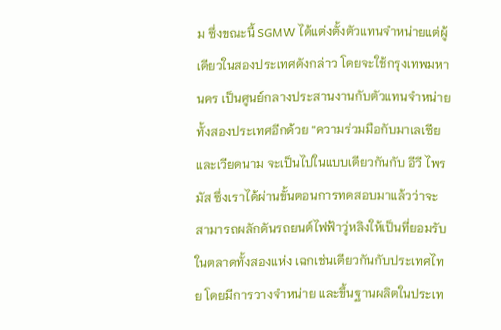ม ซึ่งขณะนี้ SGMW ได้แต่งตั้งตัวแทนจำหน่ายแต่ผู้เดียวในสองประเทศดังกล่าว โดยจะใช้กรุงเทพมหานคร เป็นศูนย์กลางประสานงานกับตัวแทนจำหน่ายทั้งสองประเทศอีกด้วย “ความร่วมมือกับมาเลเซียและเวียดนาม จะเป็นไปในแบบเดียวกันกับ อีวี ไพรมัส ซึ่งเราได้ผ่านขั้นตอนการทดสอบมาแล้วว่าจะสามารถผลักดันรถยนต์ไฟฟ้าวู่หลิงให้เป็นที่ยอมรับในตลาดทั้งสองแห่ง เฉกเช่นเดียวกันกับประเทศไทย โดยมีการวางจำหน่าย และขึ้นฐานผลิตในประเท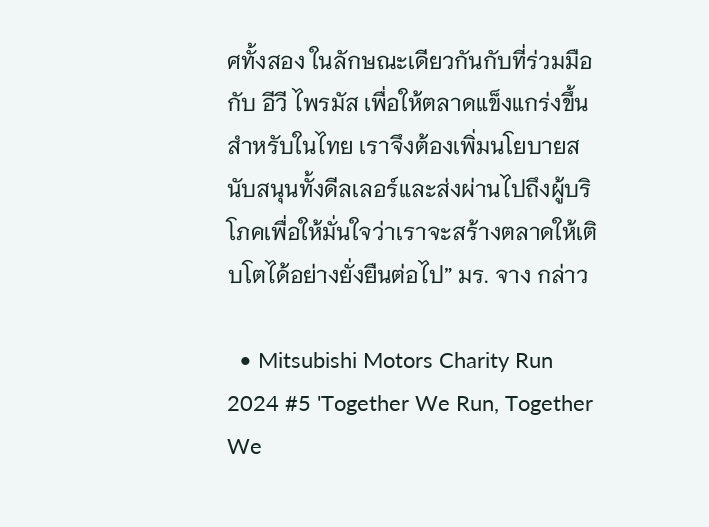ศทั้งสอง ในลักษณะเดียวกันกับที่ร่วมมือกับ อีวี ไพรมัส เพื่อให้ตลาดแข็งแกร่งขึ้น สำหรับในไทย เราจึงต้องเพิ่มนโยบายสนับสนุนทั้งดีลเลอร์และส่งผ่านไปถึงผู้บริโภคเพื่อให้มั่นใจว่าเราจะสร้างตลาดให้เติบโตได้อย่างยั่งยืนต่อไป” มร. จาง กล่าว

  • Mitsubishi Motors Charity Run 2024 #5 'Together We Run, Together We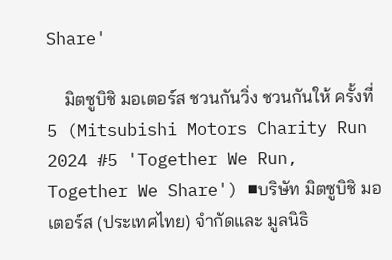Share'

    มิตซูบิชิ มอเตอร์ส ชวนกันวิ่ง ชวนกันให้ ครั้งที่ 5 (Mitsubishi Motors Charity Run 2024 #5 'Together We Run, Together We Share') ■บริษัท มิตซูบิชิ มอเตอร์ส (ประเทศไทย) จำกัดและ มูลนิธิ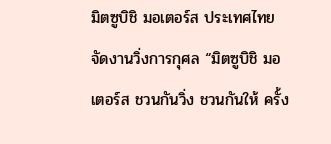มิตซูบิชิ มอเตอร์ส ประเทศไทย จัดงานวิ่งการกุศล “มิตซูบิชิ มอเตอร์ส ชวนกันวิ่ง ชวนกันให้ ครั้ง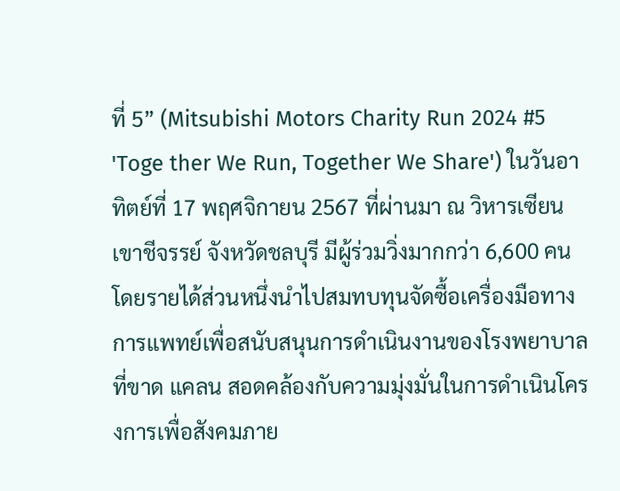ที่ 5” (Mitsubishi Motors Charity Run 2024 #5 'Toge ther We Run, Together We Share') ในวันอาทิตย์ที่ 17 พฤศจิกายน 2567 ที่ผ่านมา ณ วิหารเซียน เขาชีจรรย์ จังหวัดชลบุรี มีผู้ร่วมวิ่งมากกว่า 6,600 คน โดยรายได้ส่วนหนึ่งนำไปสมทบทุนจัดซื้อเครื่องมือทางการแพทย์เพื่อสนับสนุนการดำเนินงานของโรงพยาบาลที่ขาด แคลน สอดคล้องกับความมุ่งมั่นในการดำเนินโครงการเพื่อสังคมภาย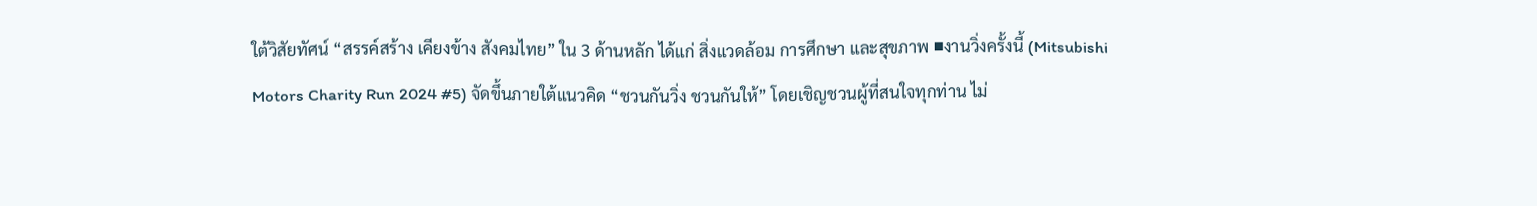ใต้วิสัยทัศน์ “สรรค์สร้าง เคียงข้าง สังคมไทย” ใน 3 ด้านหลัก ได้แก่ สิ่งแวดล้อม การศึกษา และสุขภาพ ■งานวิ่งครั้งนี้ (Mitsubishi Motors Charity Run 2024 #5) จัดขึ้นภายใต้แนวคิด “ชวนกันวิ่ง ชวนกันให้” โดยเชิญชวนผู้ที่สนใจทุกท่าน ไม่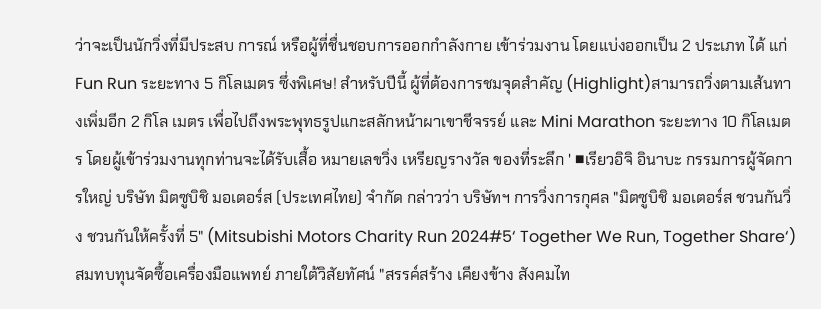ว่าจะเป็นนักวิ่งที่มีประสบ การณ์ หรือผู้ที่ชื่นชอบการออกกำลังกาย เข้าร่วมงาน โดยแบ่งออกเป็น 2 ประเภท ได้ แก่ Fun Run ระยะทาง 5 กิโลเมตร ซึ่งพิเศษ! สำหรับปีนี้ ผู้ที่ต้องการชมจุดสำคัญ (Highlight)สามารถวิ่งตามเส้นทางเพิ่มอีก 2 กิโล เมตร เพื่อไปถึงพระพุทธรูปแกะสลักหน้าผาเขาชีจรรย์ และ Mini Marathon ระยะทาง 10 กิโลเมตร โดยผู้เข้าร่วมงานทุกท่านจะได้รับเสื้อ หมายเลขวิ่ง เหรียญรางวัล ของที่ระลึก ' ■เรียวอิจิ อินาบะ กรรมการผู้จัดการใหญ่ บริษัท มิตซูบิชิ มอเตอร์ส (ประเทศไทย) จำกัด กล่าวว่า บริษัทฯ การวิ่งการกุศล "มิตซูบิชิ มอเตอร์ส ชวนกันวิ่ง ชวนกันให้ครั้งที่ 5" (Mitsubishi Motors Charity Run 2024#5‘ Together We Run, Together Share‘) สมทบทุนจัดซื้อเครื่องมือแพทย์ ภายใต้วิสัยทัศน์ "สรรค์สร้าง เคียงข้าง สังคมไท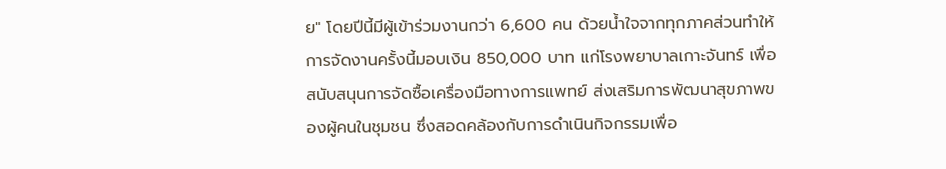ย" โดยปีนี้มีผู้เข้าร่วมงานกว่า 6,600 คน ด้วยน้ำใจจากทุกภาคส่วนทำให้การจัดงานครั้งนี้มอบเงิน 850,000 บาท แก่โรงพยาบาลเกาะจันทร์ เพื่อสนับสนุนการจัดซื้อเครื่องมือทางการแพทย์ ส่งเสริมการพัฒนาสุขภาพของผู้คนในชุมชน ซึ่งสอดคล้องกับการดำเนินกิจกรรมเพื่อ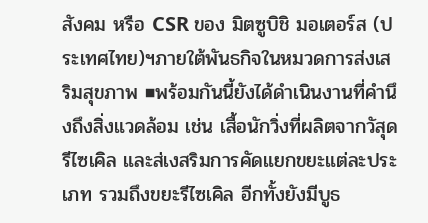สังคม หรือ CSR ของ มิตซูบิชิ มอเตอร์ส (ประเทศไทย)ฯภายใต้พันธกิจในหมวดการส่งเสริมสุขภาพ ■พร้อมกันนี้ยังได้ดำเนินงานที่คำนึงถึงสิ่งแวดล้อม เช่น เสื้อนักวิ่งที่ผลิตจากวัสุดรีไซเคิล และส่เงสริมการคัดแยกขยะแต่ละประเภท รวมถึงขยะรีไซเคิล อีกทั้งยังมีบูธ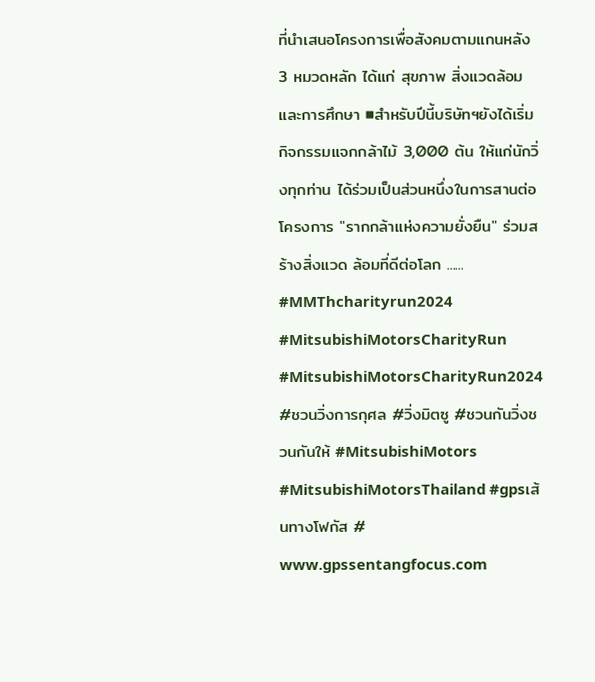ที่นำเสนอโครงการเพื่อสังคมตามแกนหลัง 3 หมวดหลัก ได้แก่ สุขภาพ สิ่งแวดล้อม และการศึกษา ■สำหรับปีนี้บริษัทฯยังได้เริ่มกิจกรรมแจกกล้าไม้ 3,000 ต้น ให้แก่นักวิ่งทุกท่าน ได้ร่วมเป็นส่วนหนึ่งในการสานต่อโครงการ "รากกล้าแห่งความยั่งยืน" ร่วมสร้างสิ่งแวด ล้อมที่ดีต่อโลก ...... #MMThcharityrun2024 #MitsubishiMotorsCharityRun #MitsubishiMotorsCharityRun2024 #ชวนวิ่งการกุศล #วิ่งมิตซู #ชวนกันวิ่งชวนกันให้ #MitsubishiMotors #MitsubishiMotorsThailand #gpsเส้นทางโฟกัส # www.gpssentangfocus.com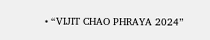• “VIJIT CHAO PHRAYA 2024”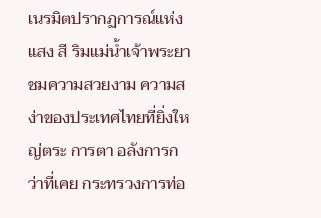เนรมิตปรากฏการณ์แห่งแสง สี ริมแม่น้ำเจ้าพระยา ชมความสวยงาม ความสง่าของประเทศไทยที่ยิ่งใหญ่ตระ การตา อลังการกว่าที่เคย กระทรวงการท่อ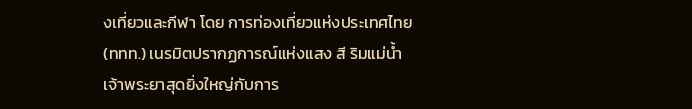งเที่ยวและกีฬา โดย การท่องเที่ยวแห่งประเทศไทย (ททท.) เนรมิตปรากฏการณ์แห่งแสง สี ริมแม่น้ำเจ้าพระยาสุดยิ่งใหญ่กับการ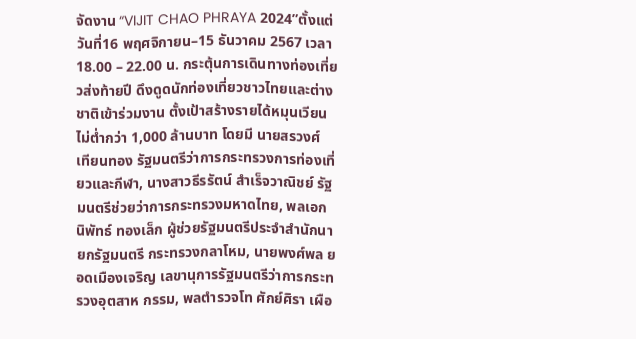จัดงาน “VIJIT CHAO PHRAYA 2024”ตั้งแต่วันที่16 พฤศจิกายน–15 ธันวาคม 2567 เวลา 18.00 – 22.00 น. กระตุ้นการเดินทางท่องเที่ยวส่งท้ายปี ดึงดูดนักท่องเที่ยวชาวไทยและต่างชาติเข้าร่วมงาน ตั้งเป้าสร้างรายได้หมุนเวียนไม่ต่ำกว่า 1,000 ล้านบาท โดยมี นายสรวงศ์ เทียนทอง รัฐมนตรีว่าการกระทรวงการท่องเที่ยวและกีฬา, นางสาวธีรรัตน์ สำเร็จวาณิชย์ รัฐมนตรีช่วยว่าการกระทรวงมหาดไทย, พลเอก นิพัทธ์ ทองเล็ก ผู้ช่วยรัฐมนตรีประจำสำนักนายกรัฐมนตรี กระทรวงกลาโหม, นายพงศ์พล ยอดเมืองเจริญ เลขานุการรัฐมนตรีว่าการกระทรวงอุตสาห กรรม, พลตำรวจโท ศักย์ศิรา เผือ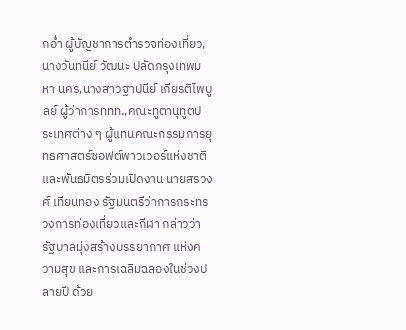กอ่ำ ผู้บัญชาการตำรวจท่องเที่ยว, นางวันทนีย์ วัฒนะ ปลัดกรุงเทพมหา นคร,นางสาวฐาปนีย์ เกียรติไพบูลย์ ผู้ว่าการททท.,คณะทูตานุทูตประเทศต่าง ๆ ผู้แทนคณะกรรมการยุทธศาสตร์ซอฟต์พาวเวอร์แห่งชาติ และพันธมิตรร่วมเปิดงาน นายสรวงศ์ เทียนทอง รัฐมนตรีว่าการกระทรวงการท่องเที่ยวและกีฬา กล่าวว่ารัฐบาลมุ่งสร้างบรรยากาศ แห่งความสุข และการเฉลิมฉลองในช่วงปลายปี ด้วย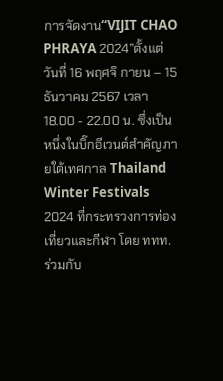การจัดงาน“VIJIT CHAO PHRAYA 2024”ตั้งแต่วันที่ 16 พฤศจิ กายน – 15 ธันวาคม 2567 เวลา 18.00 - 22.00 น. ซึ่งเป็นหนึ่งในบิ๊กอีเวนต์สำคัญภายใต้เทศกาล Thailand Winter Festivals 2024 ที่กระทรวงการท่องเที่ยวและกีฬา โดย ททท. ร่วมกับ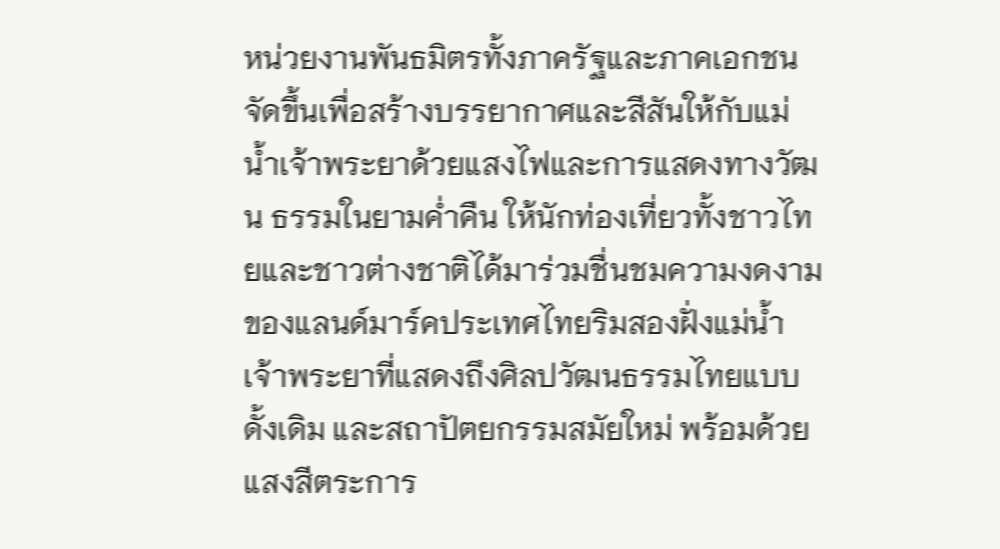หน่วยงานพันธมิตรทั้งภาครัฐและภาคเอกชนจัดขึ้นเพื่อสร้างบรรยากาศและสีสันให้กับแม่น้ำเจ้าพระยาด้วยแสงไฟและการแสดงทางวัฒน ธรรมในยามค่ำคืน ให้นักท่องเที่ยวทั้งชาวไทยและชาวต่างชาติได้มาร่วมชื่นชมความงดงามของแลนด์มาร์คประเทศไทยริมสองฝั่งแม่น้ำเจ้าพระยาที่แสดงถึงศิลปวัฒนธรรมไทยแบบดั้งเดิม และสถาปัตยกรรมสมัยใหม่ พร้อมด้วยแสงสีตระการ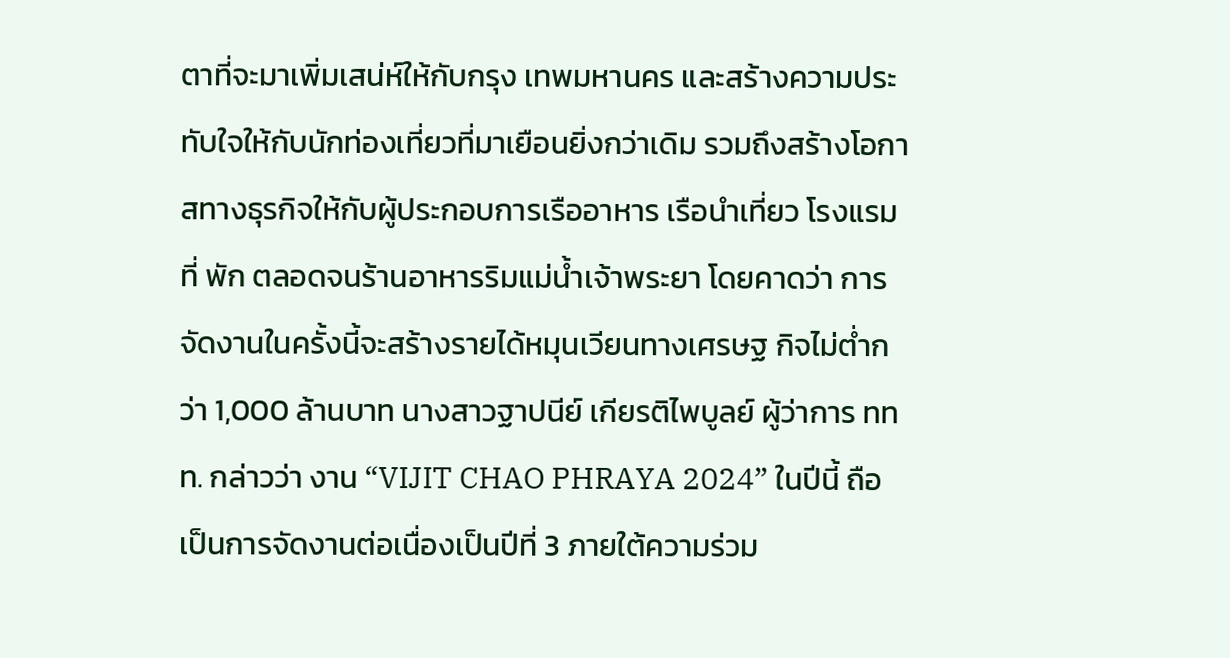ตาที่จะมาเพิ่มเสน่ห์ให้กับกรุง เทพมหานคร และสร้างความประทับใจให้กับนักท่องเที่ยวที่มาเยือนยิ่งกว่าเดิม รวมถึงสร้างโอกาสทางธุรกิจให้กับผู้ประกอบการเรืออาหาร เรือนำเที่ยว โรงแรม ที่ พัก ตลอดจนร้านอาหารริมแม่น้ำเจ้าพระยา โดยคาดว่า การจัดงานในครั้งนี้จะสร้างรายได้หมุนเวียนทางเศรษฐ กิจไม่ต่ำกว่า 1,000 ล้านบาท นางสาวฐาปนีย์ เกียรติไพบูลย์ ผู้ว่าการ ททท. กล่าวว่า งาน “VIJIT CHAO PHRAYA 2024” ในปีนี้ ถือเป็นการจัดงานต่อเนื่องเป็นปีที่ 3 ภายใต้ความร่วม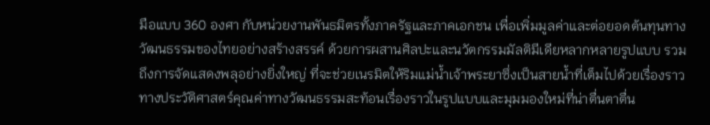มือแบบ 360 องศา กับหน่วยงานพันธมิตรทั้งภาครัฐและภาคเอกชน เพื่อเพิ่มมูลค่าและต่อยอดต้นทุนทางวัฒนธรรมของไทยอย่างสร้างสรรค์ ด้วยการผสานศิลปะและนวัตกรรมมัลติมีเดียหลากหลายรูปแบบ รวมถึงการจัดแสดงพลุอย่างยิ่งใหญ่ ที่จะช่วยเนรมิตให้ริมแม่น้ำเจ้าพระยาซึ่งเป็นสายน้ำที่เต็มไปด้วยเรื่องราวทางประวัติศาสตร์คุณค่าทางวัฒนธรรมสะท้อนเรื่องราวในรูปแบบและมุมมองใหม่ที่น่าตื่นตาตื่น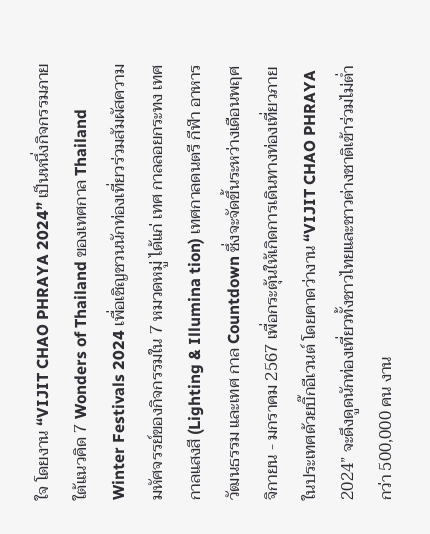ใจ โดยงาน “VIJIT CHAO PHRAYA 2024” เป็นหนึ่งกิจกรรมภายใต้แนวคิด 7 Wonders of Thailand ของเทศกาล Thailand Winter Festivals 2024 เพื่อเชิญชวนนักท่องเที่ยวร่วมสัมผัสความมหัศจรรย์ของกิจกรรมใน 7 หมวดหมู่ ได้แก่ เทศ กาลลอยกระทง เทศกาลแสงสี (Lighting & Illumina tion) เทศกาลดนตรี กีฬา อาหาร วัฒนธรรม และเทศ กาล Countdown ซึ่งจะจัดขึ้นระหว่างเดือนพฤศจิกายน - มกราคม 2567 เพื่อกระตุ้นให้เกิดการเดินทางท่องเที่ยวภายในประเทศด้วยบิ๊กอีเวนต์ โดยคาดว่างาน “VIJIT CHAO PHRAYA 2024” จะดึงดูดนักท่องเที่ยวทั้งชาวไทยและชาวต่างชาติเข้าร่วมไม่ต่ำกว่า 500,000 คน งาน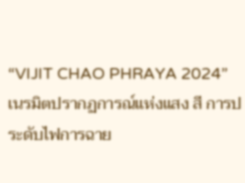“VIJIT CHAO PHRAYA 2024” เนรมิตปรากฏการณ์แห่งแสง สี การประดับไฟการฉาย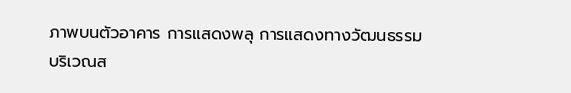ภาพบนตัวอาคาร การแสดงพลุ การแสดงทางวัฒนธรรม บริเวณส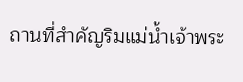ถานที่สำคัญริมแม่น้ำเจ้าพระ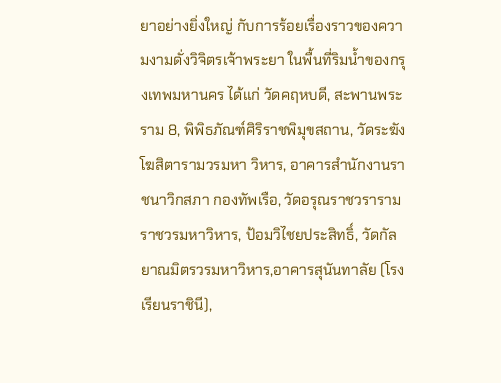ยาอย่างยิ่งใหญ่ กับการร้อยเรื่องราวของความงามดั่งวิจิตรเจ้าพระยา ในพื้นที่ริมน้ำของกรุงเทพมหานคร ได้แก่ วัดคฤหบดี, สะพานพระราม 8, พิพิธภัณฑ์ศิริราชพิมุขสถาน, วัดระฆังโฆสิตารามวรมหา วิหาร, อาคารสำนักงานราชนาวิกสภา กองทัพเรือ, วัดอรุณราชวรารามราชวรมหาวิหาร, ป้อมวิไชยประสิทธิ์, วัดกัลยาณมิตรวรมหาวิหาร,อาคารสุนันทาลัย (โรงเรียนราชินี),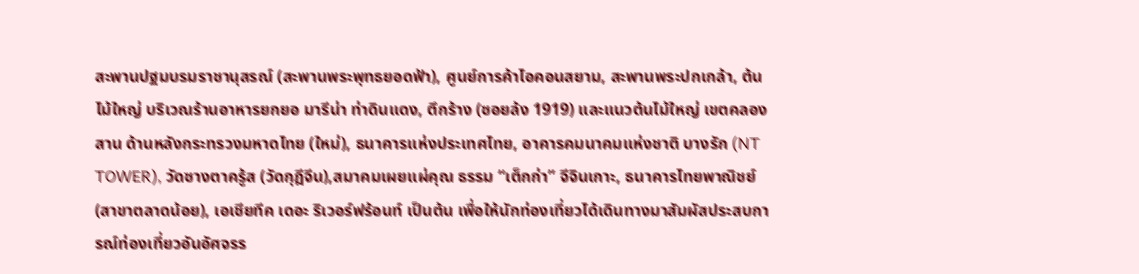สะพานปฐมบรมราชานุสรณ์ (สะพานพระพุทธยอดฟ้า), ศูนย์การค้าไอคอนสยาม, สะพานพระปกเกล้า, ต้นไม้ใหญ่ บริเวณร้านอาหารยกยอ มารีน่า ท่าดินแดง, ตึกร้าง (ซอยล้ง 1919) และแนวต้นไม้ใหญ่ เขตคลอง สาน ด้านหลังกระทรวงมหาดไทย (ใหม่), ธนาคารแห่งประเทศไทย, อาคารคมนาคมแห่งชาติ บางรัก (NT TOWER), วัดซางตาครู้ส (วัดกุฎีจีน),สมาคมเผยแผ่คุณ ธรรม “เต็กก่า” จีจินเกาะ, ธนาคารไทยพาณิชย์ (สาขาตลาดน้อย), เอเชียทีค เดอะ ริเวอร์ฟร้อนท์ เป็นต้น เพื่อให้นักท่องเที่ยวได้เดินทางมาสัมผัสประสบการณ์ท่องเที่ยวอันอัศจรร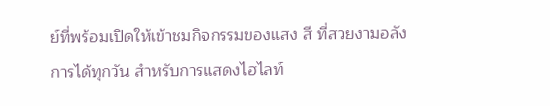ย์ที่พร้อมเปิดให้เข้าชมกิจกรรมของแสง สี ที่สวยงามอลังการได้ทุกวัน สำหรับการแสดงไฮไลท์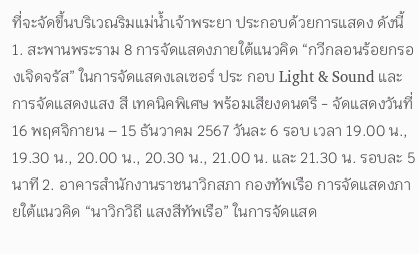ที่จะจัดขึ้นบริเวณริมแม่น้ำเจ้าพระยา ประกอบด้วยการแสดง ดังนี้ 1. สะพานพระราม 8 การจัดแสดงภายใต้แนวคิด “กวีกลอนร้อยกรองเจิดจรัส” ในการจัดแสดงเลเซอร์ ประ กอบ Light & Sound และการจัดแสดงแสง สี เทคนิคพิเศษ พร้อมเสียงดนตรี - จัดแสดงวันที่ 16 พฤศจิกายน – 15 ธันวาคม 2567 วันละ 6 รอบ เวลา 19.00 น., 19.30 น., 20.00 น., 20.30 น., 21.00 น. และ 21.30 น. รอบละ 5 นาที 2. อาคารสำนักงานราชนาวิกสภา กองทัพเรือ การจัดแสดงภายใต้แนวคิด “นาวิกวิถี แสงสีทัพเรือ” ในการจัดแสด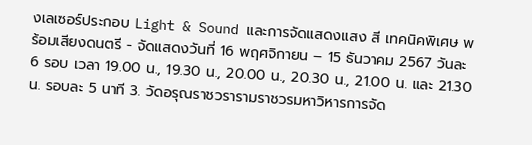งเลเซอร์ประกอบ Light & Sound และการจัดแสดงแสง สี เทคนิคพิเศษ พร้อมเสียงดนตรี - จัดแสดงวันที่ 16 พฤศจิกายน – 15 ธันวาคม 2567 วันละ 6 รอบ เวลา 19.00 น., 19.30 น., 20.00 น., 20.30 น., 21.00 น. และ 21.30 น. รอบละ 5 นาที 3. วัดอรุณราชวรารามราชวรมหาวิหารการจัด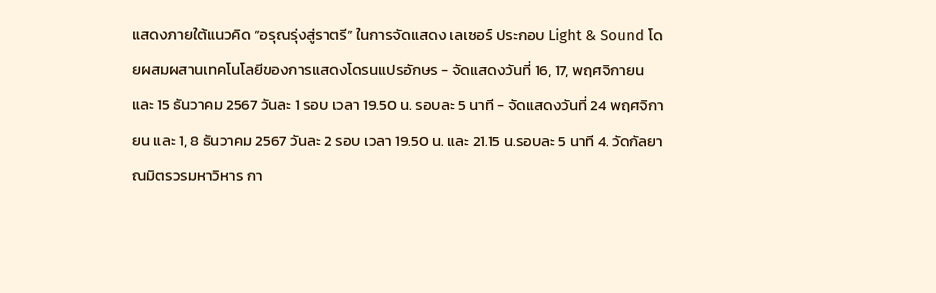แสดงภายใต้แนวคิด “อรุณรุ่งสู่ราตรี” ในการจัดแสดง เลเซอร์ ประกอบ Light & Sound โดยผสมผสานเทคโนโลยีของการแสดงโดรนแปรอักษร - จัดแสดงวันที่ 16, 17, พฤศจิกายน และ 15 ธันวาคม 2567 วันละ 1 รอบ เวลา 19.50 น. รอบละ 5 นาที - จัดแสดงวันที่ 24 พฤศจิกายน และ 1, 8 ธันวาคม 2567 วันละ 2 รอบ เวลา 19.50 น. และ 21.15 น.รอบละ 5 นาที 4. วัดกัลยาณมิตรวรมหาวิหาร กา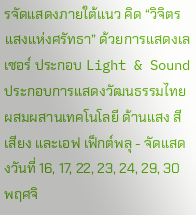รจัดแสดงภายใต้แนว คิด “วิจิตรแสงแห่งศรัทธา” ด้วยการแสดงเลเซอร์ ประกอบ Light & Sound ประกอบการแสดงวัฒนธรรมไทย ผสมผสานเทคโนโลยี ด้านแสง สี เสียง และเอฟ เฟ็กต์พลุ - จัดแสดงวันที่ 16, 17, 22, 23, 24, 29, 30 พฤศจิ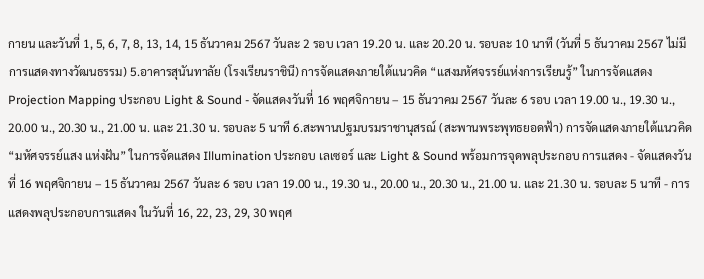กายน และวันที่ 1, 5, 6, 7, 8, 13, 14, 15 ธันวาคม 2567 วันละ 2 รอบ เวลา 19.20 น. และ 20.20 น. รอบละ 10 นาที (วันที่ 5 ธันวาคม 2567 ไม่มีการแสดงทางวัฒนธรรม) 5.อาคารสุนันทาลัย (โรงเรียนราชินี) การจัดแสดงภายใต้แนวคิด “แสงมหัศจรรย์แห่งการเรียนรู้” ในการจัดแสดง Projection Mapping ประกอบ Light & Sound - จัดแสดงวันที่ 16 พฤศจิกายน – 15 ธันวาคม 2567 วันละ 6 รอบ เวลา 19.00 น., 19.30 น., 20.00 น., 20.30 น., 21.00 น. และ 21.30 น. รอบละ 5 นาที 6.สะพานปฐมบรมราชานุสรณ์ (สะพานพระพุทธยอดฟ้า) การจัดแสดงภายใต้แนวคิด “มหัศจรรย์แสง แห่งฝัน” ในการจัดแสดง Illumination ประกอบ เลเซอร์ และ Light & Sound พร้อมการจุดพลุประกอบ การแสดง - จัดแสดงวันที่ 16 พฤศจิกายน – 15 ธันวาคม 2567 วันละ 6 รอบ เวลา 19.00 น., 19.30 น., 20.00 น., 20.30 น., 21.00 น. และ 21.30 น. รอบละ 5 นาที - การแสดงพลุประกอบการแสดง ในวันที่ 16, 22, 23, 29, 30 พฤศ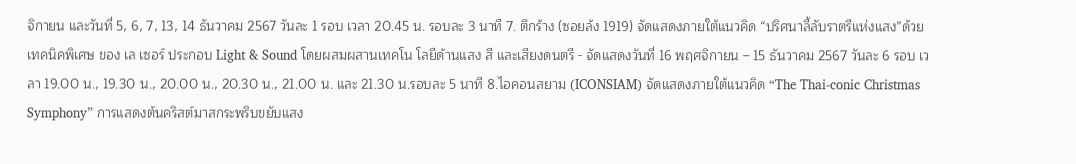จิกายน และวันที่ 5, 6, 7, 13, 14 ธันวาคม 2567 วันละ 1 รอบ เวลา 20.45 น. รอบละ 3 นาที 7. ตึกร้าง (ซอยล้ง 1919) จัดแสดงภายใต้แนวคิด “ปริศนาลี้ลับราตรีแห่งแสง”ด้วยเทคนิคพิเศษ ของ เล เซอร์ ประกอบ Light & Sound โดยผสมผสานเทคโน โลยีด้านแสง สี และเสียงดนตรี - จัดแสดงวันที่ 16 พฤศจิกายน – 15 ธันวาคม 2567 วันละ 6 รอบ เวลา 19.00 น., 19.30 น., 20.00 น., 20.30 น., 21.00 น. และ 21.30 น.รอบละ 5 นาที 8.ไอคอนสยาม (ICONSIAM) จัดแสดงภายใต้แนวคิด “The Thai-conic Christmas Symphony” การแสดงต้นคริสต์มาสกระพริบขยับแสง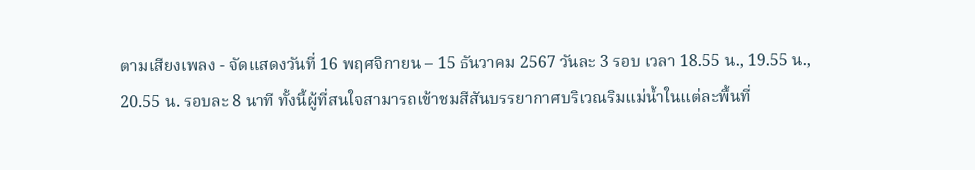ตามเสียงเพลง - จัดแสดงวันที่ 16 พฤศจิกายน – 15 ธันวาคม 2567 วันละ 3 รอบ เวลา 18.55 น., 19.55 น., 20.55 น. รอบละ 8 นาที ทั้งนี้ผู้ที่สนใจสามารถเข้าชมสีสันบรรยากาศบริเวณริมแม่น้ำในแต่ละพื้นที่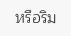หรือริม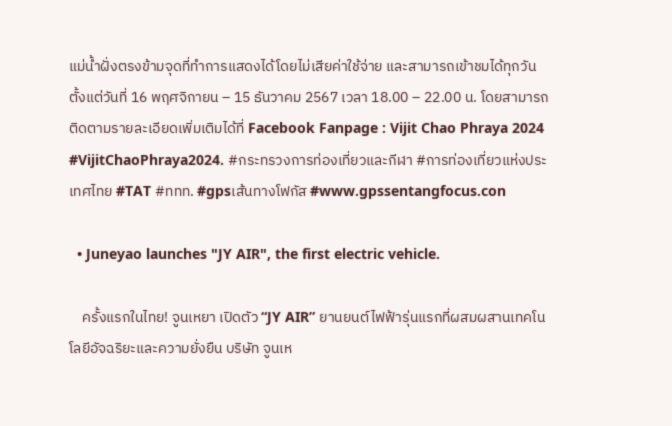แม่น้ำฝั่งตรงข้ามจุดที่ทำการแสดงได้โดยไม่เสียค่าใช้จ่าย และสามารถเข้าชมได้ทุกวัน ตั้งแต่วันที่ 16 พฤศจิกายน – 15 ธันวาคม 2567 เวลา 18.00 – 22.00 น. โดยสามารถติดตามรายละเอียดเพิ่มเติมได้ที่ Facebook Fanpage : Vijit Chao Phraya 2024 #VijitChaoPhraya2024. #กระทรวงการท่องเที่ยวและกีฬา #การท่องเที่ยวแห่งประเทศไทย #TAT #ททท. #gpsเส้นทางโฟกัส #www.gpssentangfocus.con

  • Juneyao launches "JY AIR", the first electric vehicle.

    ครั้งแรกในไทย! จูนเหยา เปิดตัว “JY AIR” ยานยนต์ไฟฟ้ารุ่นแรกที่ผสมผสานเทคโนโลยีอัจฉริยะและความยั่งยืน บริษัท จูนเห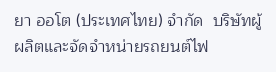ยา ออโต (ประเทศไทย) จำกัด  บริษัทผู้ผลิตและจัดจำหน่ายรถยนต์ไฟ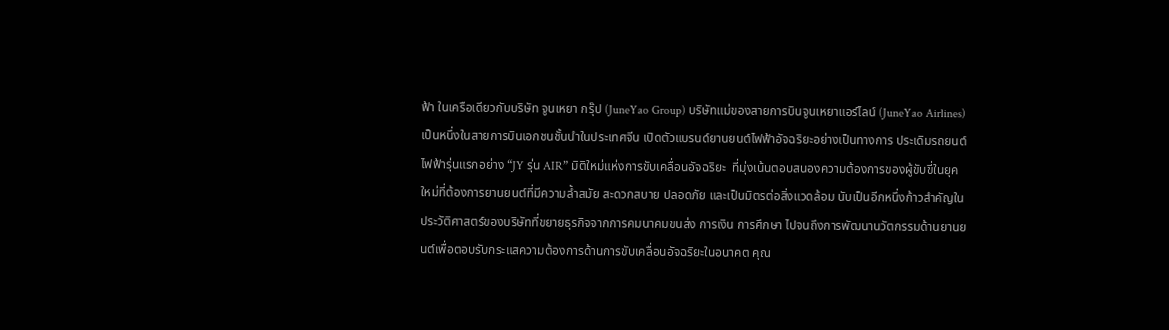ฟ้า ในเครือเดียวกับบริษัท จูนเหยา กรุ๊ป (JuneYao Group) บริษัทแม่ของสายการบินจูนเหยาแอร์ไลน์ (JuneYao Airlines) เป็นหนึ่งในสายการบินเอกชนชั้นนำในประเทศจีน เปิดตัวแบรนด์ยานยนต์ไฟฟ้าอัจฉริยะอย่างเป็นทางการ ประเดิมรถยนต์ไฟฟ้ารุ่นแรกอย่าง “JY รุ่น AIR” มิติใหม่แห่งการขับเคลื่อนอัจฉริยะ  ที่มุ่งเน้นตอบสนองความต้องการของผู้ขับขี่ในยุคใหม่ที่ต้องการยานยนต์ที่มีความล้ำสมัย สะดวกสบาย ปลอดภัย และเป็นมิตรต่อสิ่งแวดล้อม นับเป็นอีกหนึ่งก้าวสำคัญในประวัติศาสตร์ของบริษัทที่ขยายธุรกิจจากการคมนาคมขนส่ง การเงิน การศึกษา ไปจนถึงการพัฒนานวัตกรรมด้านยานยนต์เพื่อตอบรับกระแสความต้องการด้านการขับเคลื่อนอัจฉริยะในอนาคต คุณ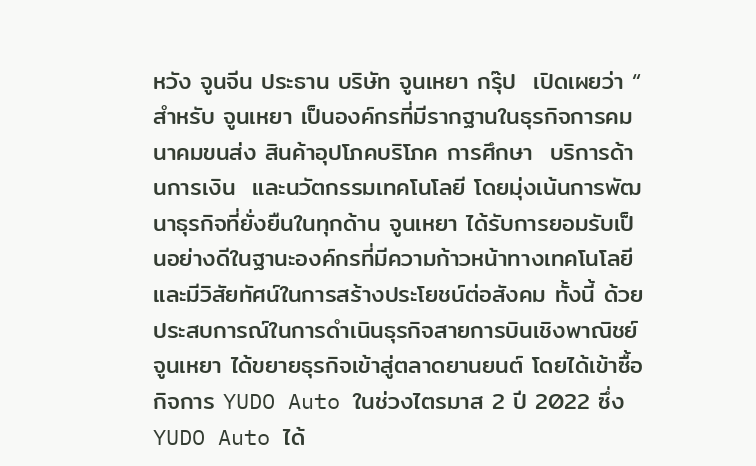หวัง จูนจีน ประธาน บริษัท จูนเหยา กรุ๊ป  เปิดเผยว่า “ สำหรับ จูนเหยา เป็นองค์กรที่มีรากฐานในธุรกิจการคมนาคมขนส่ง สินค้าอุปโภคบริโภค การศึกษา  บริการด้านการเงิน  และนวัตกรรมเทคโนโลยี โดยมุ่งเน้นการพัฒนาธุรกิจที่ยั่งยืนในทุกด้าน จูนเหยา ได้รับการยอมรับเป็นอย่างดีในฐานะองค์กรที่มีความก้าวหน้าทางเทคโนโลยีและมีวิสัยทัศน์ในการสร้างประโยชน์ต่อสังคม ทั้งนี้ ด้วยประสบการณ์ในการดำเนินธุรกิจสายการบินเชิงพาณิชย์ จูนเหยา ได้ขยายธุรกิจเข้าสู่ตลาดยานยนต์ โดยได้เข้าซื้อกิจการ YUDO Auto ในช่วงไตรมาส 2 ปี 2022 ซึ่ง YUDO Auto ได้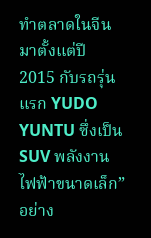ทำตลาดในจีนมาตั้งแต่ปี 2015 กับรถรุ่นแรก YUDO YUNTU ซึ่งเป็น SUV พลังงานไฟฟ้าขนาดเล็ก” อย่าง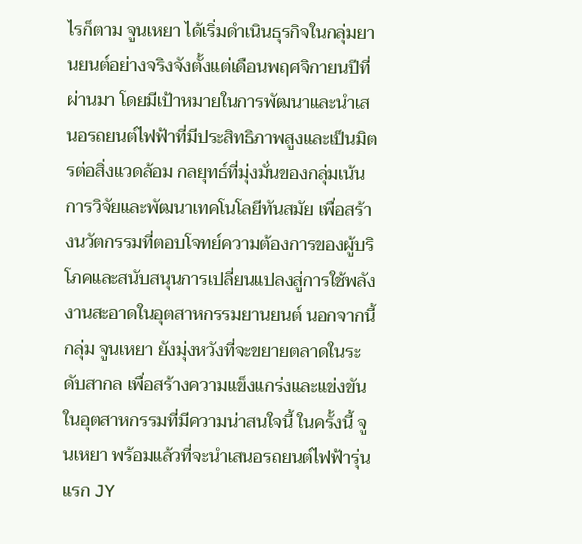ไรก็ตาม จูนเหยา ได้เริ่มดำเนินธุรกิจในกลุ่มยานยนต์อย่างจริงจังตั้งแต่เดือนพฤศจิกายนปีที่ผ่านมา โดยมีเป้าหมายในการพัฒนาและนำเสนอรถยนต์ไฟฟ้าที่มีประสิทธิภาพสูงและเป็นมิตรต่อสิ่งแวดล้อม กลยุทธ์ที่มุ่งมั่นของกลุ่มเน้นการวิจัยและพัฒนาเทคโนโลยีทันสมัย เพื่อสร้างนวัตกรรมที่ตอบโจทย์ความต้องการของผู้บริโภคและสนับสนุนการเปลี่ยนแปลงสู่การใช้พลังงานสะอาดในอุตสาหกรรมยานยนต์ นอกจากนี้ กลุ่ม จูนเหยา ยังมุ่งหวังที่จะขยายตลาดในระดับสากล เพื่อสร้างความแข็งแกร่งและแข่งขันในอุตสาหกรรมที่มีความน่าสนใจนี้ ในครั้งนี้ จูนเหยา พร้อมแล้วที่จะนำเสนอรถยนต์ไฟฟ้ารุ่นแรก JY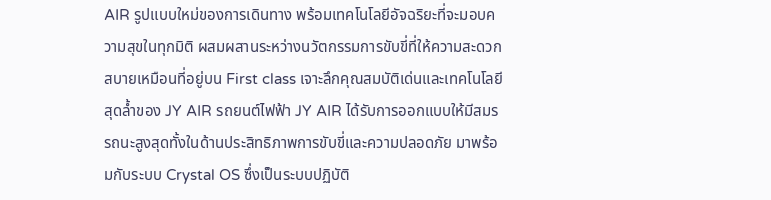AIR รูปแบบใหม่ของการเดินทาง พร้อมเทคโนโลยีอัจฉริยะที่จะมอบความสุขในทุกมิติ ผสมผสานระหว่างนวัตกรรมการขับขี่ที่ให้ความสะดวกสบายเหมือนที่อยู่บน First class เจาะลึกคุณสมบัติเด่นและเทคโนโลยีสุดล้ำของ JY AIR รถยนต์ไฟฟ้า JY AIR ได้รับการออกแบบให้มีสมรรถนะสูงสุดทั้งในด้านประสิทธิภาพการขับขี่และความปลอดภัย มาพร้อมกับระบบ Crystal OS ซึ่งเป็นระบบปฏิบัติ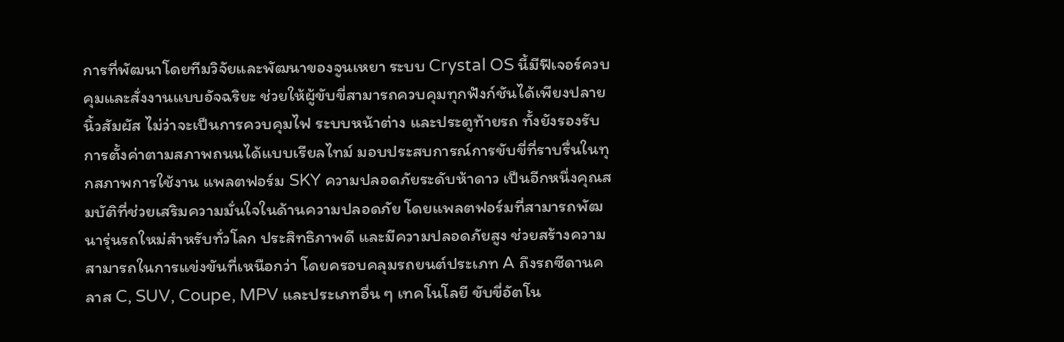การที่พัฒนาโดยทีมวิจัยและพัฒนาของจูนเหยา ระบบ Crystal OS นี้มีฟีเจอร์ควบคุมและสั่งงานแบบอัจฉริยะ ช่วยให้ผู้ขับขี่สามารถควบคุมทุกฟังก์ชันได้เพียงปลายนิ้วสัมผัส ไม่ว่าจะเป็นการควบคุมไฟ ระบบหน้าต่าง และประตูท้ายรถ ทั้งยังรองรับการตั้งค่าตามสภาพถนนได้แบบเรียลไทม์ มอบประสบการณ์การขับขี่ที่ราบรื่นในทุกสภาพการใช้งาน แพลตฟอร์ม SKY ความปลอดภัยระดับห้าดาว เป็นอีกหนึ่งคุณสมบัติที่ช่วยเสริมความมั่นใจในด้านความปลอดภัย โดยแพลตฟอร์มที่สามารถพัฒนารุ่นรถใหม่สำหรับทั่วโลก ประสิทธิภาพดี และมีความปลอดภัยสูง ช่วยสร้างความสามารถในการแข่งขันที่เหนือกว่า โดยครอบคลุมรถยนต์ประเภท A ถึงรถซีดานคลาส C, SUV, Coupe, MPV และประเภทอื่น ๆ เทคโนโลยี ขับขี่อัตโน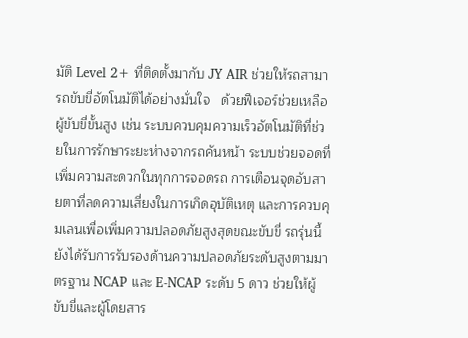มัติ Level 2+ ที่ติดตั้งมากับ JY AIR ช่วยให้รถสามารถขับขี่อัตโนมัติได้อย่างมั่นใจ   ด้วยฟีเจอร์ช่วยเหลือผู้ขับขี่ขั้นสูง เช่น ระบบควบคุมความเร็วอัตโนมัติที่ช่วยในการรักษาระยะห่างจากรถคันหน้า ระบบช่วยจอดที่เพิ่มความสะดวกในทุกการจอดรถ การเตือนจุดอับสายตาที่ลดความเสี่ยงในการเกิดอุบัติเหตุ และการควบคุมเลนเพื่อเพิ่มความปลอดภัยสูงสุดขณะขับขี่ รถรุ่นนี้ยังได้รับการรับรองด้านความปลอดภัยระดับสูงตามมาตรฐาน NCAP และ E-NCAP ระดับ 5 ดาว ช่วยให้ผู้ขับขี่และผู้โดยสาร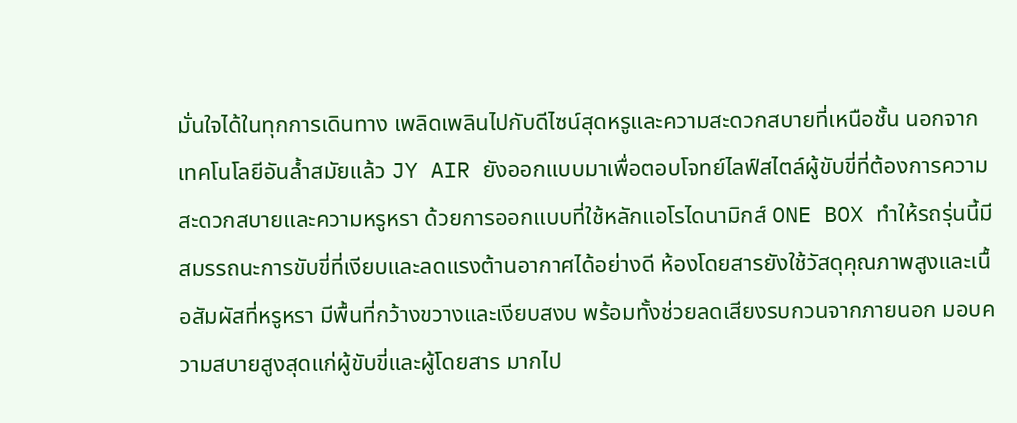มั่นใจได้ในทุกการเดินทาง เพลิดเพลินไปกับดีไซน์สุดหรูและความสะดวกสบายที่เหนือชั้น นอกจากเทคโนโลยีอันล้ำสมัยแล้ว JY AIR ยังออกแบบมาเพื่อตอบโจทย์ไลฟ์สไตล์ผู้ขับขี่ที่ต้องการความสะดวกสบายและความหรูหรา ด้วยการออกแบบที่ใช้หลักแอโรไดนามิกส์ ONE BOX ทำให้รถรุ่นนี้มีสมรรถนะการขับขี่ที่เงียบและลดแรงต้านอากาศได้อย่างดี ห้องโดยสารยังใช้วัสดุคุณภาพสูงและเนื้อสัมผัสที่หรูหรา มีพื้นที่กว้างขวางและเงียบสงบ พร้อมทั้งช่วยลดเสียงรบกวนจากภายนอก มอบความสบายสูงสุดแก่ผู้ขับขี่และผู้โดยสาร มากไป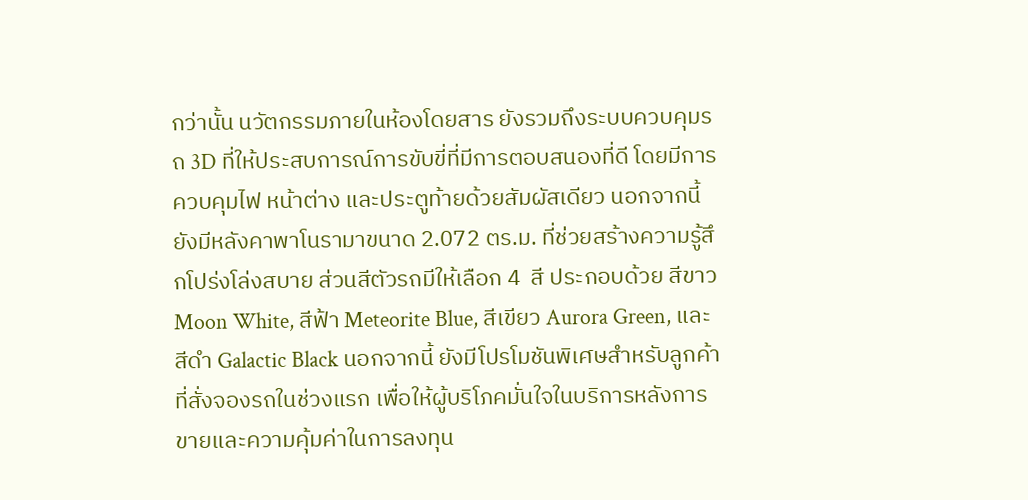กว่านั้น นวัตกรรมภายในห้องโดยสาร ยังรวมถึงระบบควบคุมรถ 3D ที่ให้ประสบการณ์การขับขี่ที่มีการตอบสนองที่ดี โดยมีการควบคุมไฟ หน้าต่าง และประตูท้ายด้วยสัมผัสเดียว นอกจากนี้ยังมีหลังคาพาโนรามาขนาด 2.072 ตร.ม. ที่ช่วยสร้างความรู้สึกโปร่งโล่งสบาย ส่วนสีตัวรถมีให้เลือก 4  สี ประกอบด้วย สีขาว Moon White, สีฟ้า Meteorite Blue, สีเขียว Aurora Green, และ สีดำ Galactic Black นอกจากนี้ ยังมีโปรโมชันพิเศษสำหรับลูกค้าที่สั่งจองรถในช่วงแรก เพื่อให้ผู้บริโภคมั่นใจในบริการหลังการขายและความคุ้มค่าในการลงทุน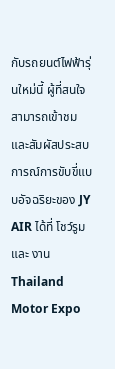กับรถยนต์ไฟฟ้ารุ่นใหม่นี้ ผู้ที่สนใจสามารถเข้าชมและสัมผัสประสบการณ์การขับขี่แบบอัจฉริยะของ JY AIR ได้ที่ โชว์รูม และ งาน Thailand Motor Expo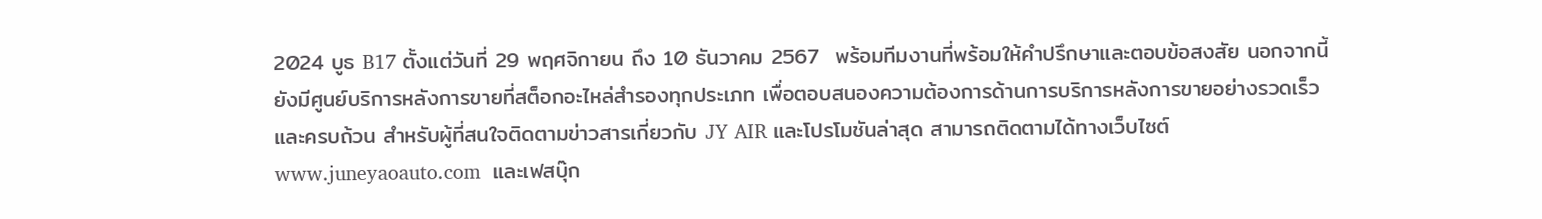2024 บูธ B17 ตั้งแต่วันที่ 29 พฤศจิกายน ถึง 10 ธันวาคม 2567  พร้อมทีมงานที่พร้อมให้คำปรึกษาและตอบข้อสงสัย นอกจากนี้ ยังมีศูนย์บริการหลังการขายที่สต็อกอะไหล่สำรองทุกประเภท เพื่อตอบสนองความต้องการด้านการบริการหลังการขายอย่างรวดเร็วและครบถ้วน สำหรับผู้ที่สนใจติดตามข่าวสารเกี่ยวกับ JY AIR และโปรโมชันล่าสุด สามารถติดตามได้ทางเว็บไซต์ www.juneyaoauto.com  และเฟสบุ๊ก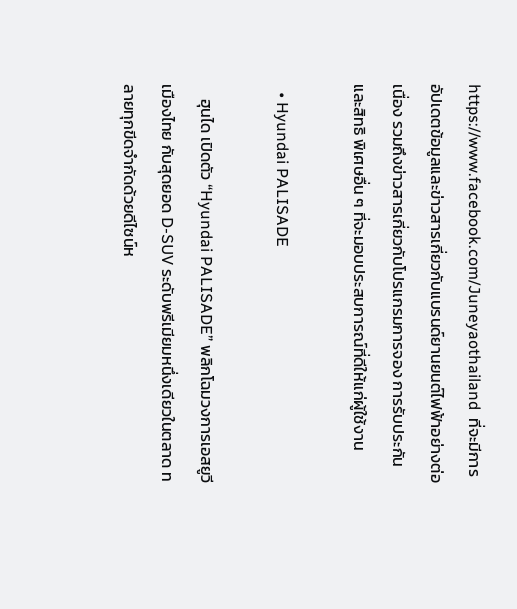https://www.facebook.com/Juneyaothailand  ที่จะมีการอัปเดตข้อมูลและข่าวสารเกี่ยวกับแบรนด์ยานยนต์ไฟฟ้าอย่างต่อเนื่อง รวมถึงข่าวสารเกี่ยวกับโปรแกรมการจอง การรับประกัน และสิทธิ พิเศษอื่น ๆ ที่จะมอบประสบการณ์ที่ดีให้แก่ผู้ใช้งาน

  • Hyundai PALISADE

    ฮุนได เปิดตัว “Hyundai PALISADE” พลิกโฉมวงการเอสยูวีเมืองไทย กับสุดยอด D-SUV ระดับพรีเมียมหนึ่งเดียวในตลาด ทลายทุกขีดจำกัดด้วยดีไซน์ห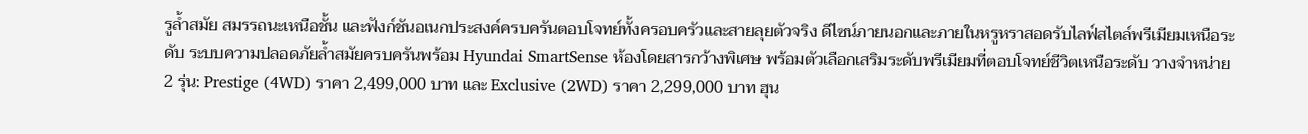รูล้ำสมัย สมรรถนะเหนือชั้น และฟังก์ชันอเนกประสงค์ครบครันตอบโจทย์ทั้งครอบครัวและสายลุยตัวจริง ดีไซน์ภายนอกและภายในหรูหราสอดรับไลฟ์สไตล์พรีเมียมเหนือระดับ ระบบความปลอดภัยล้ำสมัยครบครันพร้อม Hyundai SmartSense ห้องโดยสารกว้างพิเศษ พร้อมตัวเลือกเสริมระดับพรีเมียมที่ตอบโจทย์ชีวิตเหนือระดับ วางจำหน่าย 2 รุ่น: Prestige (4WD) ราคา 2,499,000 บาท และ Exclusive (2WD) ราคา 2,299,000 บาท ฮุน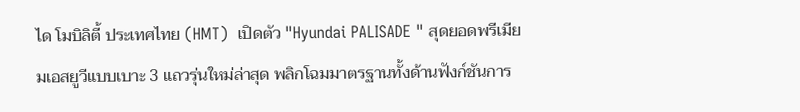ได โมบิลิตี้ ประเทศไทย (HMT)  เปิดตัว "Hyundai PALISADE " สุดยอดพรีเมียมเอสยูวีแบบเบาะ 3 แถวรุ่นใหม่ล่าสุด พลิกโฉมมาตรฐานทั้งด้านฟังก์ชันการ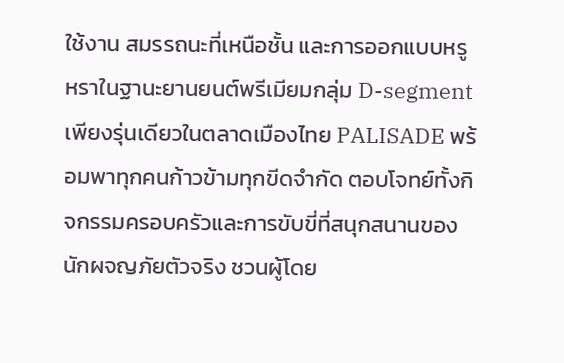ใช้งาน สมรรถนะที่เหนือชั้น และการออกแบบหรูหราในฐานะยานยนต์พรีเมียมกลุ่ม D-segment เพียงรุ่นเดียวในตลาดเมืองไทย PALISADE พร้อมพาทุกคนก้าวข้ามทุกขีดจำกัด ตอบโจทย์ทั้งกิจกรรมครอบครัวและการขับขี่ที่สนุกสนานของนักผจญภัยตัวจริง ชวนผู้โดย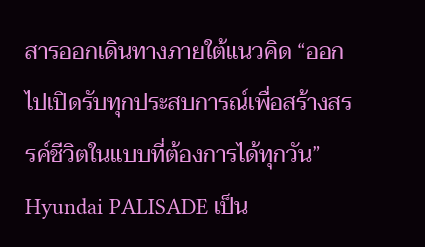สารออกเดินทางภายใต้แนวคิด “ออกไปเปิดรับทุกประสบการณ์เพื่อสร้างสรรค์ชีวิตในแบบที่ต้องการได้ทุกวัน” Hyundai PALISADE เป็น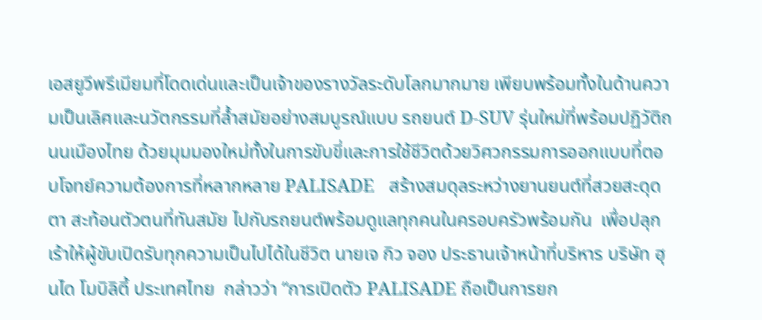เอสยูวีพรีเมียมที่โดดเด่นและเป็นเจ้าของรางวัลระดับโลกมากมาย เพียบพร้อมทั้งในด้านความเป็นเลิศและนวัตกรรมที่ล้ำสมัยอย่างสมบูรณ์แบบ รถยนต์ D-SUV รุ่นใหม่ที่พร้อมปฏิวัติถนนเมืองไทย ด้วยมุมมองใหม่ทั้งในการขับขี่และการใช้ชีวิตด้วยวิศวกรรมการออกแบบที่ตอบโจทย์ความต้องการที่หลากหลาย PALISADE   สร้างสมดุลระหว่างยานยนต์ที่สวยสะดุดตา สะท้อนตัวตนที่ทันสมัย ไปกับรถยนต์พร้อมดูแลทุกคนในครอบครัวพร้อมกัน  เพื่อปลุกเร้าให้ผู้ขับเปิดรับทุกความเป็นไปได้ในชีวิต นายเจ กิว จอง ประธานเจ้าหน้าที่บริหาร บริษัท ฮุนได โมบิลิตี้ ประเทศไทย  กล่าวว่า “การเปิดตัว PALISADE ถือเป็นการยก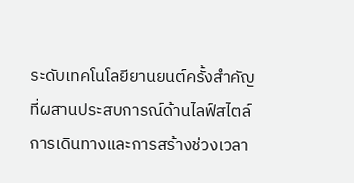ระดับเทคโนโลยียานยนต์ครั้งสำคัญ ที่ผสานประสบการณ์ด้านไลฟ์สไตล์การเดินทางและการสร้างช่วงเวลา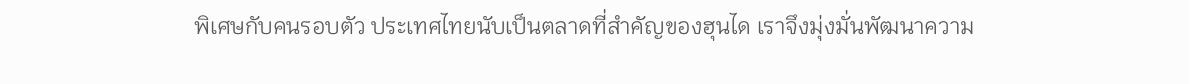พิเศษกับคนรอบตัว ประเทศไทยนับเป็นตลาดที่สำคัญของฮุนได เราจึงมุ่งมั่นพัฒนาความ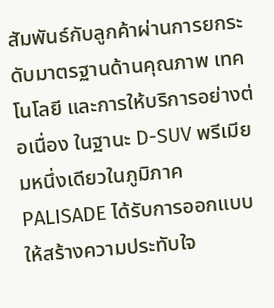สัมพันธ์กับลูกค้าผ่านการยกระดับมาตรฐานด้านคุณภาพ เทคโนโลยี และการให้บริการอย่างต่อเนื่อง ในฐานะ D-SUV พรีเมียมหนึ่งเดียวในภูมิภาค PALISADE ได้รับการออกแบบให้สร้างความประทับใจ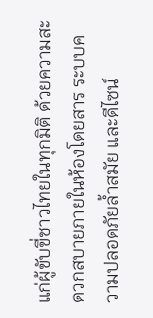แก่ผู้ขับขี่ชาวไทยในทุกมิติ ด้วยความสะดวกสบายภายในห้องโดยสาร ระบบความปลอดภัยล้ำสมัย และดีไซน์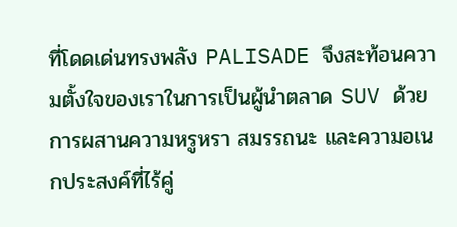ที่โดดเด่นทรงพลัง PALISADE จึงสะท้อนความตั้งใจของเราในการเป็นผู้นำตลาด SUV ด้วยการผสานความหรูหรา สมรรถนะ และความอเนกประสงค์ที่ไร้คู่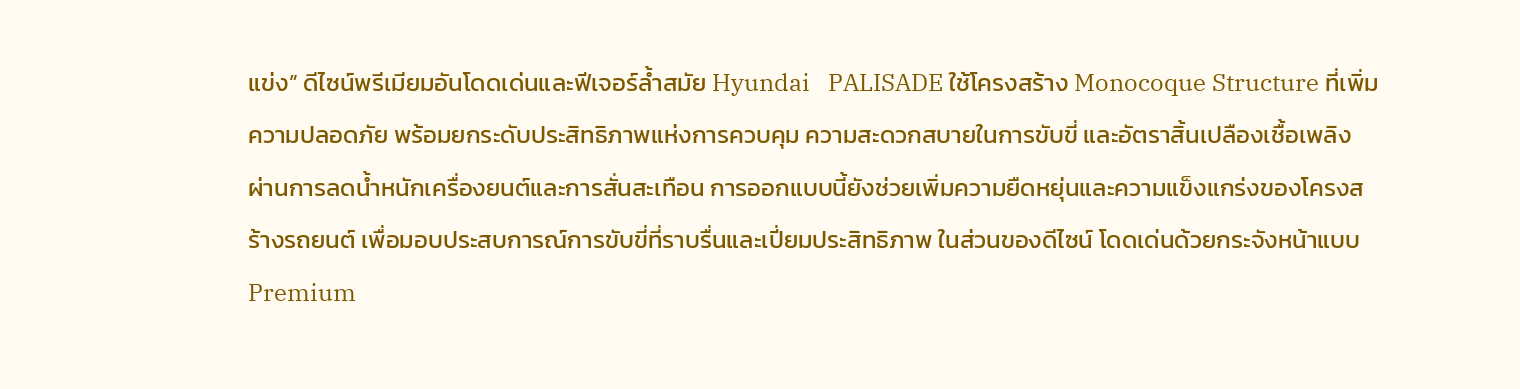แข่ง” ดีไซน์พรีเมียมอันโดดเด่นและฟีเจอร์ล้ำสมัย Hyundai   PALISADE ใช้โครงสร้าง Monocoque Structure ที่เพิ่มความปลอดภัย พร้อมยกระดับประสิทธิภาพแห่งการควบคุม ความสะดวกสบายในการขับขี่ และอัตราสิ้นเปลืองเชื้อเพลิง ผ่านการลดน้ำหนักเครื่องยนต์และการสั่นสะเทือน การออกแบบนี้ยังช่วยเพิ่มความยืดหยุ่นและความแข็งแกร่งของโครงสร้างรถยนต์ เพื่อมอบประสบการณ์การขับขี่ที่ราบรื่นและเปี่ยมประสิทธิภาพ ในส่วนของดีไซน์ โดดเด่นด้วยกระจังหน้าแบบ Premium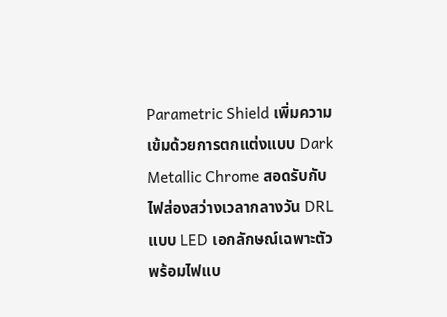Parametric Shield เพิ่มความเข้มด้วยการตกแต่งแบบ Dark Metallic Chrome สอดรับกับไฟส่องสว่างเวลากลางวัน DRL แบบ LED เอกลักษณ์เฉพาะตัว พร้อมไฟแบ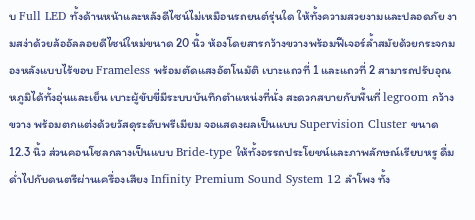บ Full LED ทั้งด้านหน้าและหลังดีไซน์ไม่เหมือนรถยนต์รุ่นใด ให้ทั้งความสวยงามและปลอดภัย งามสง่าด้วยล้ออัลลอยดีไซน์ใหม่ขนาด 20 นิ้ว ห้องโดยสารกว้างขวางพร้อมฟีเจอร์ล้ำสมัยด้วยกระจกมองหลังแบบไร้ขอบ Frameless พร้อมตัดแสงอัตโนมัติ เบาะแถวที่ 1 และแถวที่ 2 สามารถปรับอุณหภูมิได้ทั้งอุ่นและเย็น เบาะผู้ขับขี่มีระบบบันทึกตำแหน่งที่นั่ง สะดวกสบายกับพื้นที่ legroom กว้างขวาง พร้อมตกแต่งด้วยวัสดุระดับพรีเมียม จอแสดงผลเป็นแบบ Supervision Cluster ขนาด 12.3 นิ้ว ส่วนคอนโซลกลางเป็นแบบ Bride-type ให้ทั้งอรรถประโยชน์และภาพลักษณ์เรียบหรู ดื่มด่ำไปกับดนตรีผ่านเครื่องเสียง Infinity Premium Sound System 12 ลำโพง ทั้ง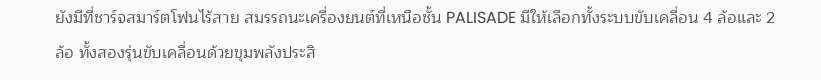ยังมีที่ชาร์จสมาร์ตโฟนไร้สาย สมรรถนะเครื่องยนต์ที่เหนือชั้น PALISADE มีให้เลือกทั้งระบบขับเคลื่อน 4 ล้อและ 2 ล้อ ทั้งสองรุ่นขับเคลื่อนด้วยขุมพลังประสิ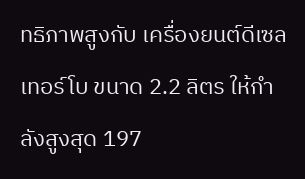ทธิภาพสูงกับ เครื่องยนต์ดีเซลเทอร์โบ ขนาด 2.2 ลิตร ให้กำลังสูงสุด 197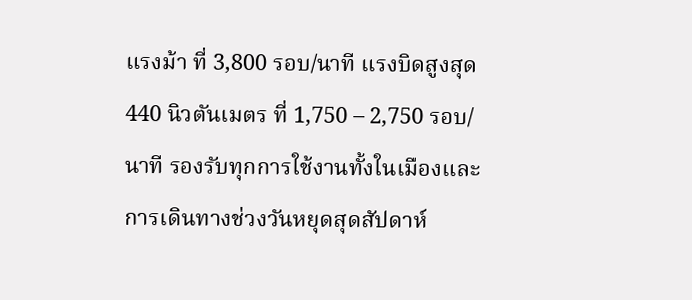แรงม้า ที่ 3,800 รอบ/นาที แรงบิดสูงสุด 440 นิวตันเมตร ที่ 1,750 – 2,750 รอบ/นาที รองรับทุกการใช้งานทั้งในเมืองและการเดินทางช่วงวันหยุดสุดสัปดาห์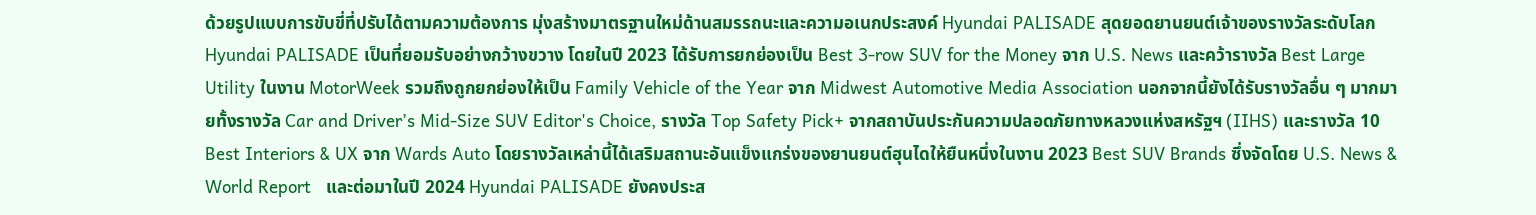ด้วยรูปแบบการขับขี่ที่ปรับได้ตามความต้องการ มุ่งสร้างมาตรฐานใหม่ด้านสมรรถนะและความอเนกประสงค์ Hyundai PALISADE สุดยอดยานยนต์เจ้าของรางวัลระดับโลก Hyundai PALISADE เป็นที่ยอมรับอย่างกว้างขวาง โดยในปี 2023 ได้รับการยกย่องเป็น Best 3-row SUV for the Money จาก U.S. News และคว้ารางวัล Best Large Utility ในงาน MotorWeek รวมถึงถูกยกย่องให้เป็น Family Vehicle of the Year จาก Midwest Automotive Media Association นอกจากนี้ยังได้รับรางวัลอื่น ๆ มากมายทั้งรางวัล Car and Driver’s Mid-Size SUV Editor's Choice, รางวัล Top Safety Pick+ จากสถาบันประกันความปลอดภัยทางหลวงแห่งสหรัฐฯ (IIHS) และรางวัล 10 Best Interiors & UX จาก Wards Auto โดยรางวัลเหล่านี้ได้เสริมสถานะอันแข็งแกร่งของยานยนต์ฮุนไดให้ยืนหนึ่งในงาน 2023 Best SUV Brands ซึ่งจัดโดย U.S. News & World Report   และต่อมาในปี 2024 Hyundai PALISADE ยังคงประส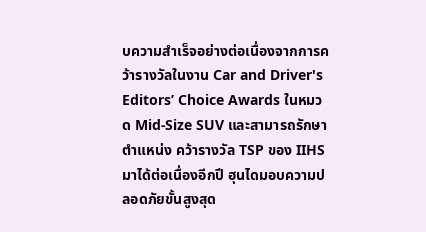บความสำเร็จอย่างต่อเนื่องจากการคว้ารางวัลในงาน Car and Driver's Editors’ Choice Awards ในหมวด Mid-Size SUV และสามารถรักษาตำแหน่ง คว้ารางวัล TSP ของ IIHS มาได้ต่อเนื่องอีกปี ฮุนไดมอบความปลอดภัยขั้นสูงสุด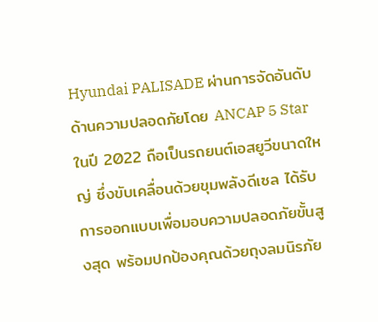Hyundai PALISADE ผ่านการจัดอันดับด้านความปลอดภัยโดย ANCAP 5 Star ในปี 2022 ถือเป็นรถยนต์เอสยูวีขนาดใหญ่ ซึ่งขับเคลื่อนด้วยขุมพลังดีเซล ได้รับการออกแบบเพื่อมอบความปลอดภัยขั้นสูงสุด พร้อมปกป้องคุณด้วยถุงลมนิรภัย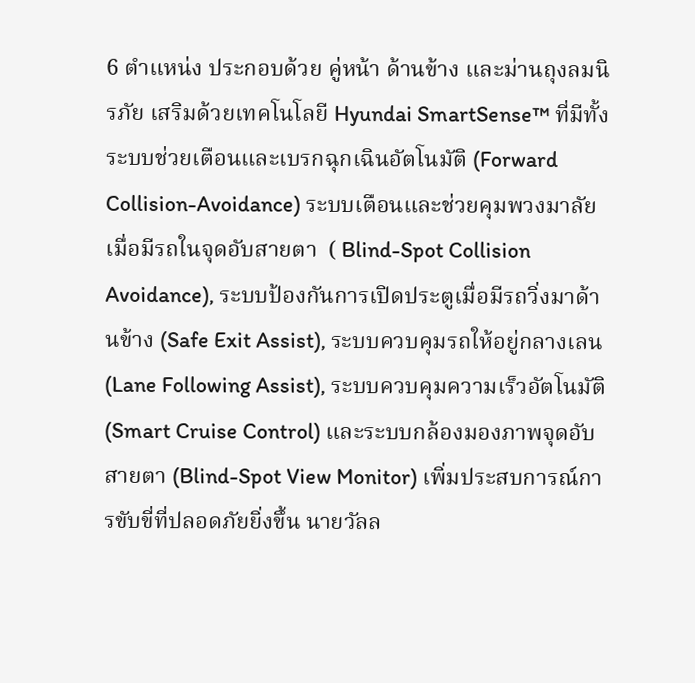6 ตำแหน่ง ประกอบด้วย คู่หน้า ด้านข้าง และม่านถุงลมนิรภัย เสริมด้วยเทคโนโลยี Hyundai SmartSense™ ที่มีทั้งระบบช่วยเตือนและเบรกฉุกเฉินอัตโนมัติ (Forward Collision-Avoidance) ระบบเตือนและช่วยคุมพวงมาลัยเมื่อมีรถในจุดอับสายตา  ( Blind-Spot Collision Avoidance), ระบบป้องกันการเปิดประตูเมื่อมีรถวิ่งมาด้านข้าง (Safe Exit Assist), ระบบควบคุมรถให้อยู่กลางเลน (Lane Following Assist), ระบบควบคุมความเร็วอัตโนมัติ (Smart Cruise Control) และระบบกล้องมองภาพจุดอับสายตา (Blind-Spot View Monitor) เพิ่มประสบการณ์การขับขี่ที่ปลอดภัยยิ่งขึ้น นายวัลล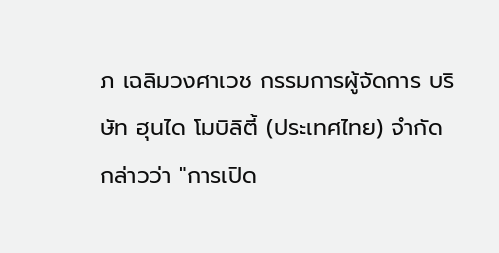ภ เฉลิมวงศาเวช กรรมการผู้จัดการ บริษัท ฮุนได โมบิลิตี้ (ประเทศไทย) จำกัด กล่าวว่า "การเปิด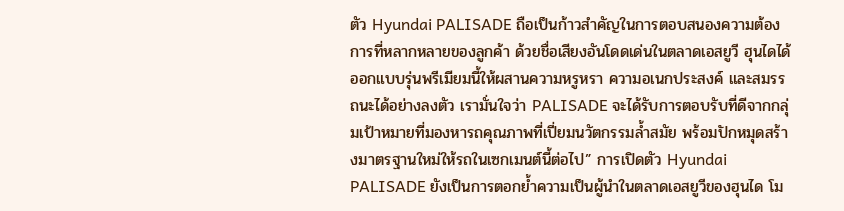ตัว Hyundai PALISADE ถือเป็นก้าวสำคัญในการตอบสนองความต้องการที่หลากหลายของลูกค้า ด้วยชื่อเสียงอันโดดเด่นในตลาดเอสยูวี ฮุนไดได้ออกแบบรุ่นพรีเมียมนี้ให้ผสานความหรูหรา ความอเนกประสงค์ และสมรรถนะได้อย่างลงตัว เรามั่นใจว่า PALISADE จะได้รับการตอบรับที่ดีจากกลุ่มเป้าหมายที่มองหารถคุณภาพที่เปี่ยมนวัตกรรมล้ำสมัย พร้อมปักหมุดสร้างมาตรฐานใหม่ให้รถในเซกเมนต์นี้ต่อไป” การเปิดตัว Hyundai PALISADE ยังเป็นการตอกย้ำความเป็นผู้นำในตลาดเอสยูวีของฮุนได โม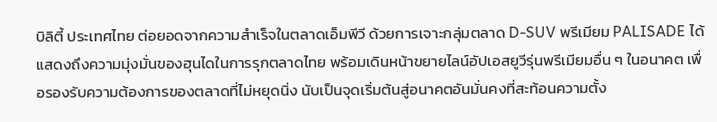บิลิตี้ ประเทศไทย ต่อยอดจากความสำเร็จในตลาดเอ็มพีวี ด้วยการเจาะกลุ่มตลาด D-SUV พรีเมียม PALISADE ได้แสดงถึงความมุ่งมั่นของฮุนไดในการรุกตลาดไทย พร้อมเดินหน้าขยายไลน์อัปเอสยูวีรุ่นพรีเมียมอื่น ๆ ในอนาคต เพื่อรองรับความต้องการของตลาดที่ไม่หยุดนิ่ง นับเป็นจุดเริ่มต้นสู่อนาคตอันมั่นคงที่สะท้อนความตั้ง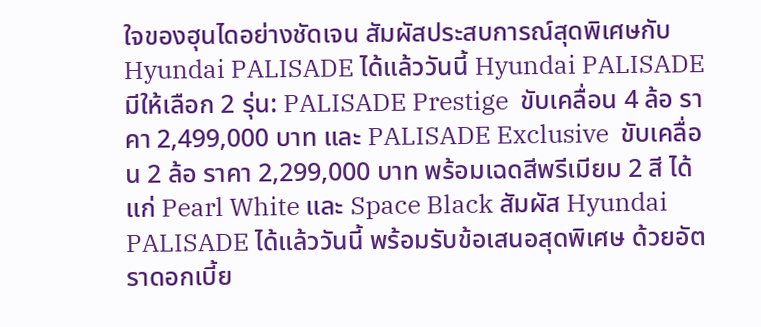ใจของฮุนไดอย่างชัดเจน สัมผัสประสบการณ์สุดพิเศษกับ Hyundai PALISADE ได้แล้ววันนี้ Hyundai PALISADE มีให้เลือก 2 รุ่น: PALISADE Prestige  ขับเคลื่อน 4 ล้อ ราคา 2,499,000 บาท และ PALISADE Exclusive  ขับเคลื่อน 2 ล้อ ราคา 2,299,000 บาท พร้อมเฉดสีพรีเมียม 2 สี ได้แก่ Pearl White และ Space Black สัมผัส Hyundai PALISADE ได้แล้ววันนี้ พร้อมรับข้อเสนอสุดพิเศษ ด้วยอัตราดอกเบี้ย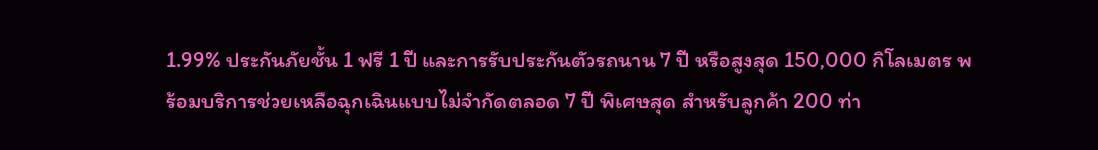1.99% ประกันภัยชั้น 1 ฟรี 1 ปี และการรับประกันตัวรถนาน 7 ปี หรือสูงสุด 150,000 กิโลเมตร พร้อมบริการช่วยเหลือฉุกเฉินแบบไม่จำกัดตลอด 7 ปี พิเศษสุด สำหรับลูกค้า 200 ท่า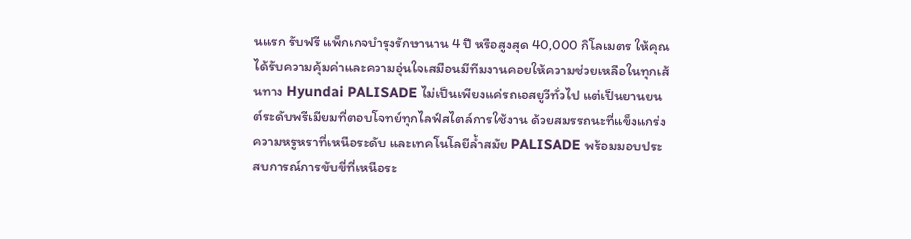นแรก รับฟรี แพ็กเกจบำรุงรักษานาน 4 ปี หรือสูงสุด 40,000 กิโลเมตร ให้คุณได้รับความคุ้มค่าและความอุ่นใจเสมือนมีทีมงานคอยให้ความช่วยเหลือในทุกเส้นทาง Hyundai PALISADE ไม่เป็นเพียงแค่รถเอสยูวีทั่วไป แต่เป็นยานยนต์ระดับพรีเมียมที่ตอบโจทย์ทุกไลฟ์สไตล์การใช้งาน ด้วยสมรรถนะที่แข็งแกร่ง ความหรูหราที่เหนือระดับ และเทคโนโลยีล้ำสมัย PALISADE พร้อมมอบประสบการณ์การขับขี่ที่เหนือระ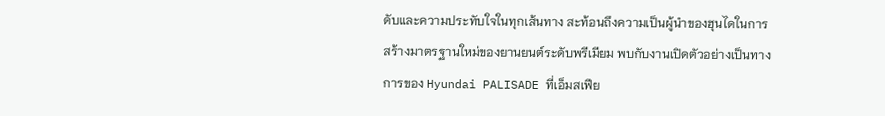ดับและความประทับใจในทุกเส้นทาง สะท้อนถึงความเป็นผู้นำของฮุนไดในการสร้างมาตรฐานใหม่ของยานยนต์ระดับพรีเมียม พบกับงานเปิดตัวอย่างเป็นทางการของ Hyundai PALISADE ที่เอ็มสเฟีย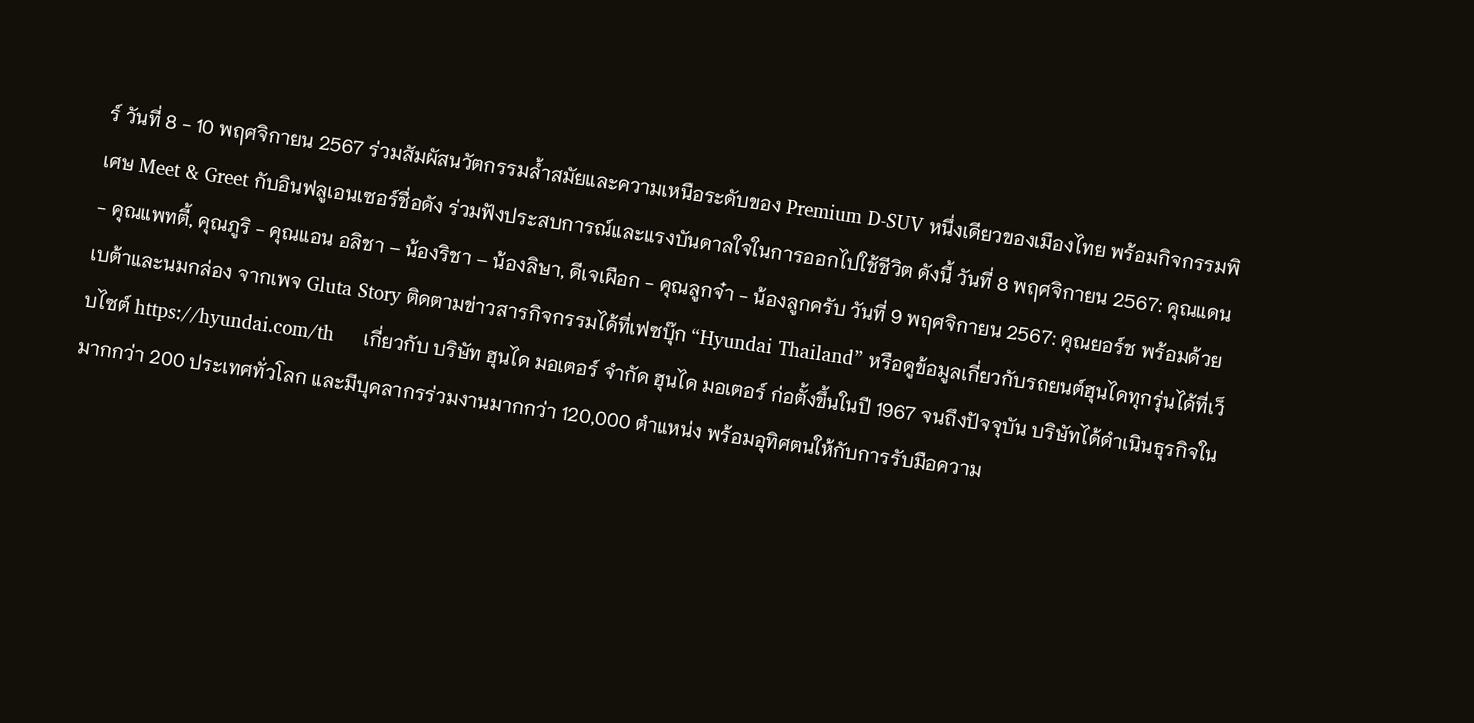ร์ วันที่ 8 - 10 พฤศจิกายน 2567 ร่วมสัมผัสนวัตกรรมล้ำสมัยและความเหนือระดับของ Premium D-SUV หนึ่งเดียวของเมืองไทย พร้อมกิจกรรมพิเศษ Meet & Greet กับอินฟลูเอนเซอร์ชื่อดัง ร่วมฟังประสบการณ์และแรงบันดาลใจในการออกไปใช้ชีวิต ดังนี้ วันที่ 8 พฤศจิกายน 2567: คุณแดน - คุณแพทตี้, คุณภูริ - คุณแอน อลิชา – น้องริชา – น้องลิษา, ดีเจเผือก - คุณลูกจ๋า - น้องลูกครับ วันที่ 9 พฤศจิกายน 2567: คุณยอร์ช พร้อมด้วยเบต้าและนมกล่อง จากเพจ Gluta Story ติดตามข่าวสารกิจกรรมได้ที่เฟซบุ๊ก “Hyundai Thailand” หรือดูข้อมูลเกี่ยวกับรถยนต์ฮุนไดทุกรุ่นได้ที่เว็บไซต์ https://hyundai.com/th     เกี่ยวกับ บริษัท ฮุนได มอเตอร์ จำกัด ฮุนได มอเตอร์ ก่อตั้งขึ้นในปี 1967 จนถึงปัจจุบัน บริษัทได้ดำเนินธุรกิจในมากกว่า 200 ประเทศทั่วโลก และมีบุคลากรร่วมงานมากกว่า 120,000 ตำแหน่ง พร้อมอุทิศตนให้กับการรับมือความ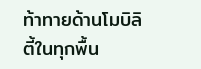ท้าทายด้านโมบิลิตี้ในทุกพื้น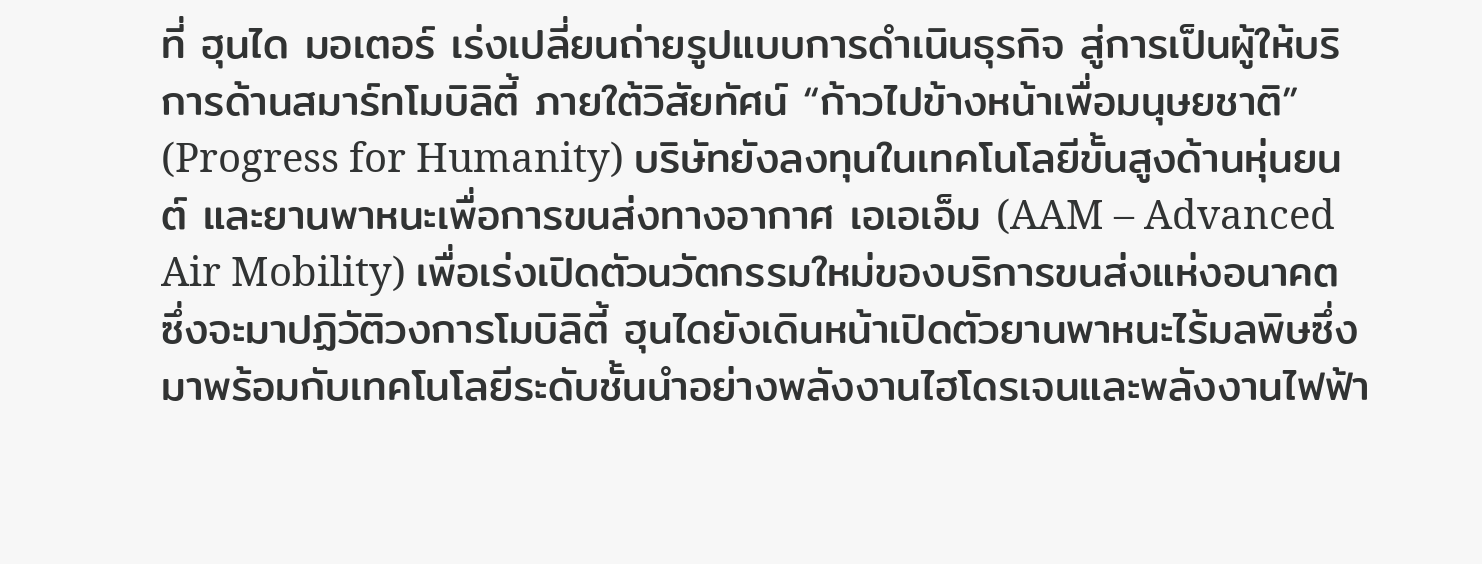ที่ ฮุนได มอเตอร์ เร่งเปลี่ยนถ่ายรูปแบบการดำเนินธุรกิจ สู่การเป็นผู้ให้บริการด้านสมาร์ทโมบิลิตี้ ภายใต้วิสัยทัศน์ “ก้าวไปข้างหน้าเพื่อมนุษยชาติ” (Progress for Humanity) บริษัทยังลงทุนในเทคโนโลยีขั้นสูงด้านหุ่นยนต์ และยานพาหนะเพื่อการขนส่งทางอากาศ เอเอเอ็ม (AAM – Advanced Air Mobility) เพื่อเร่งเปิดตัวนวัตกรรมใหม่ของบริการขนส่งแห่งอนาคต ซึ่งจะมาปฏิวัติวงการโมบิลิตี้ ฮุนไดยังเดินหน้าเปิดตัวยานพาหนะไร้มลพิษซึ่งมาพร้อมกับเทคโนโลยีระดับชั้นนำอย่างพลังงานไฮโดรเจนและพลังงานไฟฟ้า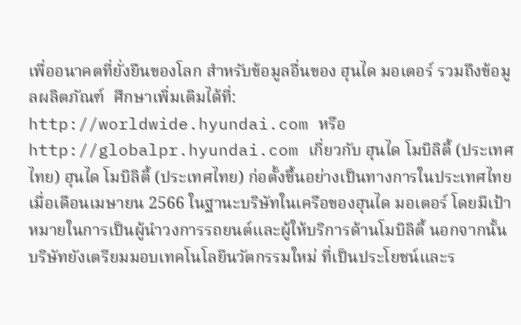เพื่ออนาคตที่ยั่งยืนของโลก สำหรับข้อมูลอื่นของ ฮุนได มอเตอร์ รวมถึงข้อมูลผลิตภัณฑ์  ศึกษาเพิ่มเติมได้ที่: http://worldwide.hyundai.com หรือ http://globalpr.hyundai.com เกี่ยวกับ ฮุนได โมบิลิตี้ (ประเทศไทย) ฮุนได โมบิลิตี้ (ประเทศไทย) ก่อตั้งขึ้นอย่างเป็นทางการในประเทศไทย เมื่อเดือนเมษายน 2566 ในฐานะบริษัทในเครือของฮุนได มอเตอร์ โดยมีเป้าหมายในการเป็นผู้นำวงการรถยนต์และผู้ให้บริการด้านโมบิลิตี้ นอกจากนั้น บริษัทยังเตรียมมอบเทคโนโลยีนวัตกรรมใหม่ ที่เป็นประโยชน์และร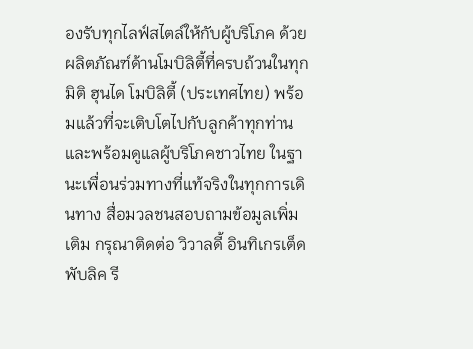องรับทุกไลฟ์สไตล์ให้กับผู้บริโภค ด้วยผลิตภัณฑ์ด้านโมบิลิตี้ที่ครบถ้วนในทุกมิติ ฮุนได โมบิลิตี้ (ประเทศไทย) พร้อมแล้วที่จะเติบโตไปกับลูกค้าทุกท่าน และพร้อมดูแลผู้บริโภคชาวไทย ในฐานะเพื่อนร่วมทางที่แท้จริงในทุกการเดินทาง สื่อมวลชนสอบถามข้อมูลเพิ่มเติม กรุณาติดต่อ วิวาลดี้ อินทิเกรเต็ด พับลิค รี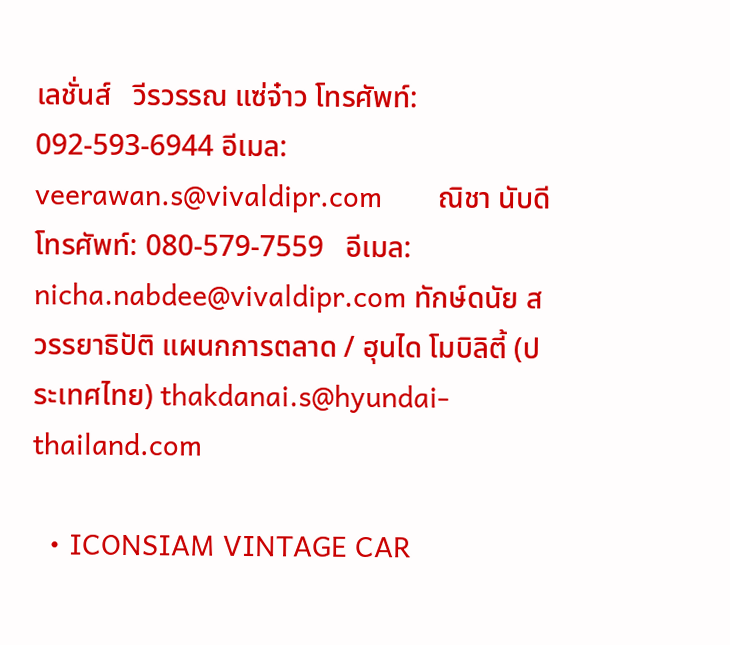เลชั่นส์   วีรวรรณ แซ่จ๋าว โทรศัพท์: 092-593-6944 อีเมล: veerawan.s@vivaldipr.com       ณิชา นับดี          โทรศัพท์: 080-579-7559   อีเมล: nicha.nabdee@vivaldipr.com ทักษ์ดนัย สวรรยาธิปัติ แผนกการตลาด / ฮุนได โมบิลิตี้ (ประเทศไทย) thakdanai.s@hyundai-thailand.com

  • ICONSIAM VINTAGE CAR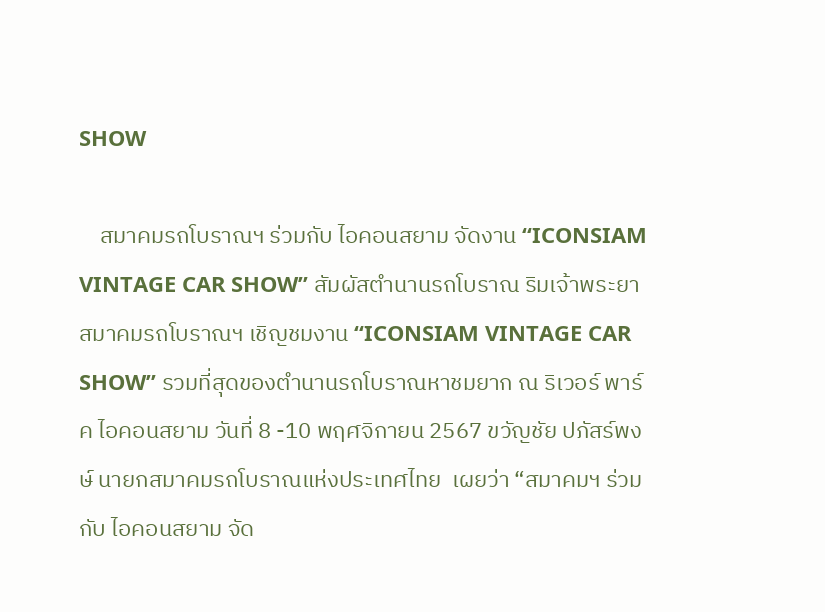SHOW

    สมาคมรถโบราณฯ ร่วมกับ ไอคอนสยาม จัดงาน “ICONSIAM VINTAGE CAR SHOW” สัมผัสตำนานรถโบราณ ริมเจ้าพระยา สมาคมรถโบราณฯ เชิญชมงาน “ICONSIAM VINTAGE CAR SHOW” รวมที่สุดของตำนานรถโบราณหาชมยาก ณ ริเวอร์ พาร์ค ไอคอนสยาม วันที่ 8 -10 พฤศจิกายน 2567 ขวัญชัย ปภัสร์พงษ์ นายกสมาคมรถโบราณแห่งประเทศไทย  เผยว่า “สมาคมฯ ร่วมกับ ไอคอนสยาม จัด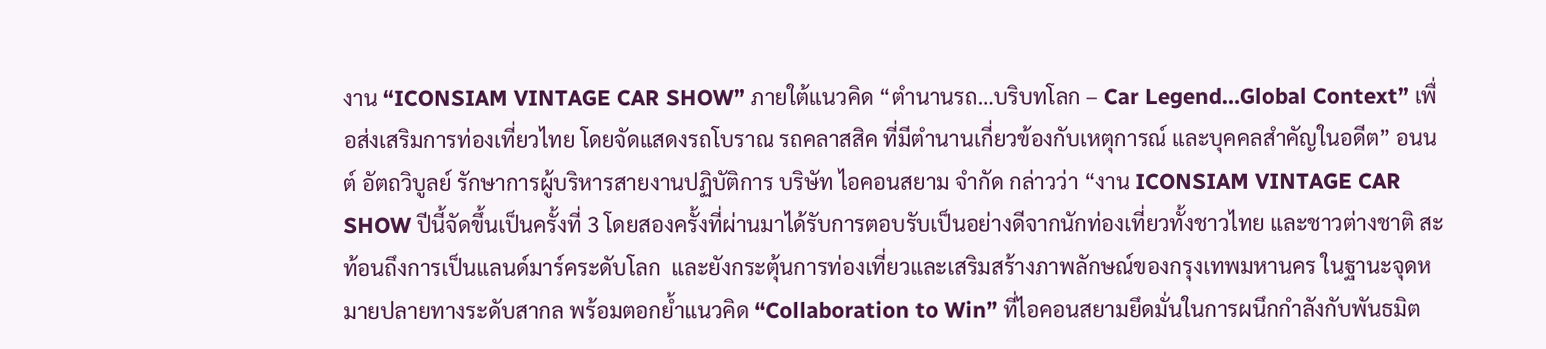งาน “ICONSIAM VINTAGE CAR SHOW” ภายใต้แนวคิด “ตำนานรถ…บริบทโลก – Car Legend…Global Context” เพื่อส่งเสริมการท่องเที่ยวไทย โดยจัดแสดงรถโบราณ รถคลาสสิค ที่มีตำนานเกี่ยวข้องกับเหตุการณ์ และบุคคลสำคัญในอดีต” อนนต์ อัตถวิบูลย์ รักษาการผู้บริหารสายงานปฏิบัติการ บริษัท ไอคอนสยาม จำกัด กล่าวว่า “งาน ICONSIAM VINTAGE CAR SHOW ปีนี้จัดขึ้นเป็นครั้งที่ 3 โดยสองครั้งที่ผ่านมาได้รับการตอบรับเป็นอย่างดีจากนักท่องเที่ยวทั้งชาวไทย และชาวต่างชาติ สะท้อนถึงการเป็นแลนด์มาร์คระดับโลก  และยังกระตุ้นการท่องเที่ยวและเสริมสร้างภาพลักษณ์ของกรุงเทพมหานคร ในฐานะจุดหมายปลายทางระดับสากล พร้อมตอกย้ำแนวคิด “Collaboration to Win” ที่ไอคอนสยามยึดมั่นในการผนึกกำลังกับพันธมิต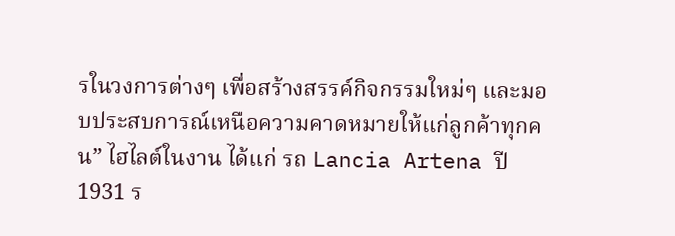รในวงการต่างๆ เพื่อสร้างสรรค์กิจกรรมใหม่ๆ และมอบประสบการณ์เหนือความคาดหมายให้แก่ลูกค้าทุกคน” ไฮไลต์ในงาน ได้แก่ รถ Lancia Artena ปี 1931 ร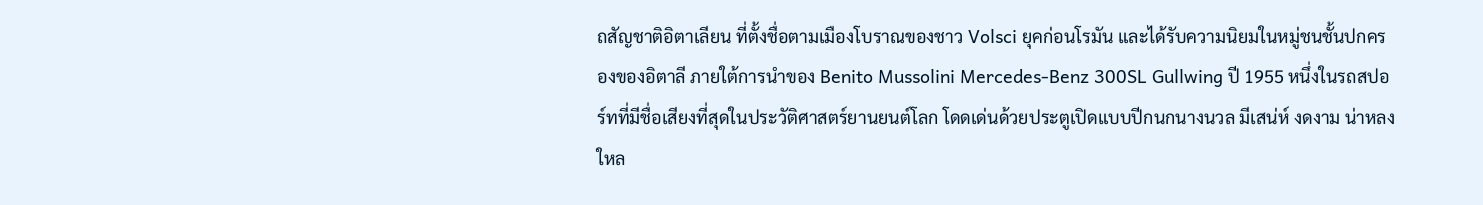ถสัญชาติอิตาเลียน ที่ตั้งชื่อตามเมืองโบราณของชาว Volsci ยุคก่อนโรมัน และได้รับความนิยมในหมู่ชนชั้นปกครองของอิตาลี ภายใต้การนำของ Benito Mussolini Mercedes-Benz 300SL Gullwing ปี 1955 หนึ่งในรถสปอร์ทที่มีชื่อเสียงที่สุดในประวัติศาสตร์ยานยนต์โลก โดดเด่นด้วยประตูเปิดแบบปีกนกนางนวล มีเสน่ห์ งดงาม น่าหลงใหล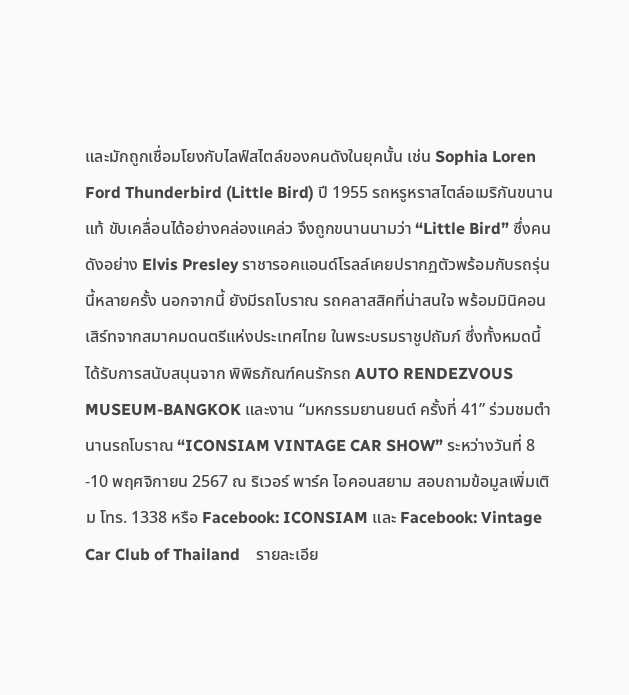และมักถูกเชื่อมโยงกับไลฟ์สไตล์ของคนดังในยุคนั้น เช่น Sophia Loren Ford Thunderbird (Little Bird) ปี 1955 รถหรูหราสไตล์อเมริกันขนานแท้ ขับเคลื่อนได้อย่างคล่องแคล่ว จึงถูกขนานนามว่า “Little Bird” ซึ่งคนดังอย่าง Elvis Presley ราชารอคแอนด์โรลล์เคยปรากฏตัวพร้อมกับรถรุ่นนี้หลายครั้ง นอกจากนี้ ยังมีรถโบราณ รถคลาสสิคที่น่าสนใจ พร้อมมินิคอนเสิร์ทจากสมาคมดนตรีแห่งประเทศไทย ในพระบรมราชูปถัมภ์ ซึ่งทั้งหมดนี้ ได้รับการสนับสนุนจาก พิพิธภัณฑ์คนรักรถ AUTO RENDEZVOUS MUSEUM-BANGKOK และงาน “มหกรรมยานยนต์ ครั้งที่ 41” ร่วมชมตำนานรถโบราณ “ICONSIAM VINTAGE CAR SHOW” ระหว่างวันที่ 8 -10 พฤศจิกายน 2567 ณ ริเวอร์ พาร์ค ไอคอนสยาม สอบถามข้อมูลเพิ่มเติม โทร. 1338 หรือ Facebook: ICONSIAM และ Facebook: Vintage Car Club of Thailand    รายละเอีย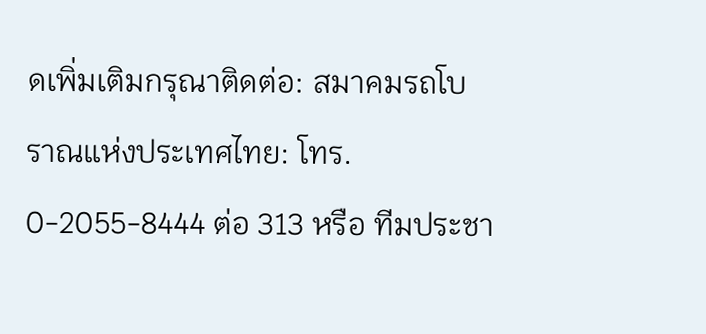ดเพิ่มเติมกรุณาติดต่อ: สมาคมรถโบราณแห่งประเทศไทย: โทร. 0-2055-8444 ต่อ 313 หรือ ทีมประชา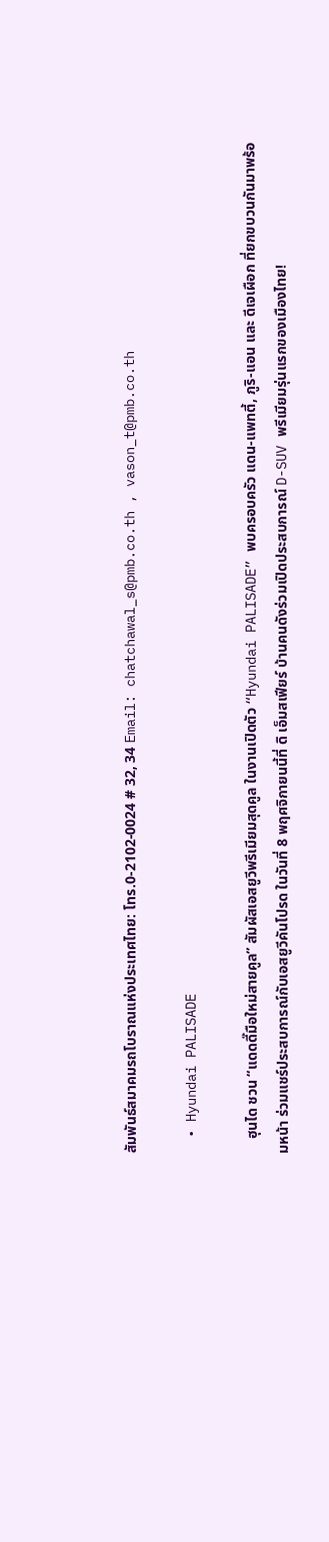สัมพันธ์สมาคมรถโบราณแห่งประเทศไทย: โทร.0-2102-0024 # 32, 34 Email: chatchawal_s@pmb.co.th , vason_t@pmb.co.th

  • Hyundai PALISADE

    ฮุนได ชวน “แดดดี๊มือใหม่สายคูล” สัมผัสเอสยูวีพรีเมียมสุดคูล ในงานเปิดตัว “Hyundai PALISADE” พบครอบครัว แดน-แพทตี้, ภูริ-แอน และ ดีเจเผือก ที่ยกขบวนกันมาพร้อมหน้า ร่วมแชร์ประสบการณ์กับเอสยูวีคันโปรด ในวันที่ 8 พฤศจิกายนนี้ที่ ดิ เอ็มสเฟียร์ บ้านคนดังร่วมเปิดประสบการณ์ D-SUV พรีเมียมรุ่นแรกของเมืองไทย!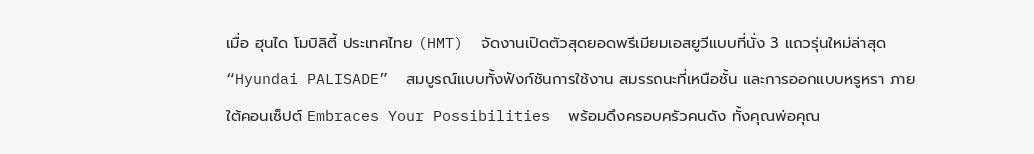เมื่อ ฮุนได โมบิลิตี้ ประเทศไทย (HMT)  จัดงานเปิดตัวสุดยอดพรีเมียมเอสยูวีแบบที่นั่ง 3 แถวรุ่นใหม่ล่าสุด “Hyundai PALISADE”  สมบูรณ์แบบทั้งฟังก์ชันการใช้งาน สมรรถนะที่เหนือชั้น และการออกแบบหรูหรา ภายใต้คอนเซ็ปต์ Embraces Your Possibilities  พร้อมดึงครอบครัวคนดัง ทั้งคุณพ่อคุณ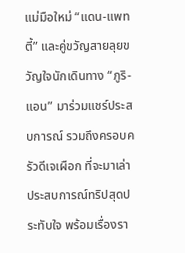แม่มือใหม่ “แดน-แพทตี้” และคู่ขวัญสายลุยขวัญใจนักเดินทาง “ภูริ-แอน” มาร่วมแชร์ประสบการณ์ รวมถึงครอบครัวดีเจเผือก ที่จะมาเล่าประสบการณ์ทริปสุดประทับใจ พร้อมเรื่องรา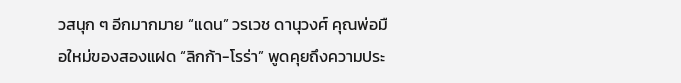วสนุก ๆ อีกมากมาย “แดน” วรเวช ดานุวงศ์ คุณพ่อมือใหม่ของสองแฝด “ลิกก้า-โรร่า” พูดคุยถึงความประ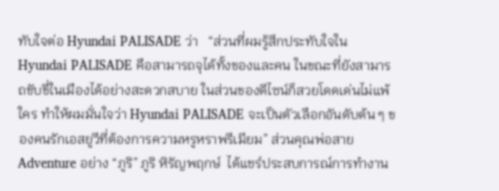ทับใจต่อ Hyundai PALISADE ว่า   “ส่วนที่ผมรู้สึกประทับใจใน Hyundai PALISADE คือสามารถจุได้ทั้งของและคน ในขณะที่ยังสามารถขับขี่ในเมืองได้อย่างสะดวกสบาย ในส่วนของดีไซน์ก็สวยโดดเด่นไม่แพ้ใคร ทำให้ผมมั่นใจว่า Hyundai PALISADE จะเป็นตัวเลือกอันดับต้น ๆ ของคนรักเอสยูวีที่ต้องการความหรูหราพรีเมียม” ส่วนคุณพ่อสาย Adventure อย่าง “ภูริ” ภูริ หิรัญพฤกษ์  ได้แชร์ประสบการณ์การทำงาน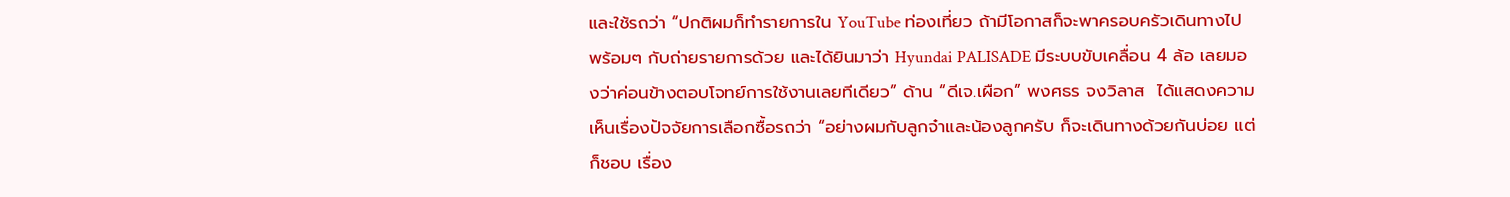และใช้รถว่า “ปกติผมก็ทำรายการใน YouTube ท่องเที่ยว ถ้ามีโอกาสก็จะพาครอบครัวเดินทางไปพร้อมๆ กับถ่ายรายการด้วย และได้ยินมาว่า Hyundai PALISADE มีระบบขับเคลื่อน 4 ล้อ เลยมองว่าค่อนข้างตอบโจทย์การใช้งานเลยทีเดียว” ด้าน “ดีเจ.เผือก” พงศธร จงวิลาส  ได้แสดงความเห็นเรื่องปัจจัยการเลือกซื้อรถว่า “อย่างผมกับลูกจ๋าและน้องลูกครับ ก็จะเดินทางด้วยกันบ่อย แต่ก็ชอบ เรื่อง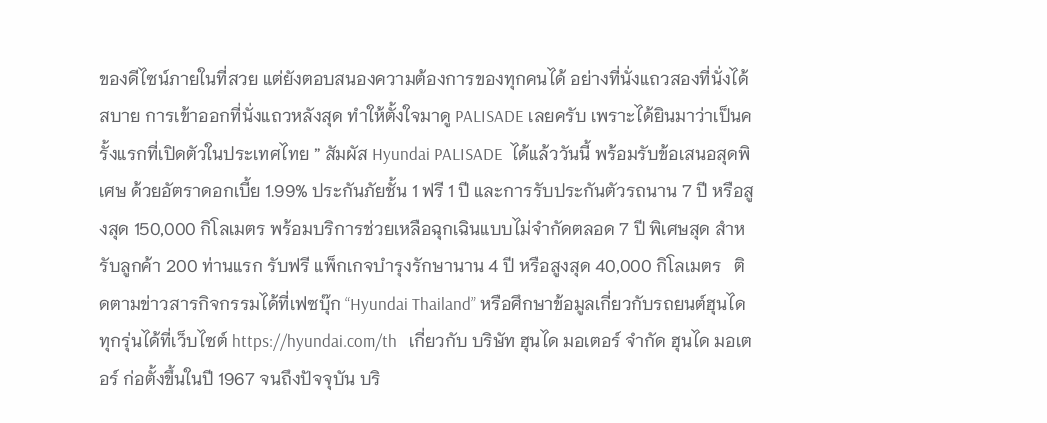ของดีไซน์ภายในที่สวย แต่ยังตอบสนองความต้องการของทุกคนได้ อย่างที่นั่งแถวสองที่นั่งได้สบาย การเข้าออกที่นั่งแถวหลังสุด ทำให้ตั้งใจมาดู PALISADE เลยครับ เพราะได้ยินมาว่าเป็นครั้งแรกที่เปิดตัวในประเทศไทย ” สัมผัส Hyundai PALISADE  ได้แล้ววันนี้ พร้อมรับข้อเสนอสุดพิเศษ ด้วยอัตราดอกเบี้ย 1.99% ประกันภัยชั้น 1 ฟรี 1 ปี และการรับประกันตัวรถนาน 7 ปี หรือสูงสุด 150,000 กิโลเมตร พร้อมบริการช่วยเหลือฉุกเฉินแบบไม่จำกัดตลอด 7 ปี พิเศษสุด สำหรับลูกค้า 200 ท่านแรก รับฟรี แพ็กเกจบำรุงรักษานาน 4 ปี หรือสูงสุด 40,000 กิโลเมตร   ติดตามข่าวสารกิจกรรมได้ที่เฟซบุ๊ก “Hyundai Thailand” หรือศึกษาข้อมูลเกี่ยวกับรถยนต์ฮุนไดทุกรุ่นได้ที่เว็บไซต์ https://hyundai.com/th   เกี่ยวกับ บริษัท ฮุนได มอเตอร์ จำกัด ฮุนได มอเตอร์ ก่อตั้งขึ้นในปี 1967 จนถึงปัจจุบัน บริ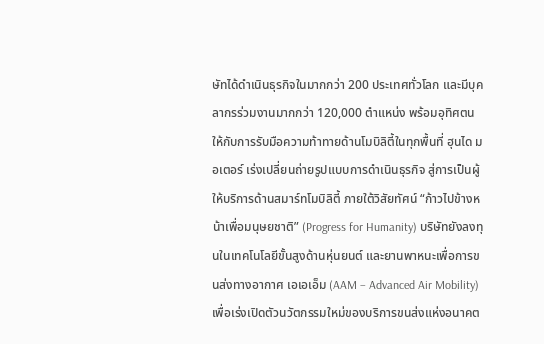ษัทได้ดำเนินธุรกิจในมากกว่า 200 ประเทศทั่วโลก และมีบุคลากรร่วมงานมากกว่า 120,000 ตำแหน่ง พร้อมอุทิศตนให้กับการรับมือความท้าทายด้านโมบิลิตี้ในทุกพื้นที่ ฮุนได มอเตอร์ เร่งเปลี่ยนถ่ายรูปแบบการดำเนินธุรกิจ สู่การเป็นผู้ให้บริการด้านสมาร์ทโมบิลิตี้ ภายใต้วิสัยทัศน์ “ก้าวไปข้างหน้าเพื่อมนุษยชาติ” (Progress for Humanity) บริษัทยังลงทุนในเทคโนโลยีขั้นสูงด้านหุ่นยนต์ และยานพาหนะเพื่อการขนส่งทางอากาศ เอเอเอ็ม (AAM – Advanced Air Mobility) เพื่อเร่งเปิดตัวนวัตกรรมใหม่ของบริการขนส่งแห่งอนาคต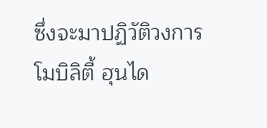ซึ่งจะมาปฏิวัติวงการโมบิลิตี้ ฮุนได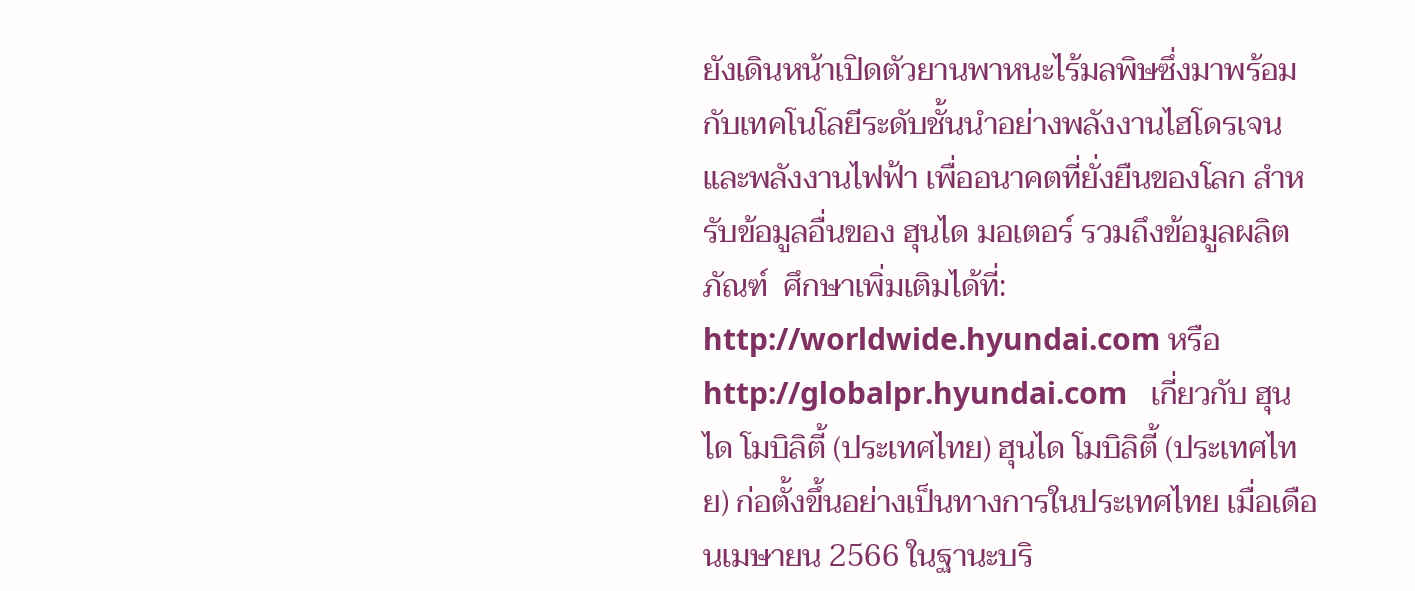ยังเดินหน้าเปิดตัวยานพาหนะไร้มลพิษซึ่งมาพร้อมกับเทคโนโลยีระดับชั้นนำอย่างพลังงานไฮโดรเจนและพลังงานไฟฟ้า เพื่ออนาคตที่ยั่งยืนของโลก สำหรับข้อมูลอื่นของ ฮุนได มอเตอร์ รวมถึงข้อมูลผลิตภัณฑ์  ศึกษาเพิ่มเติมได้ที่: http://worldwide.hyundai.com หรือ http://globalpr.hyundai.com   เกี่ยวกับ ฮุนได โมบิลิตี้ (ประเทศไทย) ฮุนได โมบิลิตี้ (ประเทศไทย) ก่อตั้งขึ้นอย่างเป็นทางการในประเทศไทย เมื่อเดือนเมษายน 2566 ในฐานะบริ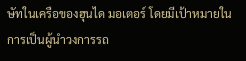ษัทในเครือของฮุนได มอเตอร์ โดยมีเป้าหมายในการเป็นผู้นำวงการรถ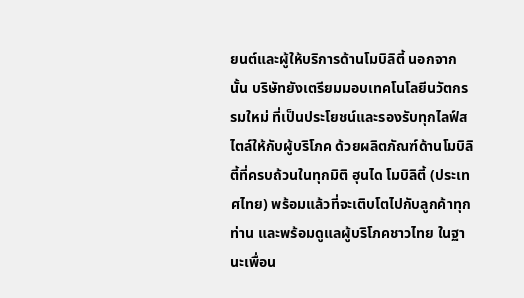ยนต์และผู้ให้บริการด้านโมบิลิตี้ นอกจากนั้น บริษัทยังเตรียมมอบเทคโนโลยีนวัตกรรมใหม่ ที่เป็นประโยชน์และรองรับทุกไลฟ์สไตล์ให้กับผู้บริโภค ด้วยผลิตภัณฑ์ด้านโมบิลิตี้ที่ครบถ้วนในทุกมิติ ฮุนได โมบิลิตี้ (ประเทศไทย) พร้อมแล้วที่จะเติบโตไปกับลูกค้าทุกท่าน และพร้อมดูแลผู้บริโภคชาวไทย ในฐานะเพื่อน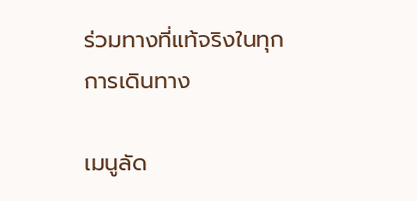ร่วมทางที่แท้จริงในทุกการเดินทาง

เมนูลัด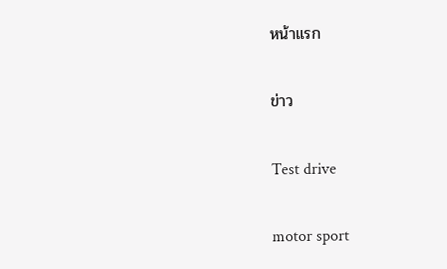หน้าแรก

ข่าว

Test drive

motor sport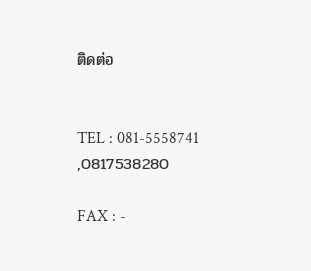ติดต่อ


TEL : 081-5558741            ,0817538280

FAX : -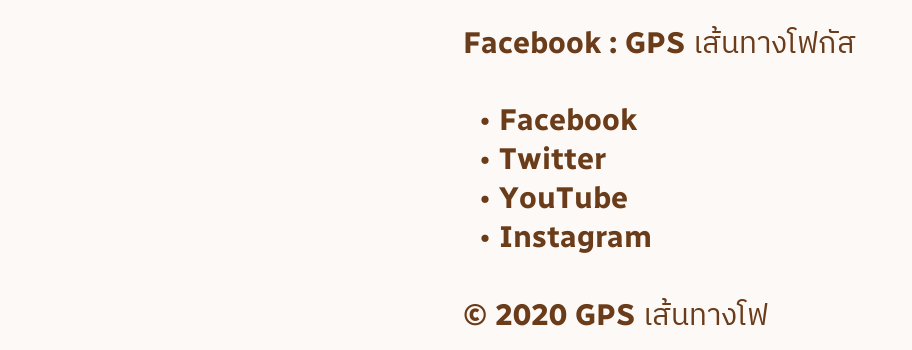Facebook : GPS เส้นทางโฟกัส

  • Facebook
  • Twitter
  • YouTube
  • Instagram

© 2020 GPS เส้นทางโฟ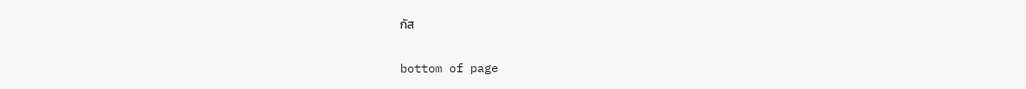กัส

bottom of page